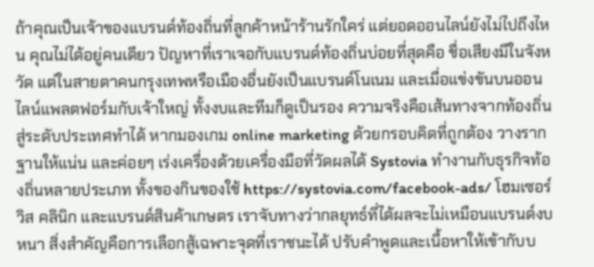ถ้าคุณเป็นเจ้าของแบรนด์ท้องถิ่นที่ลูกค้าหน้าร้านรักใคร่ แต่ยอดออนไลน์ยังไม่ไปถึงไหน คุณไม่ได้อยู่คนเดียว ปัญหาที่เราเจอกับแบรนด์ท้องถิ่นบ่อยที่สุดคือ ชื่อเสียงมีในจังหวัด แต่ในสายตาคนกรุงเทพหรือเมืองอื่นยังเป็นแบรนด์โนเนม และเมื่อแข่งขันบนออนไลน์แพลตฟอร์มกับเจ้าใหญ่ ทั้งงบและทีมก็ดูเป็นรอง ความจริงคือเส้นทางจากท้องถิ่นสู่ระดับประเทศทำได้ หากมองเกม online marketing ด้วยกรอบคิดที่ถูกต้อง วางรากฐานให้แน่น และค่อยๆ เร่งเครื่องด้วยเครื่องมือที่วัดผลได้ Systovia ทำงานกับธุรกิจท้องถิ่นหลายประเภท ทั้งของกินของใช้ https://systovia.com/facebook-ads/ โฮมเซอร์วิส คลินิก และแบรนด์สินค้าเกษตร เราจับทางว่ากลยุทธ์ที่ได้ผลจะไม่เหมือนแบรนด์งบหนา สิ่งสำคัญคือการเลือกสู้เฉพาะจุดที่เราชนะได้ ปรับคำพูดและเนื้อหาให้เข้ากับบ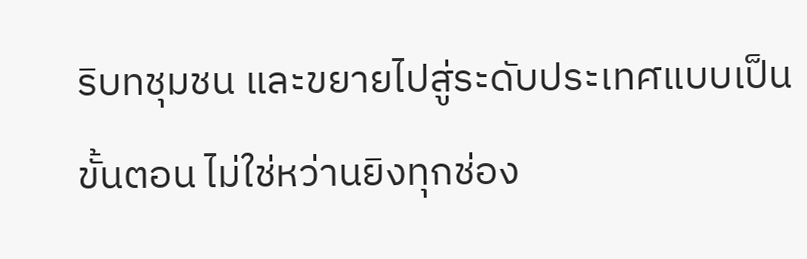ริบทชุมชน และขยายไปสู่ระดับประเทศแบบเป็นขั้นตอน ไม่ใช่หว่านยิงทุกช่อง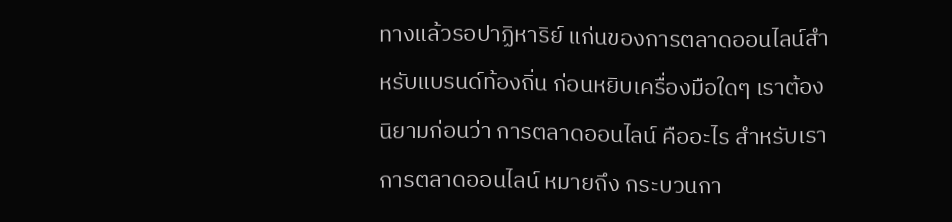ทางแล้วรอปาฏิหาริย์ แก่นของการตลาดออนไลน์สำหรับแบรนด์ท้องถิ่น ก่อนหยิบเครื่องมือใดๆ เราต้องนิยามก่อนว่า การตลาดออนไลน์ คืออะไร สำหรับเรา การตลาดออนไลน์ หมายถึง กระบวนกา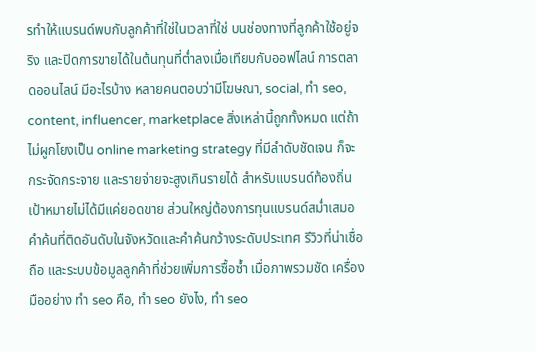รทำให้แบรนด์พบกับลูกค้าที่ใช่ในเวลาที่ใช่ บนช่องทางที่ลูกค้าใช้อยู่จริง และปิดการขายได้ในต้นทุนที่ต่ำลงเมื่อเทียบกับออฟไลน์ การตลาดออนไลน์ มีอะไรบ้าง หลายคนตอบว่ามีโฆษณา, social, ทำ seo, content, influencer, marketplace สิ่งเหล่านี้ถูกทั้งหมด แต่ถ้าไม่ผูกโยงเป็น online marketing strategy ที่มีลำดับชัดเจน ก็จะกระจัดกระจาย และรายจ่ายจะสูงเกินรายได้ สำหรับแบรนด์ท้องถิ่น เป้าหมายไม่ได้มีแค่ยอดขาย ส่วนใหญ่ต้องการทุนแบรนด์สม่ำเสมอ คำค้นที่ติดอันดับในจังหวัดและคำค้นกว้างระดับประเทศ รีวิวที่น่าเชื่อถือ และระบบข้อมูลลูกค้าที่ช่วยเพิ่มการซื้อซ้ำ เมื่อภาพรวมชัด เครื่องมืออย่าง ทํา seo คือ, ทํา seo ยังไง, ทํา seo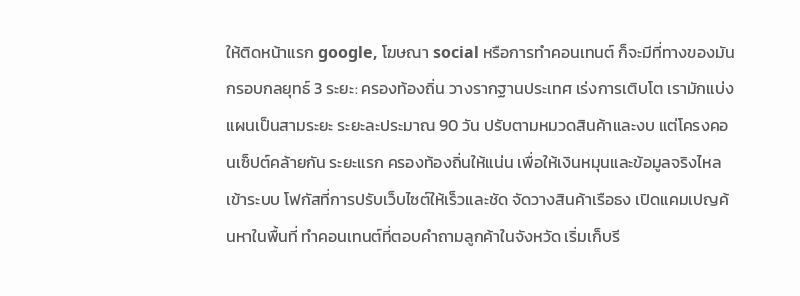ให้ติดหน้าแรก google, โฆษณา social หรือการทำคอนเทนต์ ก็จะมีที่ทางของมัน กรอบกลยุทธ์ 3 ระยะ: ครองท้องถิ่น วางรากฐานประเทศ เร่งการเติบโต เรามักแบ่งแผนเป็นสามระยะ ระยะละประมาณ 90 วัน ปรับตามหมวดสินค้าและงบ แต่โครงคอนเซ็ปต์คล้ายกัน ระยะแรก ครองท้องถิ่นให้แน่น เพื่อให้เงินหมุนและข้อมูลจริงไหลเข้าระบบ โฟกัสที่การปรับเว็บไซต์ให้เร็วและชัด จัดวางสินค้าเรือธง เปิดแคมเปญค้นหาในพื้นที่ ทำคอนเทนต์ที่ตอบคำถามลูกค้าในจังหวัด เริ่มเก็บรี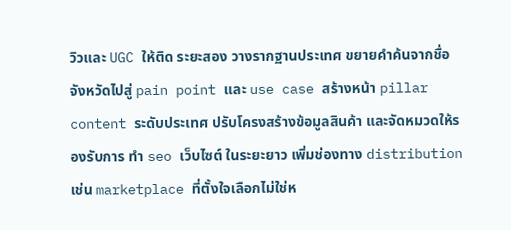วิวและ UGC ให้ติด ระยะสอง วางรากฐานประเทศ ขยายคำค้นจากชื่อจังหวัดไปสู่ pain point และ use case สร้างหน้า pillar content ระดับประเทศ ปรับโครงสร้างข้อมูลสินค้า และจัดหมวดให้รองรับการ ทํา seo เว็บไซต์ ในระยะยาว เพิ่มช่องทาง distribution เช่น marketplace ที่ตั้งใจเลือกไม่ใช่ห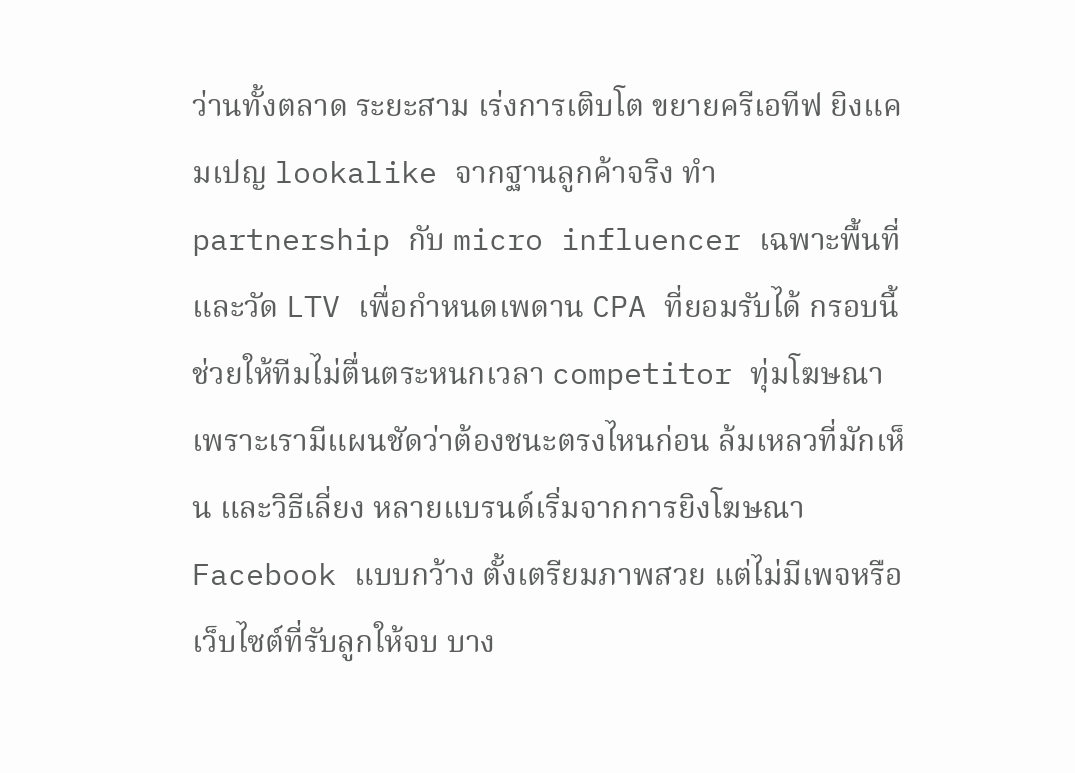ว่านทั้งตลาด ระยะสาม เร่งการเติบโต ขยายครีเอทีฟ ยิงแคมเปญ lookalike จากฐานลูกค้าจริง ทำ partnership กับ micro influencer เฉพาะพื้นที่ และวัด LTV เพื่อกำหนดเพดาน CPA ที่ยอมรับได้ กรอบนี้ช่วยให้ทีมไม่ตื่นตระหนกเวลา competitor ทุ่มโฆษณา เพราะเรามีแผนชัดว่าต้องชนะตรงไหนก่อน ล้มเหลวที่มักเห็น และวิธีเลี่ยง หลายแบรนด์เริ่มจากการยิงโฆษณา Facebook แบบกว้าง ตั้งเตรียมภาพสวย แต่ไม่มีเพจหรือเว็บไซต์ที่รับลูกให้จบ บาง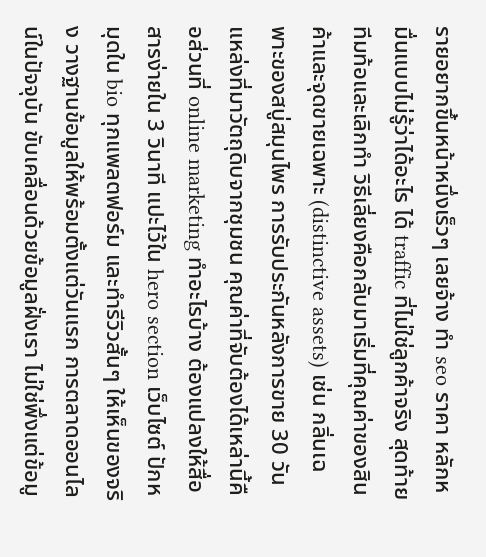รายอยากขึ้นหน้าหนึ่งเร็วๆ เลยจ้าง ทํา seo ราคา หลักหมื่นแบบไม่รู้ว่าได้อะไร ได้ traffic ที่ไม่ใช่ลูกค้าจริง สุดท้ายทีมท้อและเลิกทำ วิธีเลี่ยงคือกลับมาเริ่มที่คุณค่าของสินค้าและจุดขายเฉพาะ (distinctive assets) เช่น กลิ่นเฉพาะของสบู่สมุนไพร การรับประกันหลังการขาย 30 วัน แหล่งที่มาวัตถุดิบจากชุมชน คุณค่าที่จับต้องได้เหล่านี้คือส่วนที่ online marketing ทําอะไรบ้าง ต้องแปลงให้สื่อสารง่ายใน 3 วินาที แปะไว้ใน hero section เว็บไซต์ ปักหมุดใน bio ทุกแพลตฟอร์ม และทำรีวิวสั้นๆ ให้เห็นของจริง วางฐานข้อมูลให้พร้อมตั้งแต่วันแรก การตลาดออนไลน์ในปัจจุบัน ขับเคลื่อนด้วยข้อมูลฝั่งเรา ไม่ใช่พึ่งแต่ข้อมู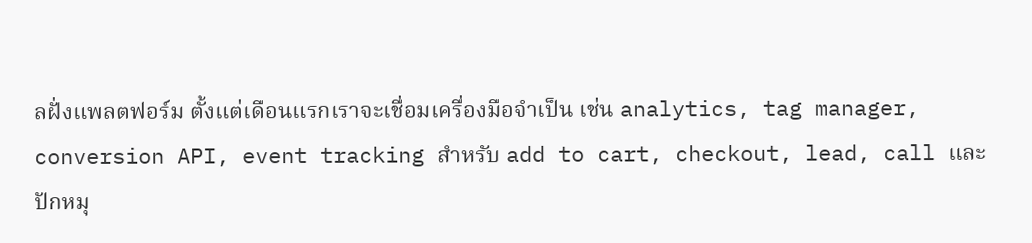ลฝั่งแพลตฟอร์ม ตั้งแต่เดือนแรกเราจะเชื่อมเครื่องมือจำเป็น เช่น analytics, tag manager, conversion API, event tracking สำหรับ add to cart, checkout, lead, call และปักหมุ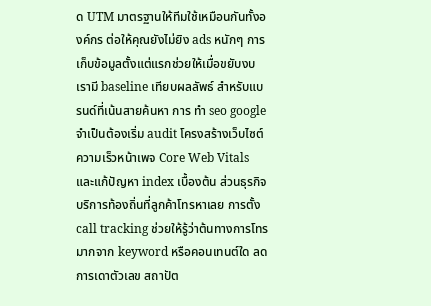ด UTM มาตรฐานให้ทีมใช้เหมือนกันทั้งองค์กร ต่อให้คุณยังไม่ยิง ads หนักๆ การเก็บข้อมูลตั้งแต่แรกช่วยให้เมื่อขยับงบ เรามี baseline เทียบผลลัพธ์ สำหรับแบรนด์ที่เน้นสายค้นหา การ ทํา seo google จำเป็นต้องเริ่ม audit โครงสร้างเว็บไซต์ ความเร็วหน้าเพจ Core Web Vitals และแก้ปัญหา index เบื้องต้น ส่วนธุรกิจบริการท้องถิ่นที่ลูกค้าโทรหาเลย การตั้ง call tracking ช่วยให้รู้ว่าต้นทางการโทรมากจาก keyword หรือคอนเทนต์ใด ลดการเดาตัวเลข สถาปัต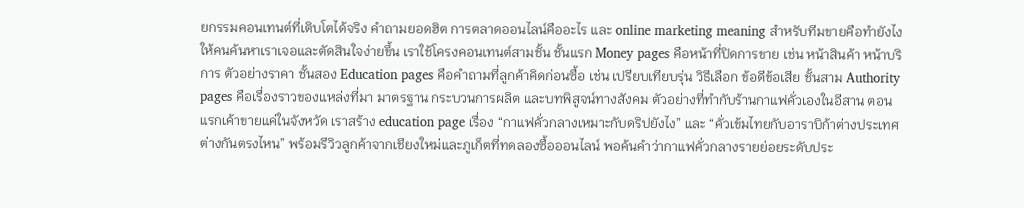ยกรรมคอนเทนต์ที่เติบโตได้จริง คำถามยอดฮิต การตลาดออนไลน์คืออะไร และ online marketing meaning สำหรับทีมขายคือทำยังไงให้คนค้นหาเราเจอและตัดสินใจง่ายขึ้น เราใช้โครงคอนเทนต์สามชั้น ชั้นแรก Money pages คือหน้าที่ปิดการขาย เช่น หน้าสินค้า หน้าบริการ ตัวอย่างราคา ชั้นสอง Education pages คือคำถามที่ลูกค้าคิดก่อนซื้อ เช่น เปรียบเทียบรุ่น วิธีเลือก ข้อดีข้อเสีย ชั้นสาม Authority pages คือเรื่องราวของแหล่งที่มา มาตรฐาน กระบวนการผลิต และบทพิสูจน์ทางสังคม ตัวอย่างที่ทำกับร้านกาแฟคั่วเองในอีสาน ตอนแรกเค้าขายแค่ในจังหวัด เราสร้าง education page เรื่อง “กาแฟคั่วกลางเหมาะกับดริปยังไง” และ “คั่วเข้มไทยกับอาราบิก้าต่างประเทศต่างกันตรงไหน” พร้อมรีวิวลูกค้าจากเชียงใหม่และภูเก็ตที่ทดลองซื้อออนไลน์ พอค้นคำว่ากาแฟคั่วกลางรายย่อยระดับประ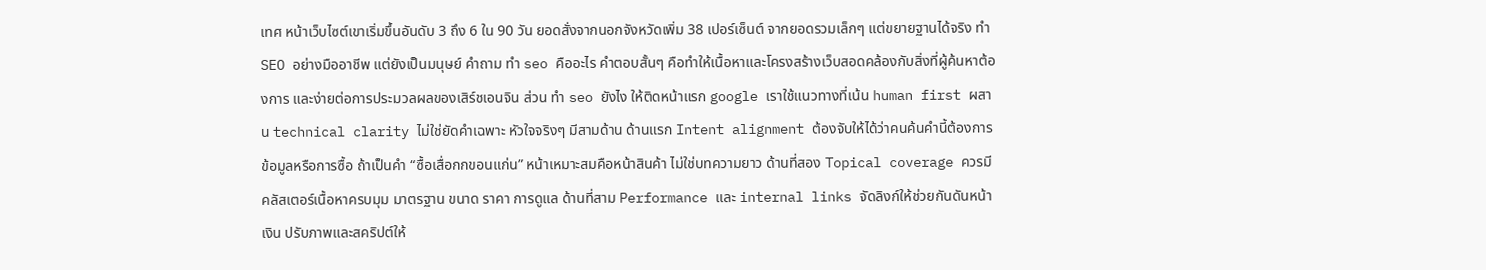เทศ หน้าเว็บไซต์เขาเริ่มขึ้นอันดับ 3 ถึง 6 ใน 90 วัน ยอดสั่งจากนอกจังหวัดเพิ่ม 38 เปอร์เซ็นต์ จากยอดรวมเล็กๆ แต่ขยายฐานได้จริง ทำ SEO อย่างมืออาชีพ แต่ยังเป็นมนุษย์ คำถาม ทํา seo คืออะไร คำตอบสั้นๆ คือทำให้เนื้อหาและโครงสร้างเว็บสอดคล้องกับสิ่งที่ผู้ค้นหาต้องการ และง่ายต่อการประมวลผลของเสิร์ชเอนจิน ส่วน ทํา seo ยังไง ให้ติดหน้าแรก google เราใช้แนวทางที่เน้น human first ผสาน technical clarity ไม่ใช่ยัดคำเฉพาะ หัวใจจริงๆ มีสามด้าน ด้านแรก Intent alignment ต้องจับให้ได้ว่าคนค้นคำนี้ต้องการข้อมูลหรือการซื้อ ถ้าเป็นคำ “ซื้อเสื่อกกขอนแก่น” หน้าเหมาะสมคือหน้าสินค้า ไม่ใช่บทความยาว ด้านที่สอง Topical coverage ควรมีคลัสเตอร์เนื้อหาครบมุม มาตรฐาน ขนาด ราคา การดูแล ด้านที่สาม Performance และ internal links จัดลิงก์ให้ช่วยกันดันหน้าเงิน ปรับภาพและสคริปต์ให้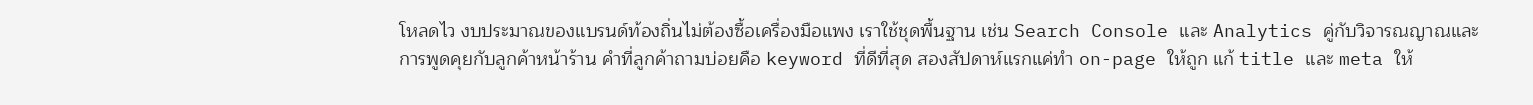โหลดไว งบประมาณของแบรนด์ท้องถิ่นไม่ต้องซื้อเครื่องมือแพง เราใช้ชุดพื้นฐาน เช่น Search Console และ Analytics คู่กับวิจารณญาณและการพูดคุยกับลูกค้าหน้าร้าน คำที่ลูกค้าถามบ่อยคือ keyword ที่ดีที่สุด สองสัปดาห์แรกแค่ทำ on-page ให้ถูก แก้ title และ meta ให้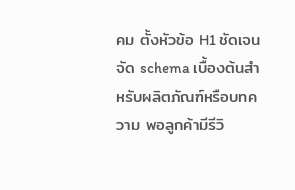คม ตั้งหัวข้อ H1 ชัดเจน จัด schema เบื้องต้นสำหรับผลิตภัณฑ์หรือบทความ พอลูกค้ามีรีวิ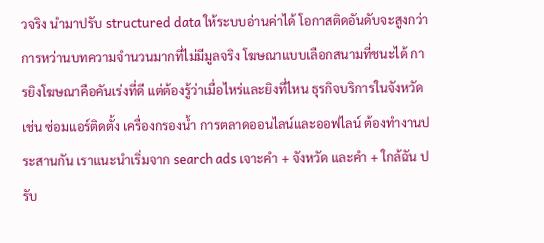วจริง นำมาปรับ structured data ให้ระบบอ่านค่าได้ โอกาสติดอันดับจะสูงกว่าการหว่านบทความจำนวนมากที่ไม่มีมูลจริง โฆษณาแบบเลือกสนามที่ชนะได้ การยิงโฆษณาคือคันเร่งที่ดี แต่ต้องรู้ว่าเมื่อไหร่และยิงที่ไหน ธุรกิจบริการในจังหวัด เช่น ซ่อมแอร์ติดตั้ง เครื่องกรองน้ำ การตลาดออนไลน์และออฟไลน์ ต้องทำงานประสานกัน เราแนะนำเริ่มจาก search ads เจาะคำ + จังหวัด และคำ + ใกล้ฉัน ปรับ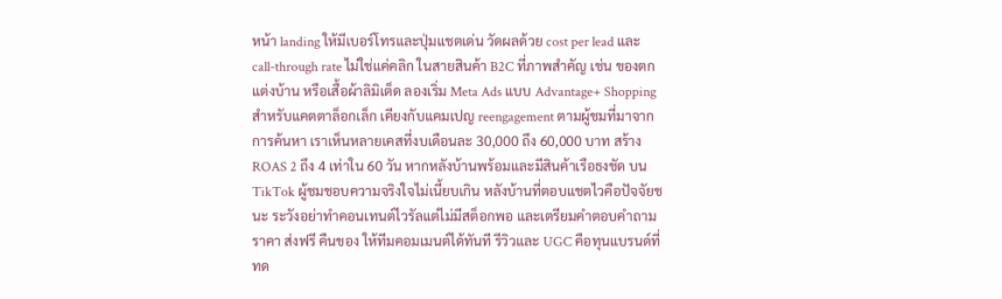หน้า landing ให้มีเบอร์โทรและปุ่มแชตเด่น วัดผลด้วย cost per lead และ call-through rate ไม่ใช่แค่คลิก ในสายสินค้า B2C ที่ภาพสำคัญ เช่น ของตกแต่งบ้าน หรือเสื้อผ้าลิมิเต็ด ลองเริ่ม Meta Ads แบบ Advantage+ Shopping สำหรับแคตตาล็อกเล็ก เคียงกับแคมเปญ reengagement ตามผู้ชมที่มาจากการค้นหา เราเห็นหลายเคสที่งบเดือนละ 30,000 ถึง 60,000 บาท สร้าง ROAS 2 ถึง 4 เท่าใน 60 วัน หากหลังบ้านพร้อมและมีสินค้าเรือธงชัด บน TikTok ผู้ชมชอบความจริงใจไม่เนี้ยบเกิน หลังบ้านที่ตอบแชตไวคือปัจจัยชนะ ระวังอย่าทำคอนเทนต์ไวรัลแต่ไม่มีสต็อกพอ และเตรียมคำตอบคำถามราคา ส่งฟรี คืนของ ให้ทีมคอมเมนต์ได้ทันที รีวิวและ UGC คือทุนแบรนด์ที่ทด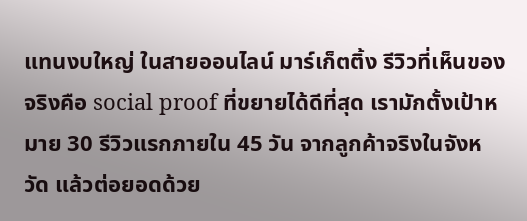แทนงบใหญ่ ในสายออนไลน์ มาร์เก็ตติ้ง รีวิวที่เห็นของจริงคือ social proof ที่ขยายได้ดีที่สุด เรามักตั้งเป้าหมาย 30 รีวิวแรกภายใน 45 วัน จากลูกค้าจริงในจังหวัด แล้วต่อยอดด้วย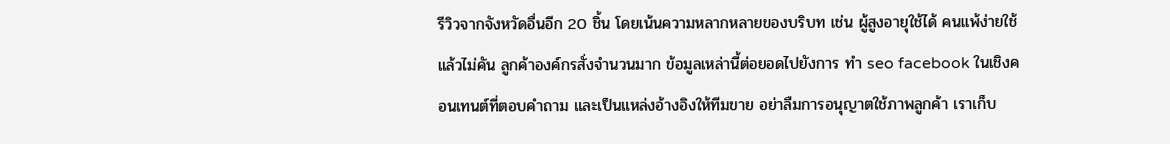รีวิวจากจังหวัดอื่นอีก 20 ชิ้น โดยเน้นความหลากหลายของบริบท เช่น ผู้สูงอายุใช้ได้ คนแพ้ง่ายใช้แล้วไม่คัน ลูกค้าองค์กรสั่งจำนวนมาก ข้อมูลเหล่านี้ต่อยอดไปยังการ ทํา seo facebook ในเชิงคอนเทนต์ที่ตอบคำถาม และเป็นแหล่งอ้างอิงให้ทีมขาย อย่าลืมการอนุญาตใช้ภาพลูกค้า เราเก็บ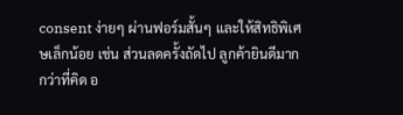consent ง่ายๆ ผ่านฟอร์มสั้นๆ และให้สิทธิพิเศษเล็กน้อย เช่น ส่วนลดครั้งถัดไป ลูกค้ายินดีมากกว่าที่คิด อ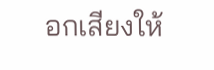อกเสียงให้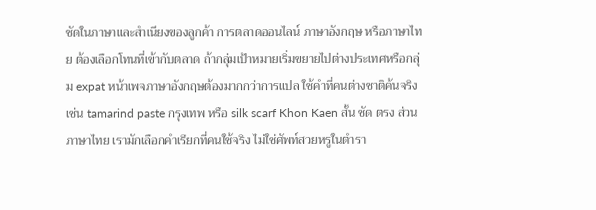ชัดในภาษาและสำเนียงของลูกค้า การตลาดออนไลน์ ภาษาอังกฤษ หรือภาษาไทย ต้องเลือกโทนที่เข้ากับตลาด ถ้ากลุ่มเป้าหมายเริ่มขยายไปต่างประเทศหรือกลุ่ม expat หน้าเพจภาษาอังกฤษต้องมากกว่าการแปล ใช้คำที่คนต่างชาติค้นจริง เช่น tamarind paste กรุงเทพ หรือ silk scarf Khon Kaen สั้น ชัด ตรง ส่วนภาษาไทย เรามักเลือกคำเรียกที่คนใช้จริง ไม่ใช่ศัพท์สวยหรูในตำรา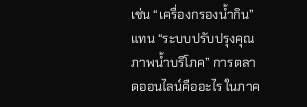เช่น “เครื่องกรองน้ำกิน” แทน “ระบบปรับปรุงคุณภาพน้ำบริโภค” การตลาดออนไลน์คืออะไร ในภาค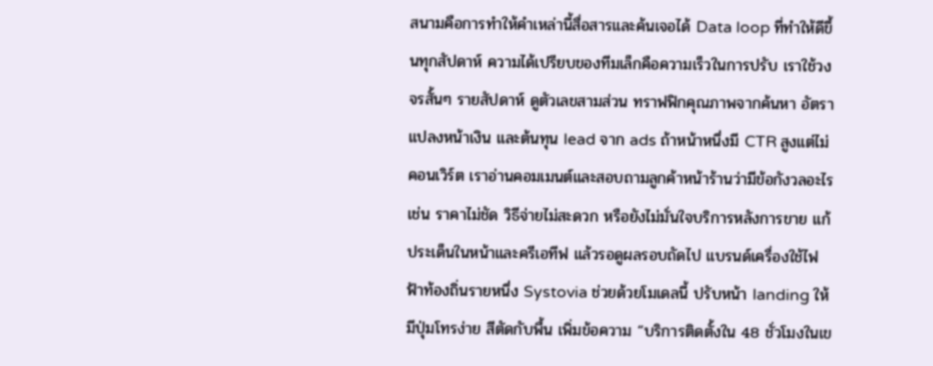สนามคือการทำให้คำเหล่านี้สื่อสารและค้นเจอได้ Data loop ที่ทำให้ดีขึ้นทุกสัปดาห์ ความได้เปรียบของทีมเล็กคือความเร็วในการปรับ เราใช้วงจรสั้นๆ รายสัปดาห์ ดูตัวเลขสามส่วน ทราฟฟิกคุณภาพจากค้นหา อัตราแปลงหน้าเงิน และต้นทุน lead จาก ads ถ้าหน้าหนึ่งมี CTR สูงแต่ไม่คอนเวิร์ต เราอ่านคอมเมนต์และสอบถามลูกค้าหน้าร้านว่ามีข้อกังวลอะไร เช่น ราคาไม่ชัด วิธีจ่ายไม่สะดวก หรือยังไม่มั่นใจบริการหลังการขาย แก้ประเด็นในหน้าและครีเอทีฟ แล้วรอดูผลรอบถัดไป แบรนด์เครื่องใช้ไฟฟ้าท้องถิ่นรายหนึ่ง Systovia ช่วยด้วยโมเดลนี้ ปรับหน้า landing ให้มีปุ่มโทรง่าย สีตัดกับพื้น เพิ่มข้อความ “บริการติดตั้งใน 48 ชั่วโมงในเข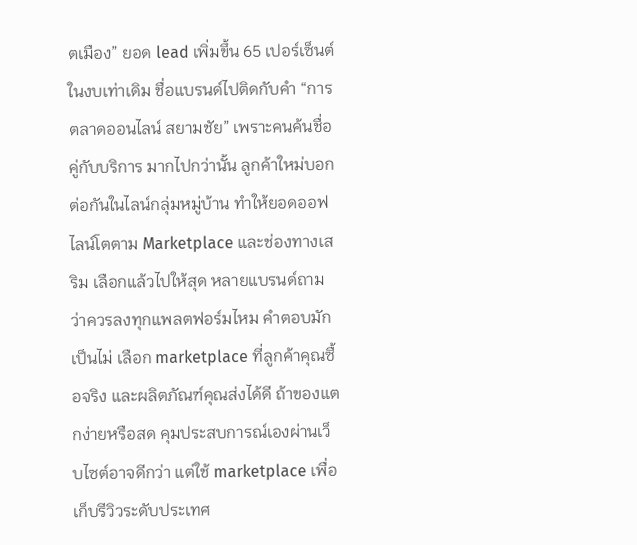ตเมือง” ยอด lead เพิ่มขึ้น 65 เปอร์เซ็นต์ ในงบเท่าเดิม ชื่อแบรนด์ไปติดกับคำ “การตลาดออนไลน์ สยามชัย” เพราะคนค้นชื่อคู่กับบริการ มากไปกว่านั้น ลูกค้าใหม่บอกต่อกันในไลน์กลุ่มหมู่บ้าน ทำให้ยอดออฟไลน์โตตาม Marketplace และช่องทางเสริม เลือกแล้วไปให้สุด หลายแบรนด์ถามว่าควรลงทุกแพลตฟอร์มไหม คำตอบมักเป็นไม่ เลือก marketplace ที่ลูกค้าคุณซื้อจริง และผลิตภัณฑ์คุณส่งได้ดี ถ้าของแตกง่ายหรือสด คุมประสบการณ์เองผ่านเว็บไซต์อาจดีกว่า แต่ใช้ marketplace เพื่อเก็บรีวิวระดับประเทศ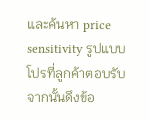และค้นหา price sensitivity รูปแบบโปรที่ลูกค้าตอบรับ จากนั้นดึงข้อ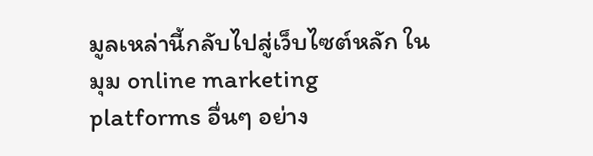มูลเหล่านี้กลับไปสู่เว็บไซต์หลัก ในมุม online marketing platforms อื่นๆ อย่าง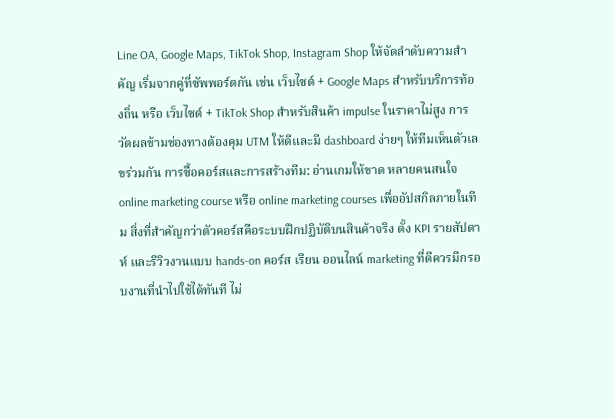Line OA, Google Maps, TikTok Shop, Instagram Shop ให้จัดลำดับความสำคัญ เริ่มจากคู่ที่ซัพพอร์ตกัน เช่น เว็บไซต์ + Google Maps สำหรับบริการท้องถิ่น หรือ เว็บไซต์ + TikTok Shop สำหรับสินค้า impulse ในราคาไม่สูง การวัดผลข้ามช่องทางต้องคุม UTM ให้ดีและมี dashboard ง่ายๆ ให้ทีมเห็นตัวเลขร่วมกัน การซื้อคอร์สและการสร้างทีม: อ่านเกมให้ขาด หลายคนสนใจ online marketing course หรือ online marketing courses เพื่ออัปสกิลภายในทีม สิ่งที่สำคัญกว่าตัวคอร์สคือระบบฝึกปฏิบัติบนสินค้าจริง ตั้ง KPI รายสัปดาห์ และรีวิวงานแบบ hands-on คอร์ส เรียน ออนไลน์ marketing ที่ดีควรมีกรอบงานที่นำไปใช้ได้ทันที ไม่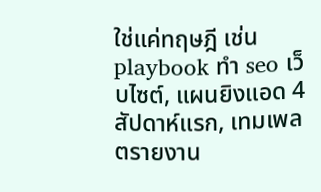ใช่แค่ทฤษฎี เช่น playbook ทํา seo เว็บไซต์, แผนยิงแอด 4 สัปดาห์แรก, เทมเพลตรายงาน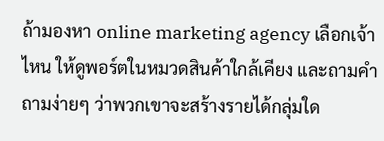ถ้ามองหา online marketing agency เลือกเจ้าไหน ให้ดูพอร์ตในหมวดสินค้าใกล้เคียง และถามคำถามง่ายๆ ว่าพวกเขาจะสร้างรายได้กลุ่มใด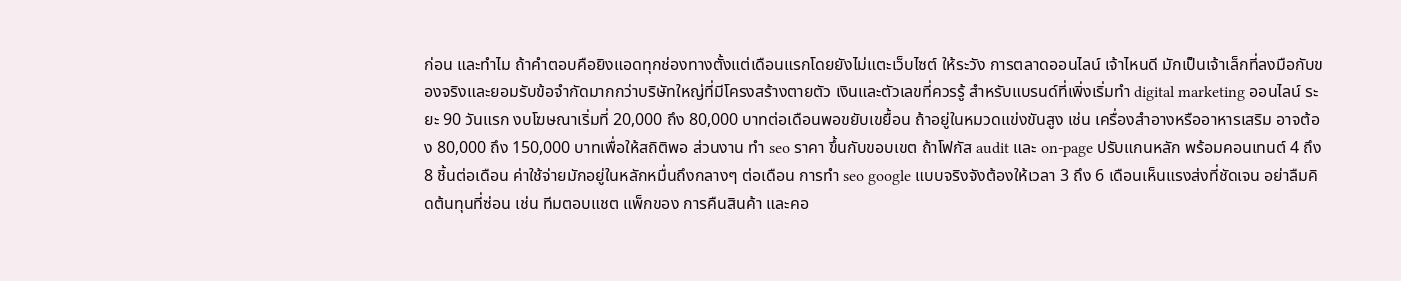ก่อน และทำไม ถ้าคำตอบคือยิงแอดทุกช่องทางตั้งแต่เดือนแรกโดยยังไม่แตะเว็บไซต์ ให้ระวัง การตลาดออนไลน์ เจ้าไหนดี มักเป็นเจ้าเล็กที่ลงมือกับของจริงและยอมรับข้อจำกัดมากกว่าบริษัทใหญ่ที่มีโครงสร้างตายตัว เงินและตัวเลขที่ควรรู้ สำหรับแบรนด์ที่เพิ่งเริ่มทำ digital marketing ออนไลน์ ระยะ 90 วันแรก งบโฆษณาเริ่มที่ 20,000 ถึง 80,000 บาทต่อเดือนพอขยับเขยื้อน ถ้าอยู่ในหมวดแข่งขันสูง เช่น เครื่องสำอางหรืออาหารเสริม อาจต้อง 80,000 ถึง 150,000 บาทเพื่อให้สถิติพอ ส่วนงาน ทํา seo ราคา ขึ้นกับขอบเขต ถ้าโฟกัส audit และ on-page ปรับแกนหลัก พร้อมคอนเทนต์ 4 ถึง 8 ชิ้นต่อเดือน ค่าใช้จ่ายมักอยู่ในหลักหมื่นถึงกลางๆ ต่อเดือน การทํา seo google แบบจริงจังต้องให้เวลา 3 ถึง 6 เดือนเห็นแรงส่งที่ชัดเจน อย่าลืมคิดต้นทุนที่ซ่อน เช่น ทีมตอบแชต แพ็กของ การคืนสินค้า และคอ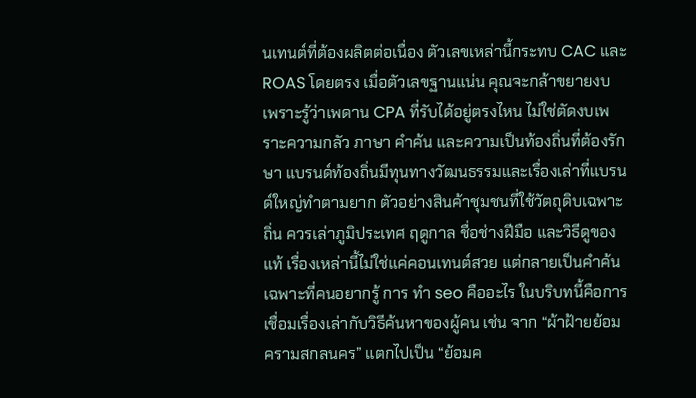นเทนต์ที่ต้องผลิตต่อเนื่อง ตัวเลขเหล่านี้กระทบ CAC และ ROAS โดยตรง เมื่อตัวเลขฐานแน่น คุณจะกล้าขยายงบ เพราะรู้ว่าเพดาน CPA ที่รับได้อยู่ตรงไหน ไม่ใช่ตัดงบเพราะความกลัว ภาษา คำค้น และความเป็นท้องถิ่นที่ต้องรักษา แบรนด์ท้องถิ่นมีทุนทางวัฒนธรรมและเรื่องเล่าที่แบรนด์ใหญ่ทำตามยาก ตัวอย่างสินค้าชุมชนที่ใช้วัตถุดิบเฉพาะถิ่น ควรเล่าภูมิประเทศ ฤดูกาล ชื่อช่างฝีมือ และวิธีดูของแท้ เรื่องเหล่านี้ไม่ใช่แค่คอนเทนต์สวย แต่กลายเป็นคำค้นเฉพาะที่คนอยากรู้ การ ทํา seo คืออะไร ในบริบทนี้คือการเชื่อมเรื่องเล่ากับวิธีค้นหาของผู้คน เช่น จาก “ผ้าฝ้ายย้อมครามสกลนคร” แตกไปเป็น “ย้อมค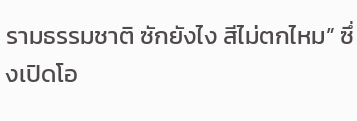รามธรรมชาติ ซักยังไง สีไม่ตกไหม” ซึ่งเปิดโอ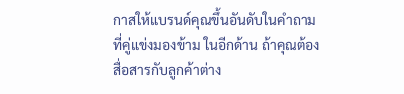กาสให้แบรนด์คุณขึ้นอันดับในคำถามที่คู่แข่งมองข้าม ในอีกด้าน ถ้าคุณต้องสื่อสารกับลูกค้าต่าง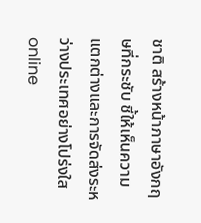ชาติ สร้างหน้าภาษาอังกฤษที่กระชับ ชี้ให้เห็นความแตกต่างและการจัดส่งระหว่างประเทศอย่างโปร่งใส online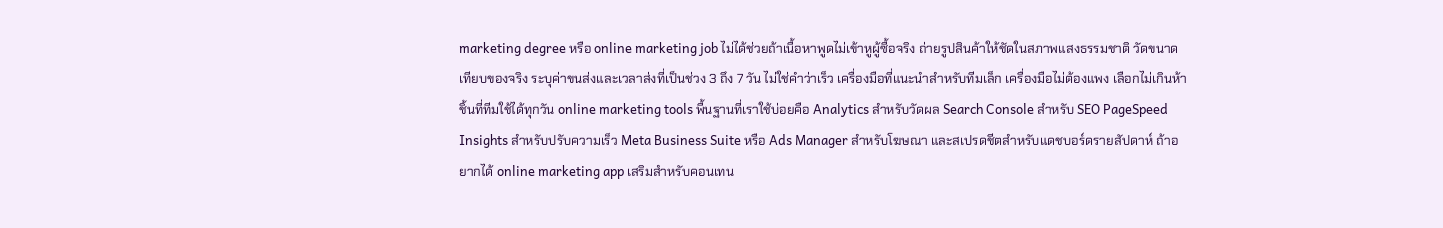marketing degree หรือ online marketing job ไม่ได้ช่วยถ้าเนื้อหาพูดไม่เข้าหูผู้ซื้อจริง ถ่ายรูปสินค้าให้ชัดในสภาพแสงธรรมชาติ วัดขนาดเทียบของจริง ระบุค่าขนส่งและเวลาส่งที่เป็นช่วง 3 ถึง 7 วัน ไม่ใช่คำว่าเร็ว เครื่องมือที่แนะนำสำหรับทีมเล็ก เครื่องมือไม่ต้องแพง เลือกไม่เกินห้าชิ้นที่ทีมใช้ได้ทุกวัน online marketing tools พื้นฐานที่เราใช้บ่อยคือ Analytics สำหรับวัดผล Search Console สำหรับ SEO PageSpeed Insights สำหรับปรับความเร็ว Meta Business Suite หรือ Ads Manager สำหรับโฆษณา และสเปรดชีตสำหรับแดชบอร์ดรายสัปดาห์ ถ้าอยากได้ online marketing app เสริมสำหรับคอนเทน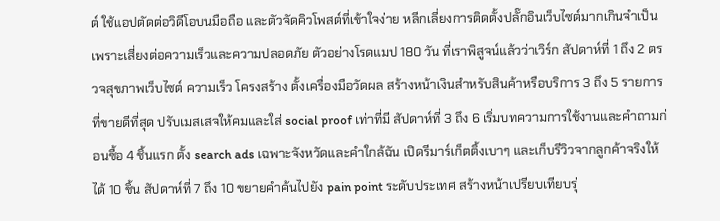ต์ ใช้แอปตัดต่อวิดีโอบนมือถือ และตัวจัดคิวโพสต์ที่เข้าใจง่าย หลีกเลี่ยงการติดตั้งปลั๊กอินเว็บไซต์มากเกินจำเป็น เพราะเสี่ยงต่อความเร็วและความปลอดภัย ตัวอย่างโรดแมป 180 วัน ที่เราพิสูจน์แล้วว่าเวิร์ก สัปดาห์ที่ 1 ถึง 2 ตรวจสุขภาพเว็บไซต์ ความเร็ว โครงสร้าง ตั้งเครื่องมือวัดผล สร้างหน้าเงินสำหรับสินค้าหรือบริการ 3 ถึง 5 รายการที่ขายดีที่สุด ปรับเมสเสจให้คมและใส่ social proof เท่าที่มี สัปดาห์ที่ 3 ถึง 6 เริ่มบทความการใช้งานและคำถามก่อนซื้อ 4 ชิ้นแรก ตั้ง search ads เฉพาะจังหวัดและคำใกล้ฉัน เปิดรีมาร์เก็ตติ้งเบาๆ และเก็บรีวิวจากลูกค้าจริงให้ได้ 10 ชิ้น สัปดาห์ที่ 7 ถึง 10 ขยายคำค้นไปยัง pain point ระดับประเทศ สร้างหน้าเปรียบเทียบรุ่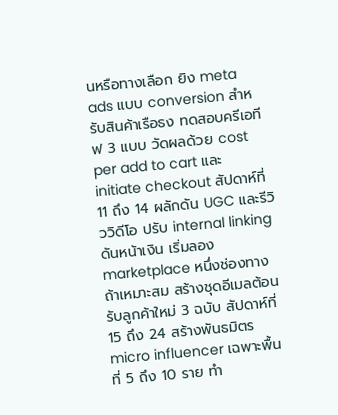นหรือทางเลือก ยิง meta ads แบบ conversion สำหรับสินค้าเรือธง ทดสอบครีเอทีฟ 3 แบบ วัดผลด้วย cost per add to cart และ initiate checkout สัปดาห์ที่ 11 ถึง 14 ผลักดัน UGC และรีวิววิดีโอ ปรับ internal linking ดันหน้าเงิน เริ่มลอง marketplace หนึ่งช่องทางถ้าเหมาะสม สร้างชุดอีเมลต้อนรับลูกค้าใหม่ 3 ฉบับ สัปดาห์ที่ 15 ถึง 24 สร้างพันธมิตร micro influencer เฉพาะพื้นที่ 5 ถึง 10 ราย ทำ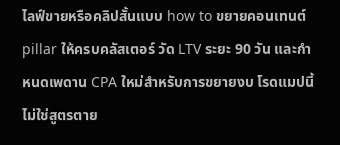ไลฟ์ขายหรือคลิปสั้นแบบ how to ขยายคอนเทนต์ pillar ให้ครบคลัสเตอร์ วัด LTV ระยะ 90 วัน และกำหนดเพดาน CPA ใหม่สำหรับการขยายงบ โรดแมปนี้ไม่ใช่สูตรตาย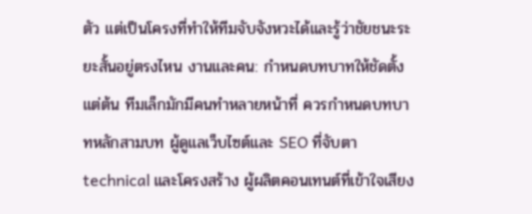ตัว แต่เป็นโครงที่ทำให้ทีมจับจังหวะได้และรู้ว่าชัยชนะระยะสั้นอยู่ตรงไหน งานและคน: กำหนดบทบาทให้ชัดตั้งแต่ต้น ทีมเล็กมักมีคนทำหลายหน้าที่ ควรกำหนดบทบาทหลักสามบท ผู้ดูแลเว็บไซต์และ SEO ที่จับตา technical และโครงสร้าง ผู้ผลิตคอนเทนต์ที่เข้าใจเสียง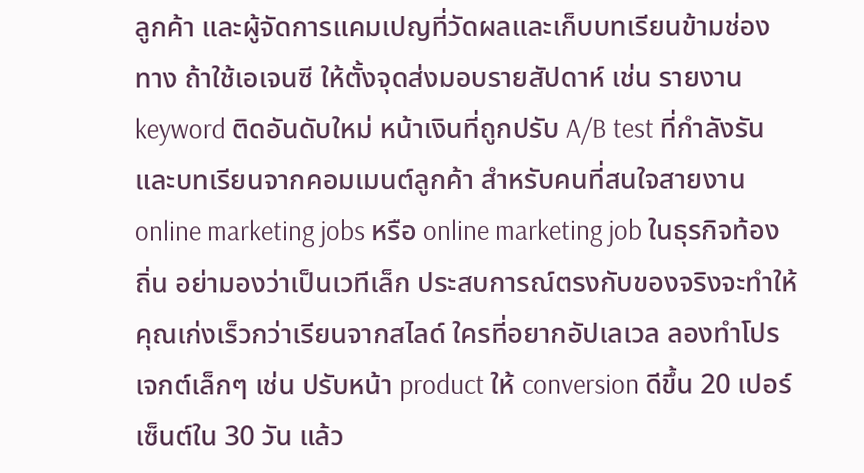ลูกค้า และผู้จัดการแคมเปญที่วัดผลและเก็บบทเรียนข้ามช่องทาง ถ้าใช้เอเจนซี ให้ตั้งจุดส่งมอบรายสัปดาห์ เช่น รายงาน keyword ติดอันดับใหม่ หน้าเงินที่ถูกปรับ A/B test ที่กำลังรัน และบทเรียนจากคอมเมนต์ลูกค้า สำหรับคนที่สนใจสายงาน online marketing jobs หรือ online marketing job ในธุรกิจท้องถิ่น อย่ามองว่าเป็นเวทีเล็ก ประสบการณ์ตรงกับของจริงจะทำให้คุณเก่งเร็วกว่าเรียนจากสไลด์ ใครที่อยากอัปเลเวล ลองทำโปรเจกต์เล็กๆ เช่น ปรับหน้า product ให้ conversion ดีขึ้น 20 เปอร์เซ็นต์ใน 30 วัน แล้ว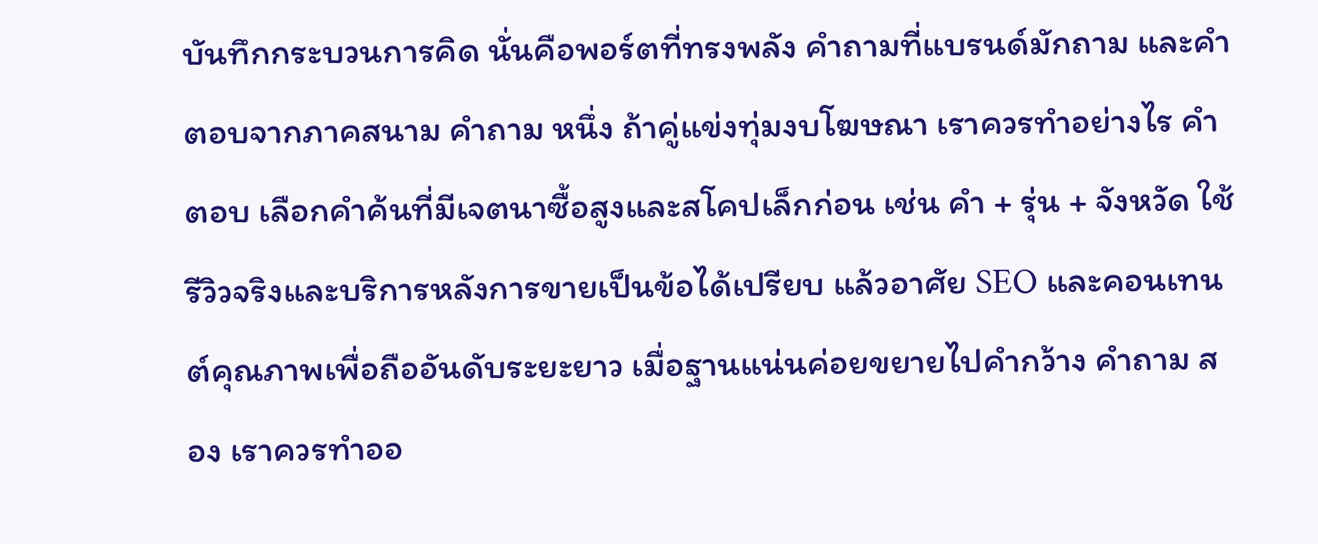บันทึกกระบวนการคิด นั่นคือพอร์ตที่ทรงพลัง คำถามที่แบรนด์มักถาม และคำตอบจากภาคสนาม คำถาม หนึ่ง ถ้าคู่แข่งทุ่มงบโฆษณา เราควรทำอย่างไร คำตอบ เลือกคำค้นที่มีเจตนาซื้อสูงและสโคปเล็กก่อน เช่น คำ + รุ่น + จังหวัด ใช้รีวิวจริงและบริการหลังการขายเป็นข้อได้เปรียบ แล้วอาศัย SEO และคอนเทนต์คุณภาพเพื่อถืออันดับระยะยาว เมื่อฐานแน่นค่อยขยายไปคำกว้าง คำถาม สอง เราควรทำออ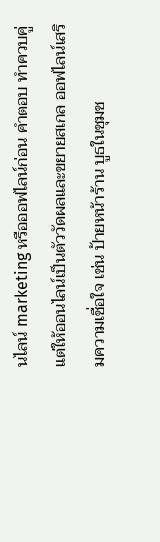นไลน์ marketing หรือออฟไลน์ก่อน คำตอบ ทำควบคู่ แต่ให้ออนไลน์เป็นตัววัดผลและขยายสเกล ออฟไลน์เสริมความเชื่อใจ เช่น ป้ายหน้าร้าน บูธในชุมช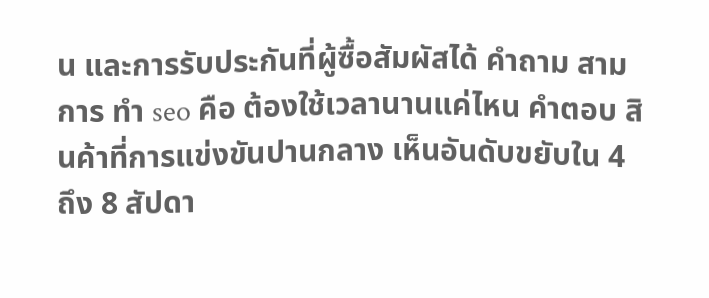น และการรับประกันที่ผู้ซื้อสัมผัสได้ คำถาม สาม การ ทํา seo คือ ต้องใช้เวลานานแค่ไหน คำตอบ สินค้าที่การแข่งขันปานกลาง เห็นอันดับขยับใน 4 ถึง 8 สัปดา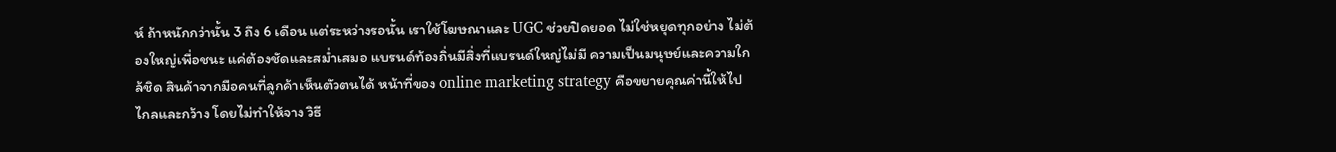ห์ ถ้าหนักกว่านั้น 3 ถึง 6 เดือน แต่ระหว่างรอนั้น เราใช้โฆษณาและ UGC ช่วยปิดยอด ไม่ใช่หยุดทุกอย่าง ไม่ต้องใหญ่เพื่อชนะ แค่ต้องชัดและสม่ำเสมอ แบรนด์ท้องถิ่นมีสิ่งที่แบรนด์ใหญ่ไม่มี ความเป็นมนุษย์และความใกล้ชิด สินค้าจากมือคนที่ลูกค้าเห็นตัวตนได้ หน้าที่ของ online marketing strategy คือขยายคุณค่านี้ให้ไปไกลและกว้าง โดยไม่ทำให้จาง วิธี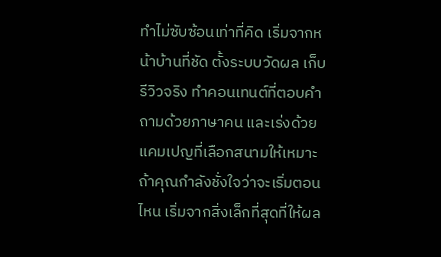ทำไม่ซับซ้อนเท่าที่คิด เริ่มจากหน้าบ้านที่ชัด ตั้งระบบวัดผล เก็บรีวิวจริง ทำคอนเทนต์ที่ตอบคำถามด้วยภาษาคน และเร่งด้วยแคมเปญที่เลือกสนามให้เหมาะ ถ้าคุณกำลังชั่งใจว่าจะเริ่มตอนไหน เริ่มจากสิ่งเล็กที่สุดที่ให้ผล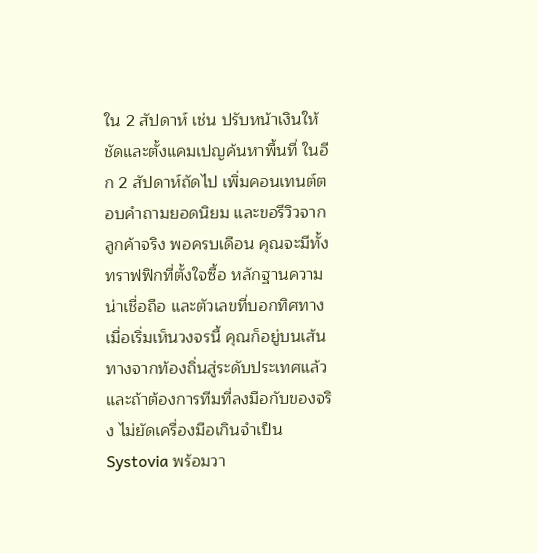ใน 2 สัปดาห์ เช่น ปรับหน้าเงินให้ชัดและตั้งแคมเปญค้นหาพื้นที่ ในอีก 2 สัปดาห์ถัดไป เพิ่มคอนเทนต์ตอบคำถามยอดนิยม และขอรีวิวจากลูกค้าจริง พอครบเดือน คุณจะมีทั้งทราฟฟิกที่ตั้งใจซื้อ หลักฐานความน่าเชื่อถือ และตัวเลขที่บอกทิศทาง เมื่อเริ่มเห็นวงจรนี้ คุณก็อยู่บนเส้นทางจากท้องถิ่นสู่ระดับประเทศแล้ว และถ้าต้องการทีมที่ลงมือกับของจริง ไม่ยัดเครื่องมือเกินจำเป็น Systovia พร้อมวา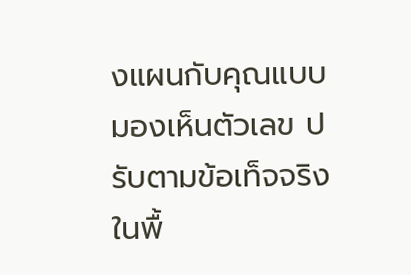งแผนกับคุณแบบมองเห็นตัวเลข ปรับตามข้อเท็จจริงในพื้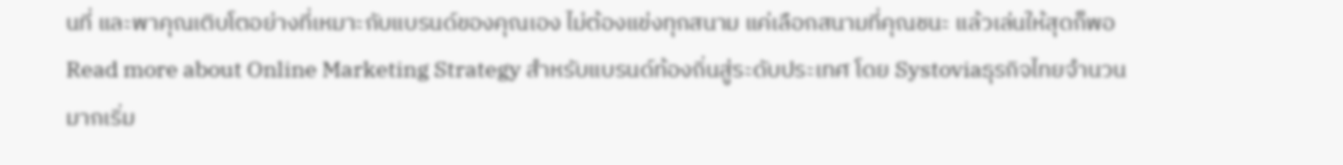นที่ และพาคุณเติบโตอย่างที่เหมาะกับแบรนด์ของคุณเอง ไม่ต้องแข่งทุกสนาม แค่เลือกสนามที่คุณชนะ แล้วเล่นให้สุดก็พอ
Read more about Online Marketing Strategy สำหรับแบรนด์ท้องถิ่นสู่ระดับประเทศ โดย Systoviaธุรกิจไทยจำนวนมากเริ่ม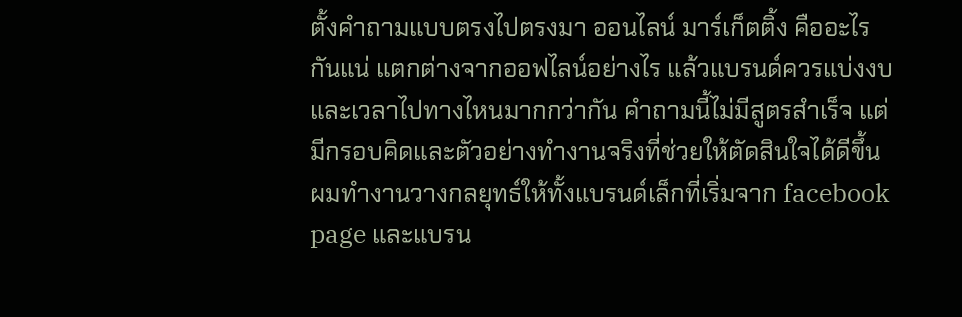ตั้งคำถามแบบตรงไปตรงมา ออนไลน์ มาร์เก็ตติ้ง คืออะไรกันแน่ แตกต่างจากออฟไลน์อย่างไร แล้วแบรนด์ควรแบ่งงบและเวลาไปทางไหนมากกว่ากัน คำถามนี้ไม่มีสูตรสำเร็จ แต่มีกรอบคิดและตัวอย่างทำงานจริงที่ช่วยให้ตัดสินใจได้ดีขึ้น ผมทำงานวางกลยุทธ์ให้ทั้งแบรนด์เล็กที่เริ่มจาก facebook page และแบรน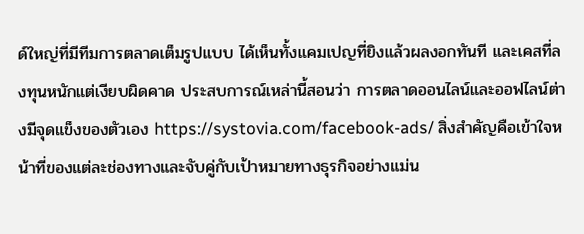ด์ใหญ่ที่มีทีมการตลาดเต็มรูปแบบ ได้เห็นทั้งแคมเปญที่ยิงแล้วผลงอกทันที และเคสที่ลงทุนหนักแต่เงียบผิดคาด ประสบการณ์เหล่านี้สอนว่า การตลาดออนไลน์และออฟไลน์ต่างมีจุดแข็งของตัวเอง https://systovia.com/facebook-ads/ สิ่งสำคัญคือเข้าใจหน้าที่ของแต่ละช่องทางและจับคู่กับเป้าหมายทางธุรกิจอย่างแม่น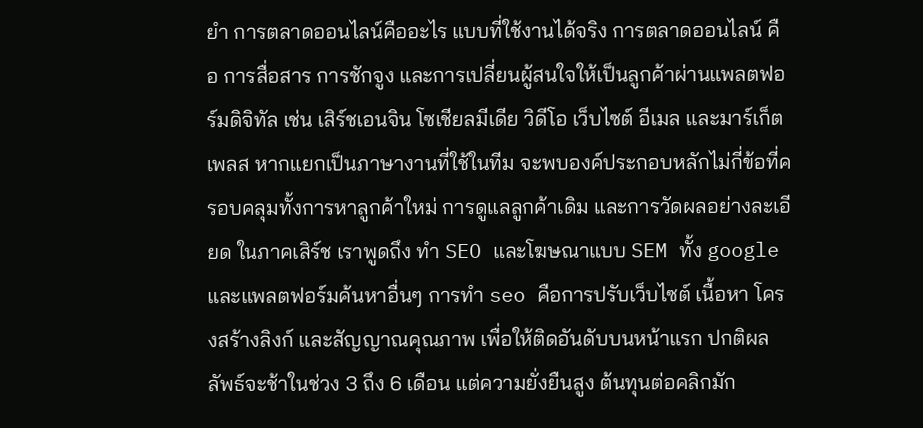ยำ การตลาดออนไลน์คืออะไร แบบที่ใช้งานได้จริง การตลาดออนไลน์ คือ การสื่อสาร การชักจูง และการเปลี่ยนผู้สนใจให้เป็นลูกค้าผ่านแพลตฟอร์มดิจิทัล เช่น เสิร์ชเอนจิน โซเชียลมีเดีย วิดีโอ เว็บไซต์ อีเมล และมาร์เก็ตเพลส หากแยกเป็นภาษางานที่ใช้ในทีม จะพบองค์ประกอบหลักไม่กี่ข้อที่ครอบคลุมทั้งการหาลูกค้าใหม่ การดูแลลูกค้าเดิม และการวัดผลอย่างละเอียด ในภาคเสิร์ช เราพูดถึง ทำ SEO และโฆษณาแบบ SEM ทั้ง google และแพลตฟอร์มค้นหาอื่นๆ การทำ seo คือการปรับเว็บไซต์ เนื้อหา โครงสร้างลิงก์ และสัญญาณคุณภาพ เพื่อให้ติดอันดับบนหน้าแรก ปกติผลลัพธ์จะช้าในช่วง 3 ถึง 6 เดือน แต่ความยั่งยืนสูง ต้นทุนต่อคลิกมัก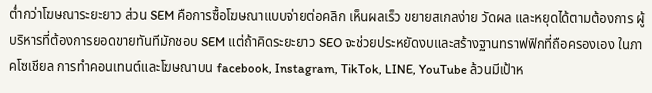ต่ำกว่าโฆษณาระยะยาว ส่วน SEM คือการซื้อโฆษณาแบบจ่ายต่อคลิก เห็นผลเร็ว ขยายสเกลง่าย วัดผล และหยุดได้ตามต้องการ ผู้บริหารที่ต้องการยอดขายทันทีมักชอบ SEM แต่ถ้าคิดระยะยาว SEO จะช่วยประหยัดงบและสร้างฐานทราฟฟิกที่ถือครองเอง ในภาคโซเชียล การทำคอนเทนต์และโฆษณาบน facebook, Instagram, TikTok, LINE, YouTube ล้วนมีเป้าห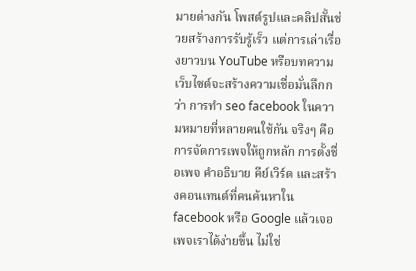มายต่างกัน โพสต์รูปและคลิปสั้นช่วยสร้างการรับรู้เร็ว แต่การเล่าเรื่องยาวบน YouTube หรือบทความเว็บไซต์จะสร้างความเชื่อมั่นลึกกว่า การทํา seo facebook ในความหมายที่หลายคนใช้กัน จริงๆ คือการจัดการเพจให้ถูกหลัก การตั้งชื่อเพจ คำอธิบาย คีย์เวิร์ด และสร้างคอนเทนต์ที่คนค้นหาใน facebook หรือ Google แล้วเจอเพจเราได้ง่ายขึ้น ไม่ใช่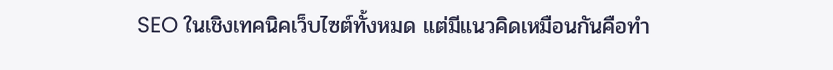SEO ในเชิงเทคนิคเว็บไซต์ทั้งหมด แต่มีแนวคิดเหมือนกันคือทำ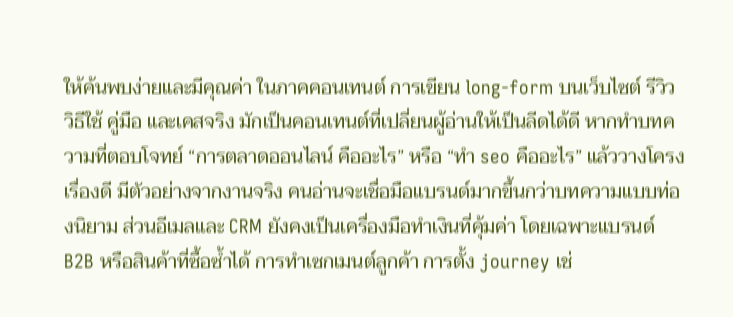ให้ค้นพบง่ายและมีคุณค่า ในภาคคอนเทนต์ การเขียน long-form บนเว็บไซต์ รีวิว วิธีใช้ คู่มือ และเคสจริง มักเป็นคอนเทนต์ที่เปลี่ยนผู้อ่านให้เป็นลีดได้ดี หากทำบทความที่ตอบโจทย์ “การตลาดออนไลน์ คืออะไร” หรือ “ทํา seo คืออะไร” แล้ววางโครงเรื่องดี มีตัวอย่างจากงานจริง คนอ่านจะเชื่อมือแบรนด์มากขึ้นกว่าบทความแบบท่องนิยาม ส่วนอีเมลและ CRM ยังคงเป็นเครื่องมือทำเงินที่คุ้มค่า โดยเฉพาะแบรนด์ B2B หรือสินค้าที่ซื้อซ้ำได้ การทำเซกเมนต์ลูกค้า การตั้ง journey เช่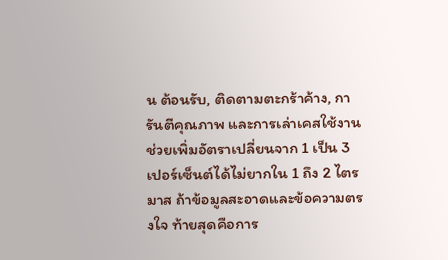น ต้อนรับ, ติดตามตะกร้าค้าง, การันตีคุณภาพ และการเล่าเคสใช้งาน ช่วยเพิ่มอัตราเปลี่ยนจาก 1 เป็น 3 เปอร์เซ็นต์ได้ไม่ยากใน 1 ถึง 2 ไตรมาส ถ้าข้อมูลสะอาดและข้อความตรงใจ ท้ายสุดคือการ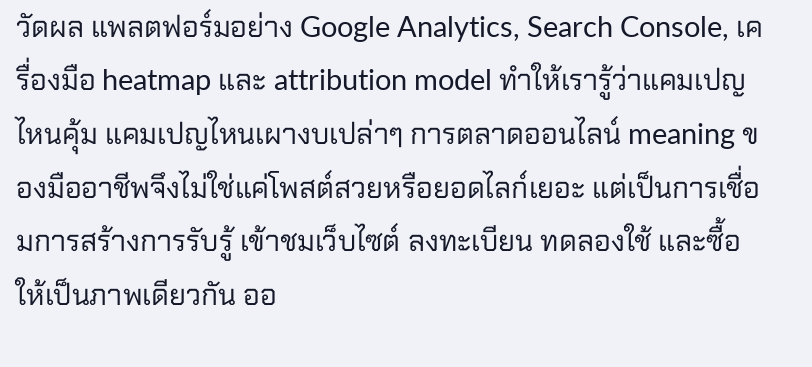วัดผล แพลตฟอร์มอย่าง Google Analytics, Search Console, เครื่องมือ heatmap และ attribution model ทำให้เรารู้ว่าแคมเปญไหนคุ้ม แคมเปญไหนเผางบเปล่าๆ การตลาดออนไลน์ meaning ของมืออาชีพจึงไม่ใช่แค่โพสต์สวยหรือยอดไลก์เยอะ แต่เป็นการเชื่อมการสร้างการรับรู้ เข้าชมเว็บไซต์ ลงทะเบียน ทดลองใช้ และซื้อ ให้เป็นภาพเดียวกัน ออ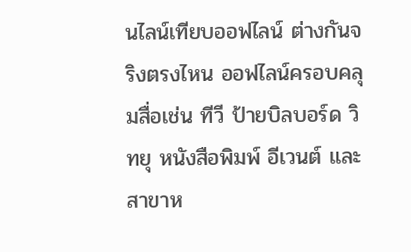นไลน์เทียบออฟไลน์ ต่างกันจริงตรงไหน ออฟไลน์ครอบคลุมสื่อเช่น ทีวี ป้ายบิลบอร์ด วิทยุ หนังสือพิมพ์ อีเวนต์ และสาขาห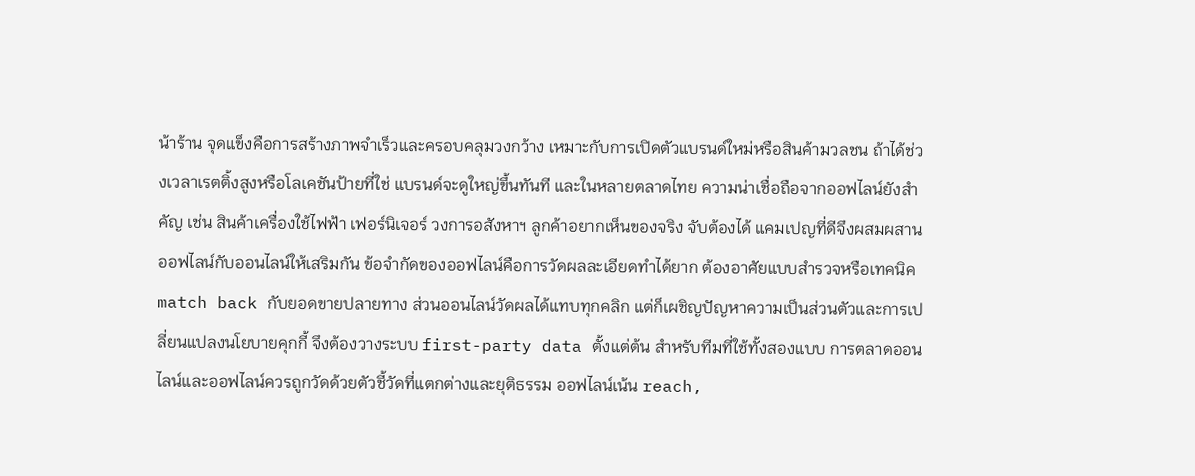น้าร้าน จุดแข็งคือการสร้างภาพจำเร็วและครอบคลุมวงกว้าง เหมาะกับการเปิดตัวแบรนด์ใหม่หรือสินค้ามวลชน ถ้าได้ช่วงเวลาเรตติ้งสูงหรือโลเคชันป้ายที่ใช่ แบรนด์จะดูใหญ่ขึ้นทันที และในหลายตลาดไทย ความน่าเชื่อถือจากออฟไลน์ยังสำคัญ เช่น สินค้าเครื่องใช้ไฟฟ้า เฟอร์นิเจอร์ วงการอสังหาฯ ลูกค้าอยากเห็นของจริง จับต้องได้ แคมเปญที่ดีจึงผสมผสานออฟไลน์กับออนไลน์ให้เสริมกัน ข้อจำกัดของออฟไลน์คือการวัดผลละเอียดทำได้ยาก ต้องอาศัยแบบสำรวจหรือเทคนิค match back กับยอดขายปลายทาง ส่วนออนไลน์วัดผลได้แทบทุกคลิก แต่ก็เผชิญปัญหาความเป็นส่วนตัวและการเปลี่ยนแปลงนโยบายคุกกี้ จึงต้องวางระบบ first-party data ตั้งแต่ต้น สำหรับทีมที่ใช้ทั้งสองแบบ การตลาดออนไลน์และออฟไลน์ควรถูกวัดด้วยตัวชี้วัดที่แตกต่างและยุติธรรม ออฟไลน์เน้น reach,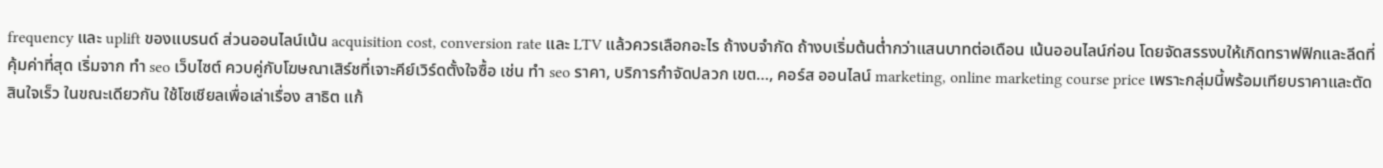frequency และ uplift ของแบรนด์ ส่วนออนไลน์เน้น acquisition cost, conversion rate และ LTV แล้วควรเลือกอะไร ถ้างบจำกัด ถ้างบเริ่มต้นต่ำกว่าแสนบาทต่อเดือน เน้นออนไลน์ก่อน โดยจัดสรรงบให้เกิดทราฟฟิกและลีดที่คุ้มค่าที่สุด เริ่มจาก ทำ seo เว็บไซต์ ควบคู่กับโฆษณาเสิร์ชที่เจาะคีย์เวิร์ดตั้งใจซื้อ เช่น ทํา seo ราคา, บริการกำจัดปลวก เขต…, คอร์ส ออนไลน์ marketing, online marketing course price เพราะกลุ่มนี้พร้อมเทียบราคาและตัดสินใจเร็ว ในขณะเดียวกัน ใช้โซเชียลเพื่อเล่าเรื่อง สาธิต แก้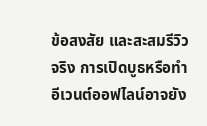ข้อสงสัย และสะสมรีวิวจริง การเปิดบูธหรือทำอีเวนต์ออฟไลน์อาจยัง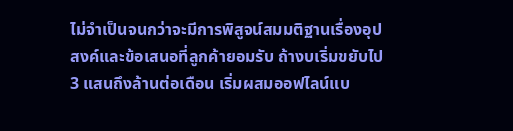ไม่จำเป็นจนกว่าจะมีการพิสูจน์สมมติฐานเรื่องอุปสงค์และข้อเสนอที่ลูกค้ายอมรับ ถ้างบเริ่มขยับไป 3 แสนถึงล้านต่อเดือน เริ่มผสมออฟไลน์แบ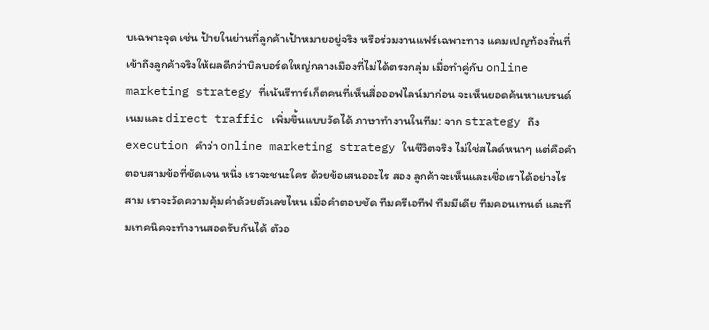บเฉพาะจุด เช่น ป้ายในย่านที่ลูกค้าเป้าหมายอยู่จริง หรือร่วมงานแฟร์เฉพาะทาง แคมเปญท้องถิ่นที่เข้าถึงลูกค้าจริงให้ผลดีกว่าบิลบอร์ดใหญ่กลางเมืองที่ไม่ได้ตรงกลุ่ม เมื่อทำคู่กับ online marketing strategy ที่เน้นรีทาร์เก็ตคนที่เห็นสื่อออฟไลน์มาก่อน จะเห็นยอดค้นหาแบรนด์เนมและ direct traffic เพิ่มขึ้นแบบวัดได้ ภาษาทำงานในทีม: จาก strategy ถึง execution คำว่า online marketing strategy ในชีวิตจริง ไม่ใช่สไลด์หนาๆ แต่คือคำตอบสามข้อที่ชัดเจน หนึ่ง เราจะชนะใคร ด้วยข้อเสนออะไร สอง ลูกค้าจะเห็นและเชื่อเราได้อย่างไร สาม เราจะวัดความคุ้มค่าด้วยตัวเลขไหน เมื่อคำตอบชัด ทีมครีเอทีฟ ทีมมีเดีย ทีมคอนเทนต์ และทีมเทคนิคจะทำงานสอดรับกันได้ ตัวอ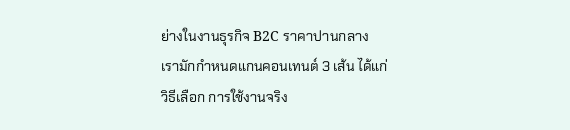ย่างในงานธุรกิจ B2C ราคาปานกลาง เรามักกำหนดแกนคอนเทนต์ 3 เส้น ได้แก่ วิธีเลือก การใช้งานจริง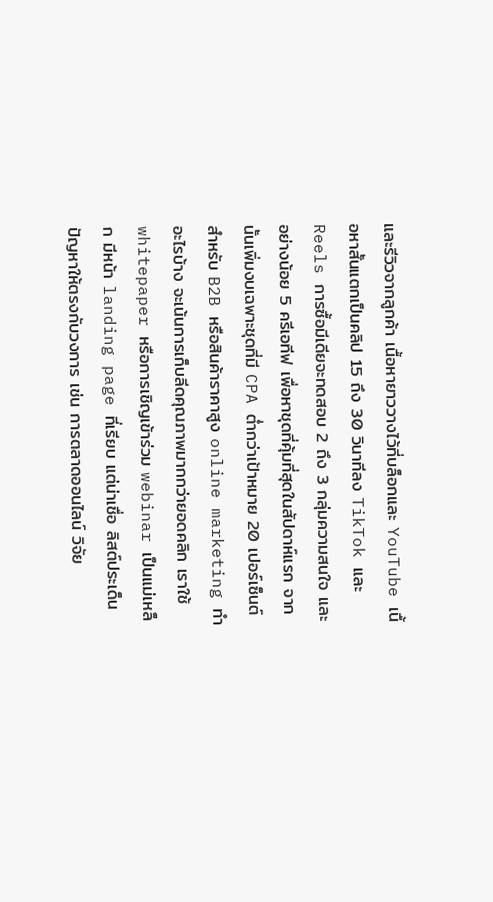และรีวิวจากลูกค้า เนื้อหายาววางไว้ที่บล็อกและ YouTube เนื้อหาสั้นแตกเป็นคลิป 15 ถึง 30 วินาทีลง TikTok และ Reels การซื้อมีเดียจะทดสอบ 2 ถึง 3 กลุ่มความสนใจ และอย่างน้อย 5 ครีเอทีฟ เพื่อหาชุดที่คุ้มที่สุดในสัปดาห์แรก จากนั้นเพิ่มงบเฉพาะชุดที่มี CPA ต่ำกว่าเป้าหมาย 20 เปอร์เซ็นต์ สำหรับ B2B หรือสินค้าราคาสูง online marketing ทําอะไรบ้าง จะเน้นการเก็บลีดคุณภาพมากกว่ายอดคลิก เราใช้ whitepaper หรือการเชิญเข้าร่วม webinar เป็นแม่เหล็ก มีหน้า landing page ที่เรียบ แต่น่าเชื่อ ลิสต์ประเด็นปัญหาให้ตรงกับวงการ เช่น การตลาดออนไลน์ วิจัย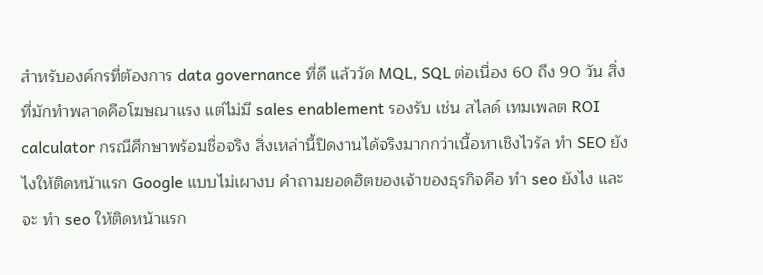สำหรับองค์กรที่ต้องการ data governance ที่ดี แล้ววัด MQL, SQL ต่อเนื่อง 60 ถึง 90 วัน สิ่งที่มักทำพลาดคือโฆษณาแรง แต่ไม่มี sales enablement รองรับ เช่น สไลด์ เทมเพลต ROI calculator กรณีศึกษาพร้อมชื่อจริง สิ่งเหล่านี้ปิดงานได้จริงมากกว่าเนื้อหาเชิงไวรัล ทำ SEO ยังไงให้ติดหน้าแรก Google แบบไม่เผางบ คำถามยอดฮิตของเจ้าของธุรกิจคือ ทํา seo ยังไง และจะ ทํา seo ให้ติดหน้าแรก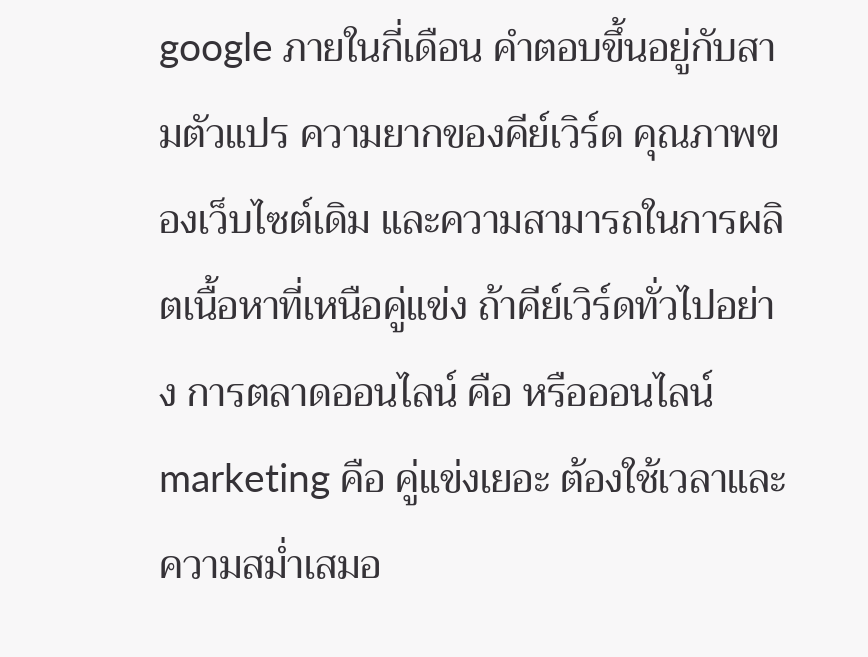google ภายในกี่เดือน คำตอบขึ้นอยู่กับสามตัวแปร ความยากของคีย์เวิร์ด คุณภาพของเว็บไซต์เดิม และความสามารถในการผลิตเนื้อหาที่เหนือคู่แข่ง ถ้าคีย์เวิร์ดทั่วไปอย่าง การตลาดออนไลน์ คือ หรือออนไลน์ marketing คือ คู่แข่งเยอะ ต้องใช้เวลาและความสม่ำเสมอ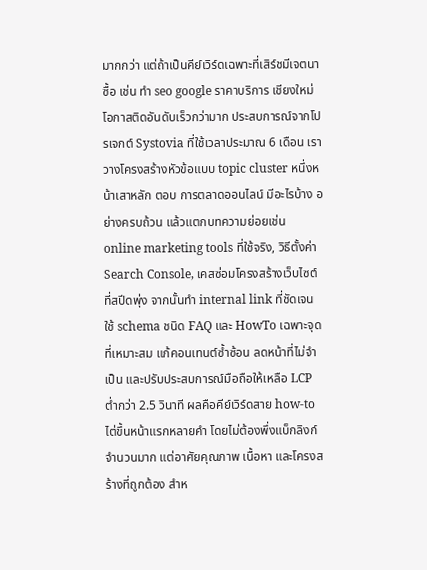มากกว่า แต่ถ้าเป็นคีย์เวิร์ดเฉพาะที่เสิร์ชมีเจตนาซื้อ เช่น ทํา seo google ราคาบริการ เชียงใหม่ โอกาสติดอันดับเร็วกว่ามาก ประสบการณ์จากโปรเจกต์ Systovia ที่ใช้เวลาประมาณ 6 เดือน เราวางโครงสร้างหัวข้อแบบ topic cluster หนึ่งหน้าเสาหลัก ตอบ การตลาดออนไลน์ มีอะไรบ้าง อย่างครบถ้วน แล้วแตกบทความย่อยเช่น online marketing tools ที่ใช้จริง, วิธีตั้งค่า Search Console, เคสซ่อมโครงสร้างเว็บไซต์ที่สปีดพุ่ง จากนั้นทำ internal link ที่ชัดเจน ใช้ schema ชนิด FAQ และ HowTo เฉพาะจุดที่เหมาะสม แก้คอนเทนต์ซ้ำซ้อน ลดหน้าที่ไม่จำเป็น และปรับประสบการณ์มือถือให้เหลือ LCP ต่ำกว่า 2.5 วินาที ผลคือคีย์เวิร์ดสาย how-to ไต่ขึ้นหน้าแรกหลายคำ โดยไม่ต้องพึ่งแบ็กลิงก์จำนวนมาก แต่อาศัยคุณภาพ เนื้อหา และโครงสร้างที่ถูกต้อง สำห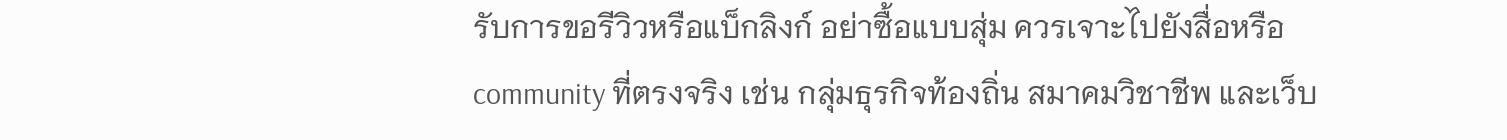รับการขอรีวิวหรือแบ็กลิงก์ อย่าซื้อแบบสุ่ม ควรเจาะไปยังสื่อหรือ community ที่ตรงจริง เช่น กลุ่มธุรกิจท้องถิ่น สมาคมวิชาชีพ และเว็บ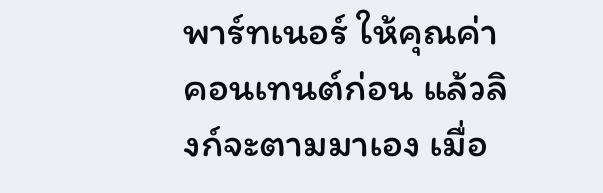พาร์ทเนอร์ ให้คุณค่าคอนเทนต์ก่อน แล้วลิงก์จะตามมาเอง เมื่อ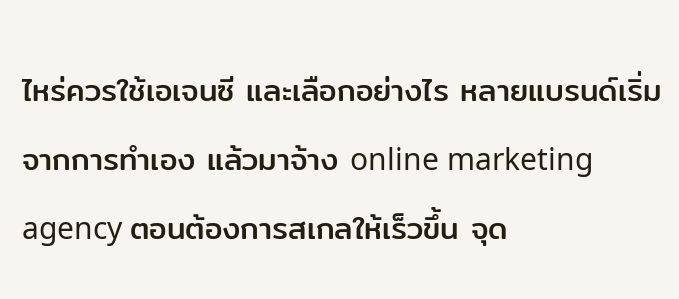ไหร่ควรใช้เอเจนซี และเลือกอย่างไร หลายแบรนด์เริ่มจากการทำเอง แล้วมาจ้าง online marketing agency ตอนต้องการสเกลให้เร็วขึ้น จุด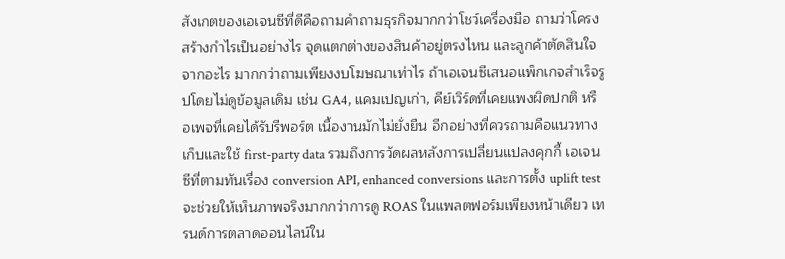สังเกตของเอเจนซีที่ดีคือถามคำถามธุรกิจมากกว่าโชว์เครื่องมือ ถามว่าโครงสร้างกำไรเป็นอย่างไร จุดแตกต่างของสินค้าอยู่ตรงไหน และลูกค้าตัดสินใจจากอะไร มากกว่าถามเพียงงบโฆษณาเท่าไร ถ้าเอเจนซีเสนอแพ็กเกจสำเร็จรูปโดยไม่ดูข้อมูลเดิม เช่น GA4, แคมเปญเก่า, คีย์เวิร์ดที่เคยแพงผิดปกติ หรือเพจที่เคยได้รับรีพอร์ต เนื้องานมักไม่ยั่งยืน อีกอย่างที่ควรถามคือแนวทางเก็บและใช้ first-party data รวมถึงการวัดผลหลังการเปลี่ยนแปลงคุกกี้ เอเจนซีที่ตามทันเรื่อง conversion API, enhanced conversions และการตั้ง uplift test จะช่วยให้เห็นภาพจริงมากกว่าการดู ROAS ในแพลตฟอร์มเพียงหน้าเดียว เทรนด์การตลาดออนไลน์ใน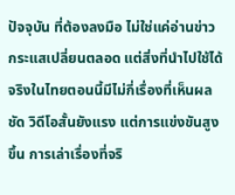ปัจจุบัน ที่ต้องลงมือ ไม่ใช่แค่อ่านข่าว กระแสเปลี่ยนตลอด แต่สิ่งที่นำไปใช้ได้จริงในไทยตอนนี้มีไม่กี่เรื่องที่เห็นผลชัด วิดีโอสั้นยังแรง แต่การแข่งขันสูงขึ้น การเล่าเรื่องที่จริ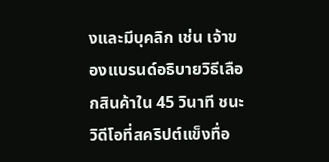งและมีบุคลิก เช่น เจ้าของแบรนด์อธิบายวิธีเลือกสินค้าใน 45 วินาที ชนะวิดีโอที่สคริปต์แข็งทื่อ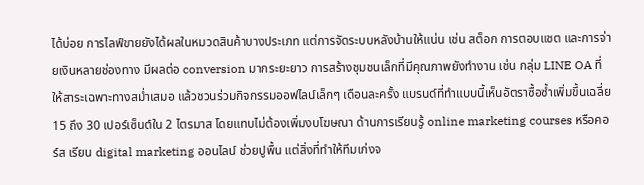ได้บ่อย การไลฟ์ขายยังได้ผลในหมวดสินค้าบางประเภท แต่การจัดระบบหลังบ้านให้แน่น เช่น สต็อก การตอบแชต และการจ่ายเงินหลายช่องทาง มีผลต่อ conversion มากระยะยาว การสร้างชุมชนเล็กที่มีคุณภาพยังทำงาน เช่น กลุ่ม LINE OA ที่ให้สาระเฉพาะทางสม่ำเสมอ แล้วชวนร่วมกิจกรรมออฟไลน์เล็กๆ เดือนละครั้ง แบรนด์ที่ทำแบบนี้เห็นอัตราซื้อซ้ำเพิ่มขึ้นเฉลี่ย 15 ถึง 30 เปอร์เซ็นต์ใน 2 ไตรมาส โดยแทบไม่ต้องเพิ่มงบโฆษณา ด้านการเรียนรู้ online marketing courses หรือคอร์ส เรียน digital marketing ออนไลน์ ช่วยปูพื้น แต่สิ่งที่ทำให้ทีมเก่งจ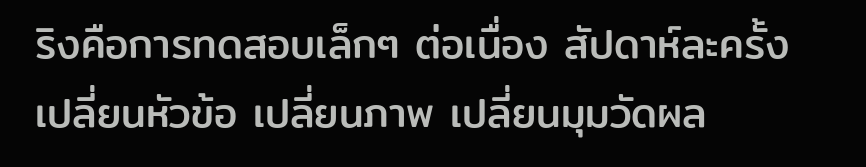ริงคือการทดสอบเล็กๆ ต่อเนื่อง สัปดาห์ละครั้ง เปลี่ยนหัวข้อ เปลี่ยนภาพ เปลี่ยนมุมวัดผล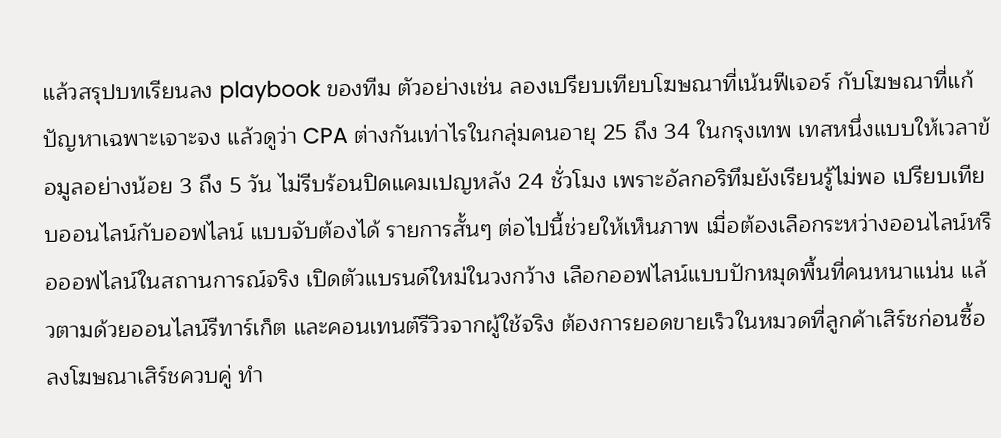แล้วสรุปบทเรียนลง playbook ของทีม ตัวอย่างเช่น ลองเปรียบเทียบโฆษณาที่เน้นฟีเจอร์ กับโฆษณาที่แก้ปัญหาเฉพาะเจาะจง แล้วดูว่า CPA ต่างกันเท่าไรในกลุ่มคนอายุ 25 ถึง 34 ในกรุงเทพ เทสหนึ่งแบบให้เวลาข้อมูลอย่างน้อย 3 ถึง 5 วัน ไม่รีบร้อนปิดแคมเปญหลัง 24 ชั่วโมง เพราะอัลกอริทึมยังเรียนรู้ไม่พอ เปรียบเทียบออนไลน์กับออฟไลน์ แบบจับต้องได้ รายการสั้นๆ ต่อไปนี้ช่วยให้เห็นภาพ เมื่อต้องเลือกระหว่างออนไลน์หรือออฟไลน์ในสถานการณ์จริง เปิดตัวแบรนด์ใหม่ในวงกว้าง เลือกออฟไลน์แบบปักหมุดพื้นที่คนหนาแน่น แล้วตามด้วยออนไลน์รีทาร์เก็ต และคอนเทนต์รีวิวจากผู้ใช้จริง ต้องการยอดขายเร็วในหมวดที่ลูกค้าเสิร์ชก่อนซื้อ ลงโฆษณาเสิร์ชควบคู่ ทำ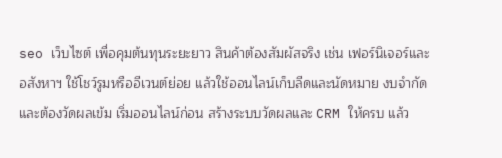seo เว็บไซต์ เพื่อคุมต้นทุนระยะยาว สินค้าต้องสัมผัสจริง เช่น เฟอร์นิเจอร์และอสังหาฯ ใช้โชว์รูมหรืออีเวนต์ย่อย แล้วใช้ออนไลน์เก็บลีดและนัดหมาย งบจำกัดและต้องวัดผลเข้ม เริ่มออนไลน์ก่อน สร้างระบบวัดผลและ CRM ให้ครบ แล้ว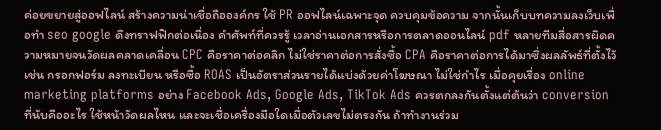ค่อยขยายสู่ออฟไลน์ สร้างความน่าเชื่อถือองค์กร ใช้ PR ออฟไลน์เฉพาะจุด ควบคุมข้อความ จากนั้นเก็บบทความลงเว็บเพื่อทำ seo google ดึงทราฟฟิกต่อเนื่อง คำศัพท์ที่ควรรู้ เวลาอ่านเอกสารหรือการตลาดออนไลน์ pdf หลายทีมสื่อสารผิดความหมายจนวัดผลคลาดเคลื่อน CPC คือราคาต่อคลิก ไม่ใช่ราคาต่อการสั่งซื้อ CPA คือราคาต่อการได้มาซึ่งผลลัพธ์ที่ตั้งไว้ เช่น กรอกฟอร์ม ลงทะเบียน หรือซื้อ ROAS เป็นอัตราส่วนรายได้แบ่งด้วยค่าโฆษณา ไม่ใช่กำไร เมื่อคุยเรื่อง online marketing platforms อย่าง Facebook Ads, Google Ads, TikTok Ads ควรตกลงกันตั้งแต่ต้นว่า conversion ที่นับคืออะไร ใช้หน้าวัดผลไหน และจะเชื่อเครื่องมือใดเมื่อตัวเลขไม่ตรงกัน ถ้าทำงานร่วม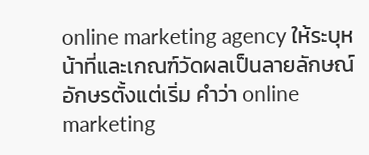online marketing agency ให้ระบุหน้าที่และเกณฑ์วัดผลเป็นลายลักษณ์อักษรตั้งแต่เริ่ม คำว่า online marketing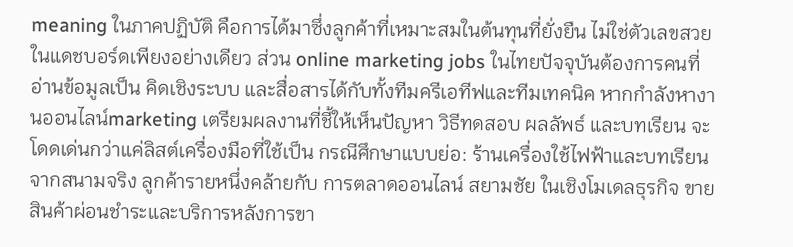meaning ในภาคปฏิบัติ คือการได้มาซึ่งลูกค้าที่เหมาะสมในต้นทุนที่ยั่งยืน ไม่ใช่ตัวเลขสวยในแดชบอร์ดเพียงอย่างเดียว ส่วน online marketing jobs ในไทยปัจจุบันต้องการคนที่อ่านข้อมูลเป็น คิดเชิงระบบ และสื่อสารได้กับทั้งทีมครีเอทีฟและทีมเทคนิค หากกำลังหางานออนไลน์marketing เตรียมผลงานที่ชี้ให้เห็นปัญหา วิธีทดสอบ ผลลัพธ์ และบทเรียน จะโดดเด่นกว่าแค่ลิสต์เครื่องมือที่ใช้เป็น กรณีศึกษาแบบย่อ: ร้านเครื่องใช้ไฟฟ้าและบทเรียนจากสนามจริง ลูกค้ารายหนึ่งคล้ายกับ การตลาดออนไลน์ สยามชัย ในเชิงโมเดลธุรกิจ ขายสินค้าผ่อนชำระและบริการหลังการขา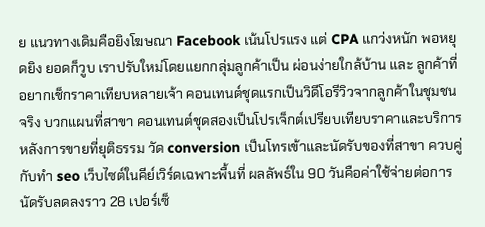ย แนวทางเดิมคือยิงโฆษณา Facebook เน้นโปรแรง แต่ CPA แกว่งหนัก พอหยุดยิง ยอดก็วูบ เราปรับใหม่โดยแยกกลุ่มลูกค้าเป็น ผ่อนง่ายใกล้บ้าน และ ลูกค้าที่อยากเช็กราคาเทียบหลายเจ้า คอนเทนต์ชุดแรกเป็นวิดีโอรีวิวจากลูกค้าในชุมชนจริง บวกแผนที่สาขา คอนเทนต์ชุดสองเป็นโปรเจ็กต์เปรียบเทียบราคาและบริการหลังการขายที่ยุติธรรม วัด conversion เป็นโทรเข้าและนัดรับของที่สาขา ควบคู่กับทำ seo เว็บไซต์ในคีย์เวิร์ดเฉพาะพื้นที่ ผลลัพธ์ใน 90 วันคือค่าใช้จ่ายต่อการนัดรับลดลงราว 28 เปอร์เซ็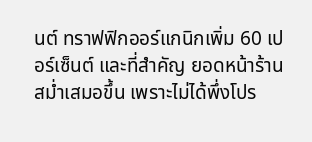นต์ ทราฟฟิกออร์แกนิกเพิ่ม 60 เปอร์เซ็นต์ และที่สำคัญ ยอดหน้าร้านสม่ำเสมอขึ้น เพราะไม่ได้พึ่งโปร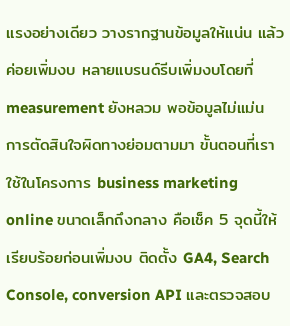แรงอย่างเดียว วางรากฐานข้อมูลให้แน่น แล้วค่อยเพิ่มงบ หลายแบรนด์รีบเพิ่มงบโดยที่ measurement ยังหลวม พอข้อมูลไม่แม่น การตัดสินใจผิดทางย่อมตามมา ขั้นตอนที่เราใช้ในโครงการ business marketing online ขนาดเล็กถึงกลาง คือเช็ค 5 จุดนี้ให้เรียบร้อยก่อนเพิ่มงบ ติดตั้ง GA4, Search Console, conversion API และตรวจสอบ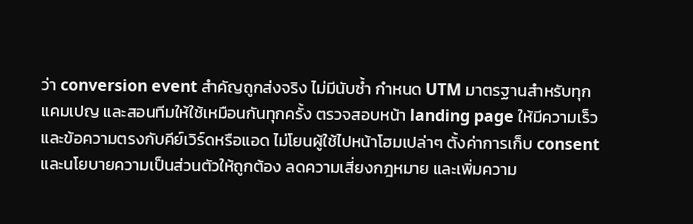ว่า conversion event สำคัญถูกส่งจริง ไม่มีนับซ้ำ กำหนด UTM มาตรฐานสำหรับทุกแคมเปญ และสอนทีมให้ใช้เหมือนกันทุกครั้ง ตรวจสอบหน้า landing page ให้มีความเร็วและข้อความตรงกับคีย์เวิร์ดหรือแอด ไม่โยนผู้ใช้ไปหน้าโฮมเปล่าๆ ตั้งค่าการเก็บ consent และนโยบายความเป็นส่วนตัวให้ถูกต้อง ลดความเสี่ยงกฎหมาย และเพิ่มความ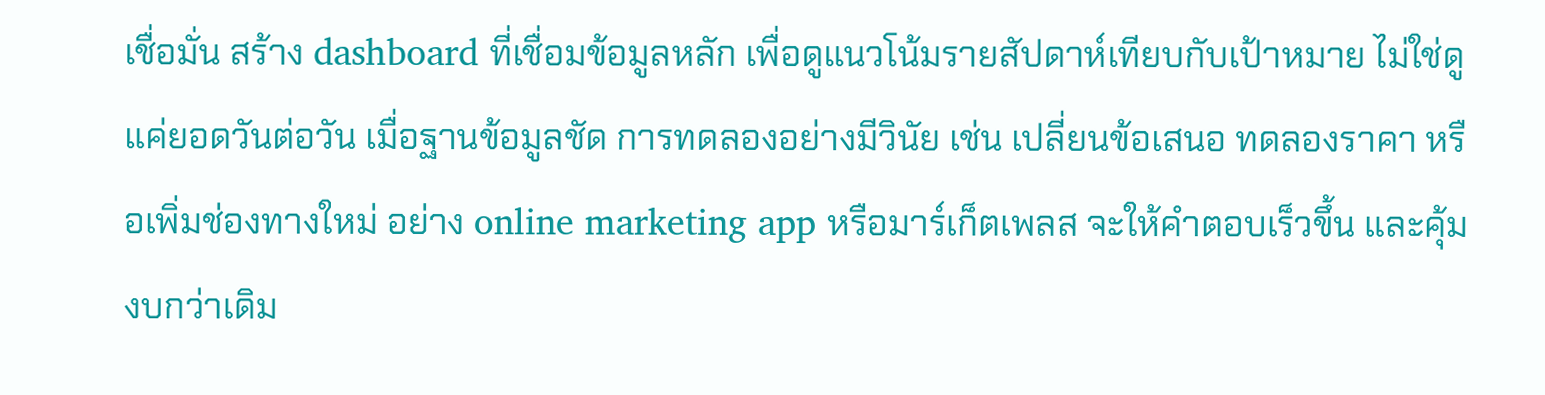เชื่อมั่น สร้าง dashboard ที่เชื่อมข้อมูลหลัก เพื่อดูแนวโน้มรายสัปดาห์เทียบกับเป้าหมาย ไม่ใช่ดูแค่ยอดวันต่อวัน เมื่อฐานข้อมูลชัด การทดลองอย่างมีวินัย เช่น เปลี่ยนข้อเสนอ ทดลองราคา หรือเพิ่มช่องทางใหม่ อย่าง online marketing app หรือมาร์เก็ตเพลส จะให้คำตอบเร็วขึ้น และคุ้มงบกว่าเดิม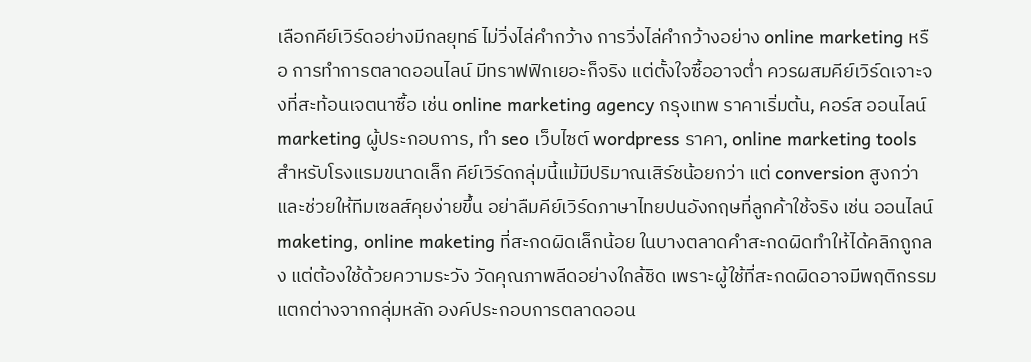เลือกคีย์เวิร์ดอย่างมีกลยุทธ์ ไม่วิ่งไล่คำกว้าง การวิ่งไล่คำกว้างอย่าง online marketing หรือ การทำการตลาดออนไลน์ มีทราฟฟิกเยอะก็จริง แต่ตั้งใจซื้ออาจต่ำ ควรผสมคีย์เวิร์ดเจาะจงที่สะท้อนเจตนาซื้อ เช่น online marketing agency กรุงเทพ ราคาเริ่มต้น, คอร์ส ออนไลน์ marketing ผู้ประกอบการ, ทํา seo เว็บไซต์ wordpress ราคา, online marketing tools สำหรับโรงแรมขนาดเล็ก คีย์เวิร์ดกลุ่มนี้แม้มีปริมาณเสิร์ชน้อยกว่า แต่ conversion สูงกว่า และช่วยให้ทีมเซลส์คุยง่ายขึ้น อย่าลืมคีย์เวิร์ดภาษาไทยปนอังกฤษที่ลูกค้าใช้จริง เช่น ออนไลน์ maketing, online maketing ที่สะกดผิดเล็กน้อย ในบางตลาดคำสะกดผิดทำให้ได้คลิกถูกลง แต่ต้องใช้ด้วยความระวัง วัดคุณภาพลีดอย่างใกล้ชิด เพราะผู้ใช้ที่สะกดผิดอาจมีพฤติกรรมแตกต่างจากกลุ่มหลัก องค์ประกอบการตลาดออน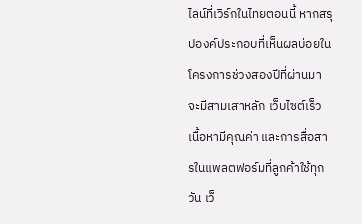ไลน์ที่เวิร์กในไทยตอนนี้ หากสรุปองค์ประกอบที่เห็นผลบ่อยในโครงการช่วงสองปีที่ผ่านมา จะมีสามเสาหลัก เว็บไซต์เร็ว เนื้อหามีคุณค่า และการสื่อสารในแพลตฟอร์มที่ลูกค้าใช้ทุกวัน เว็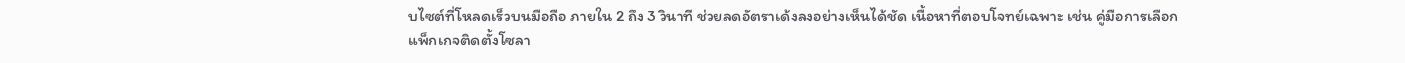บไซต์ที่โหลดเร็วบนมือถือ ภายใน 2 ถึง 3 วินาที ช่วยลดอัตราเด้งลงอย่างเห็นได้ชัด เนื้อหาที่ตอบโจทย์เฉพาะ เช่น คู่มือการเลือกแพ็กเกจติดตั้งโซลา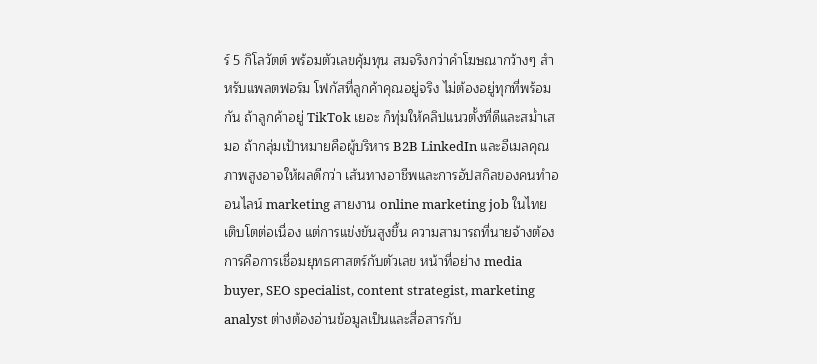ร์ 5 กิโลวัตต์ พร้อมตัวเลขคุ้มทุน สมจริงกว่าคำโฆษณากว้างๆ สำหรับแพลตฟอร์ม โฟกัสที่ลูกค้าคุณอยู่จริง ไม่ต้องอยู่ทุกที่พร้อมกัน ถ้าลูกค้าอยู่ TikTok เยอะ ก็ทุ่มให้คลิปแนวตั้งที่ดีและสม่ำเสมอ ถ้ากลุ่มเป้าหมายคือผู้บริหาร B2B LinkedIn และอีเมลคุณภาพสูงอาจให้ผลดีกว่า เส้นทางอาชีพและการอัปสกิลของคนทำออนไลน์ marketing สายงาน online marketing job ในไทยเติบโตต่อเนื่อง แต่การแข่งขันสูงขึ้น ความสามารถที่นายจ้างต้องการคือการเชื่อมยุทธศาสตร์กับตัวเลข หน้าที่อย่าง media buyer, SEO specialist, content strategist, marketing analyst ต่างต้องอ่านข้อมูลเป็นและสื่อสารกับ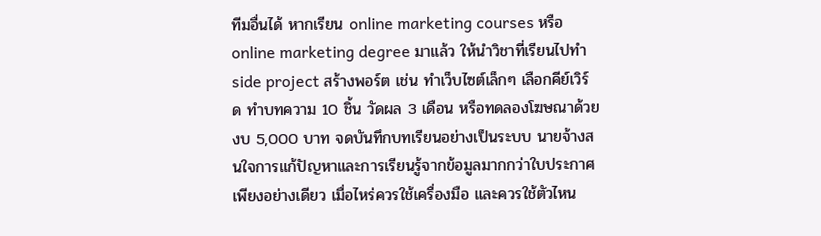ทีมอื่นได้ หากเรียน online marketing courses หรือ online marketing degree มาแล้ว ให้นำวิชาที่เรียนไปทำ side project สร้างพอร์ต เช่น ทำเว็บไซต์เล็กๆ เลือกคีย์เวิร์ด ทำบทความ 10 ชิ้น วัดผล 3 เดือน หรือทดลองโฆษณาด้วยงบ 5,000 บาท จดบันทึกบทเรียนอย่างเป็นระบบ นายจ้างสนใจการแก้ปัญหาและการเรียนรู้จากข้อมูลมากกว่าใบประกาศเพียงอย่างเดียว เมื่อไหร่ควรใช้เครื่องมือ และควรใช้ตัวไหน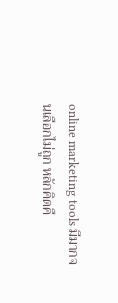online marketing tools มีมากจนเลือกไม่ถูก หลักคิดคื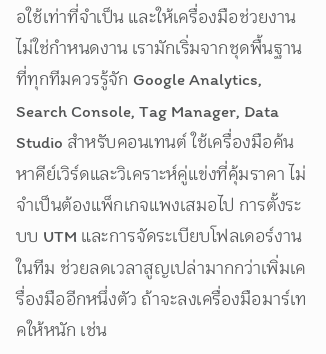อใช้เท่าที่จำเป็น และให้เครื่องมือช่วยงาน ไม่ใช่กำหนดงาน เรามักเริ่มจากชุดพื้นฐานที่ทุกทีมควรรู้จัก Google Analytics, Search Console, Tag Manager, Data Studio สำหรับคอนเทนต์ ใช้เครื่องมือค้นหาคีย์เวิร์ดและวิเคราะห์คู่แข่งที่คุ้มราคา ไม่จำเป็นต้องแพ็กเกจแพงเสมอไป การตั้งระบบ UTM และการจัดระเบียบโฟลเดอร์งานในทีม ช่วยลดเวลาสูญเปล่ามากกว่าเพิ่มเครื่องมืออีกหนึ่งตัว ถ้าจะลงเครื่องมือมาร์เทคให้หนัก เช่น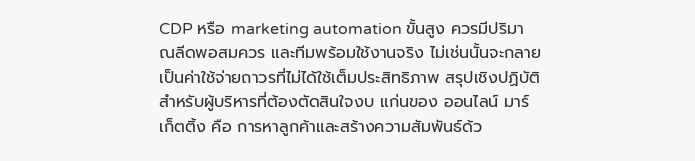CDP หรือ marketing automation ขั้นสูง ควรมีปริมาณลีดพอสมควร และทีมพร้อมใช้งานจริง ไม่เช่นนั้นจะกลายเป็นค่าใช้จ่ายถาวรที่ไม่ได้ใช้เต็มประสิทธิภาพ สรุปเชิงปฏิบัติสำหรับผู้บริหารที่ต้องตัดสินใจงบ แก่นของ ออนไลน์ มาร์เก็ตติ้ง คือ การหาลูกค้าและสร้างความสัมพันธ์ด้ว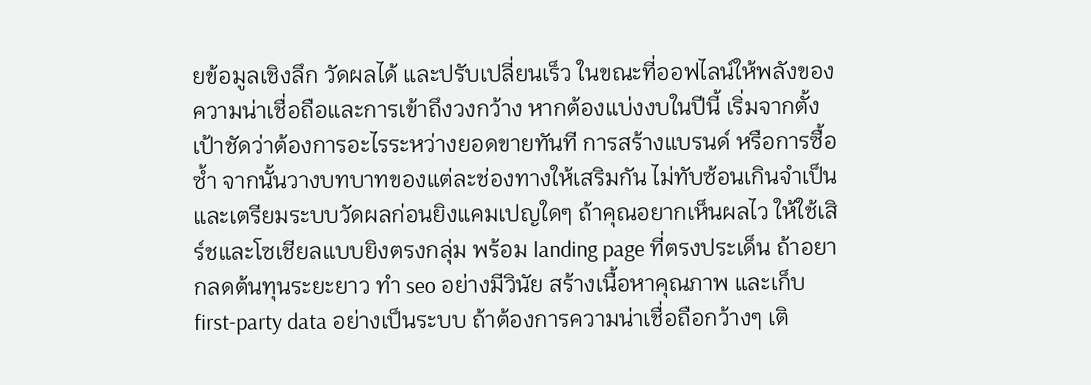ยข้อมูลเชิงลึก วัดผลได้ และปรับเปลี่ยนเร็ว ในขณะที่ออฟไลน์ให้พลังของความน่าเชื่อถือและการเข้าถึงวงกว้าง หากต้องแบ่งงบในปีนี้ เริ่มจากตั้งเป้าชัดว่าต้องการอะไรระหว่างยอดขายทันที การสร้างแบรนด์ หรือการซื้อซ้ำ จากนั้นวางบทบาทของแต่ละช่องทางให้เสริมกัน ไม่ทับซ้อนเกินจำเป็น และเตรียมระบบวัดผลก่อนยิงแคมเปญใดๆ ถ้าคุณอยากเห็นผลไว ให้ใช้เสิร์ชและโซเชียลแบบยิงตรงกลุ่ม พร้อม landing page ที่ตรงประเด็น ถ้าอยากลดต้นทุนระยะยาว ทำ seo อย่างมีวินัย สร้างเนื้อหาคุณภาพ และเก็บ first-party data อย่างเป็นระบบ ถ้าต้องการความน่าเชื่อถือกว้างๆ เติ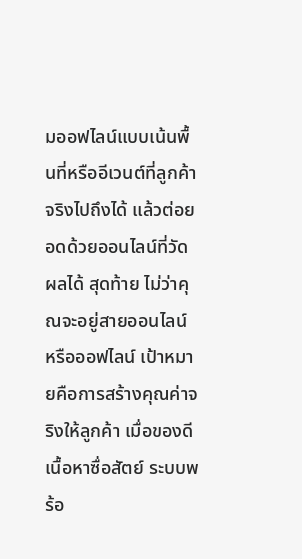มออฟไลน์แบบเน้นพื้นที่หรืออีเวนต์ที่ลูกค้าจริงไปถึงได้ แล้วต่อยอดด้วยออนไลน์ที่วัดผลได้ สุดท้าย ไม่ว่าคุณจะอยู่สายออนไลน์ หรือออฟไลน์ เป้าหมายคือการสร้างคุณค่าจริงให้ลูกค้า เมื่อของดี เนื้อหาซื่อสัตย์ ระบบพร้อ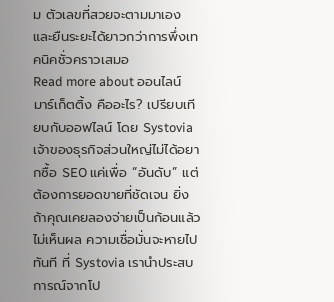ม ตัวเลขที่สวยจะตามมาเอง และยืนระยะได้ยาวกว่าการพึ่งเทคนิคชั่วคราวเสมอ
Read more about ออนไลน์ มาร์เก็ตติ้ง คืออะไร? เปรียบเทียบกับออฟไลน์ โดย Systoviaเจ้าของธุรกิจส่วนใหญ่ไม่ได้อยากซื้อ SEO แค่เพื่อ “อันดับ” แต่ต้องการยอดขายที่ชัดเจน ยิ่งถ้าคุณเคยลองจ่ายเป็นก้อนแล้วไม่เห็นผล ความเชื่อมั่นจะหายไปทันที ที่ Systovia เรานำประสบการณ์จากโป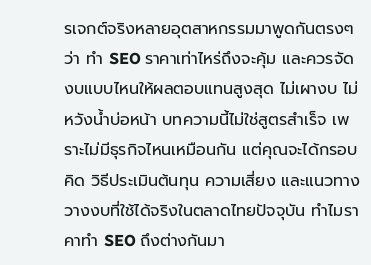รเจกต์จริงหลายอุตสาหกรรมมาพูดกันตรงๆ ว่า ทํา SEO ราคาเท่าไหร่ถึงจะคุ้ม และควรจัดงบแบบไหนให้ผลตอบแทนสูงสุด ไม่เผางบ ไม่หวังน้ำบ่อหน้า บทความนี้ไม่ใช่สูตรสำเร็จ เพราะไม่มีธุรกิจไหนเหมือนกัน แต่คุณจะได้กรอบคิด วิธีประเมินต้นทุน ความเสี่ยง และแนวทางวางงบที่ใช้ได้จริงในตลาดไทยปัจจุบัน ทำไมราคาทำ SEO ถึงต่างกันมา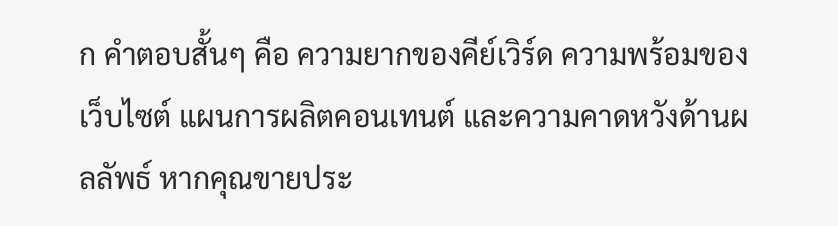ก คำตอบสั้นๆ คือ ความยากของคีย์เวิร์ด ความพร้อมของเว็บไซต์ แผนการผลิตคอนเทนต์ และความคาดหวังด้านผลลัพธ์ หากคุณขายประ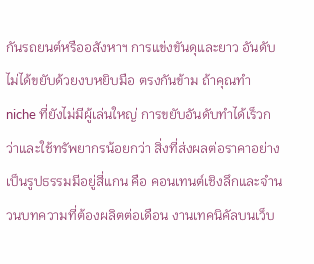กันรถยนต์หรืออสังหาฯ การแข่งขันดุและยาว อันดับไม่ได้ขยับด้วยงบหยิบมือ ตรงกันข้าม ถ้าคุณทำ niche ที่ยังไม่มีผู้เล่นใหญ่ การขยับอันดับทำได้เร็วกว่าและใช้ทรัพยากรน้อยกว่า สิ่งที่ส่งผลต่อราคาอย่างเป็นรูปธรรมมีอยู่สี่แกน คือ คอนเทนต์เชิงลึกและจำนวนบทความที่ต้องผลิตต่อเดือน งานเทคนิคัลบนเว็บ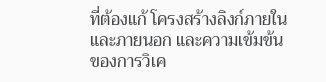ที่ต้องแก้ โครงสร้างลิงก์ภายในและภายนอก และความเข้มข้นของการวิเค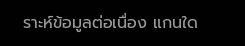ราะห์ข้อมูลต่อเนื่อง แกนใด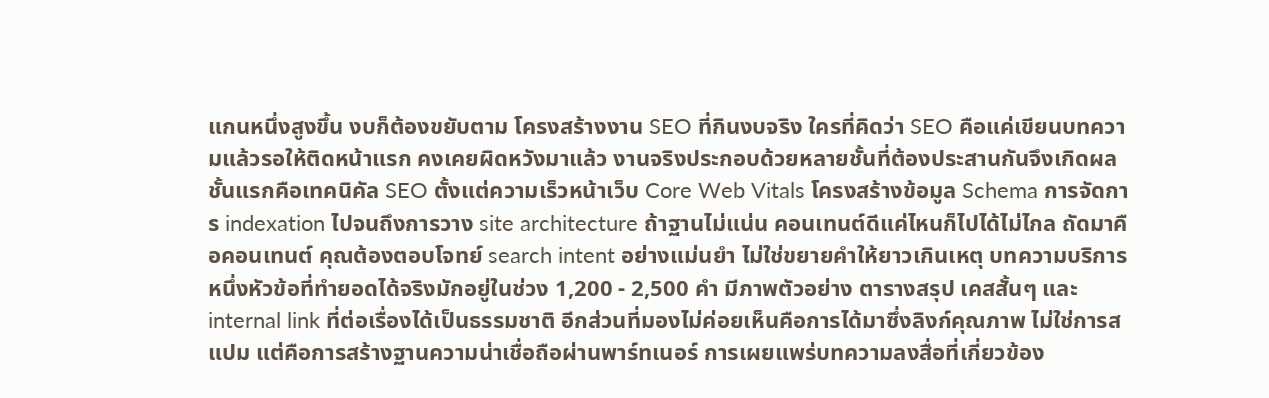แกนหนึ่งสูงขึ้น งบก็ต้องขยับตาม โครงสร้างงาน SEO ที่กินงบจริง ใครที่คิดว่า SEO คือแค่เขียนบทความแล้วรอให้ติดหน้าแรก คงเคยผิดหวังมาแล้ว งานจริงประกอบด้วยหลายชั้นที่ต้องประสานกันจึงเกิดผล ชั้นแรกคือเทคนิคัล SEO ตั้งแต่ความเร็วหน้าเว็บ Core Web Vitals โครงสร้างข้อมูล Schema การจัดการ indexation ไปจนถึงการวาง site architecture ถ้าฐานไม่แน่น คอนเทนต์ดีแค่ไหนก็ไปได้ไม่ไกล ถัดมาคือคอนเทนต์ คุณต้องตอบโจทย์ search intent อย่างแม่นยำ ไม่ใช่ขยายคำให้ยาวเกินเหตุ บทความบริการหนึ่งหัวข้อที่ทำยอดได้จริงมักอยู่ในช่วง 1,200 - 2,500 คำ มีภาพตัวอย่าง ตารางสรุป เคสสั้นๆ และ internal link ที่ต่อเรื่องได้เป็นธรรมชาติ อีกส่วนที่มองไม่ค่อยเห็นคือการได้มาซึ่งลิงก์คุณภาพ ไม่ใช่การสแปม แต่คือการสร้างฐานความน่าเชื่อถือผ่านพาร์ทเนอร์ การเผยแพร่บทความลงสื่อที่เกี่ยวข้อง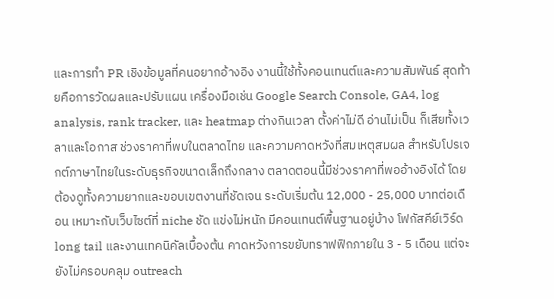และการทำ PR เชิงข้อมูลที่คนอยากอ้างอิง งานนี้ใช้ทั้งคอนเทนต์และความสัมพันธ์ สุดท้ายคือการวัดผลและปรับแผน เครื่องมือเช่น Google Search Console, GA4, log analysis, rank tracker, และ heatmap ต่างกินเวลา ตั้งค่าไม่ดี อ่านไม่เป็น ก็เสียทั้งเวลาและโอกาส ช่วงราคาที่พบในตลาดไทย และความคาดหวังที่สมเหตุสมผล สำหรับโปรเจกต์ภาษาไทยในระดับธุรกิจขนาดเล็กถึงกลาง ตลาดตอนนี้มีช่วงราคาที่พออ้างอิงได้ โดยต้องดูทั้งความยากและขอบเขตงานที่ชัดเจน ระดับเริ่มต้น 12,000 - 25,000 บาทต่อเดือน เหมาะกับเว็บไซต์ที่ niche ชัด แข่งไม่หนัก มีคอนเทนต์พื้นฐานอยู่บ้าง โฟกัสคีย์เวิร์ด long tail และงานเทคนิคัลเบื้องต้น คาดหวังการขยับทราฟฟิกภายใน 3 - 5 เดือน แต่จะยังไม่ครอบคลุม outreach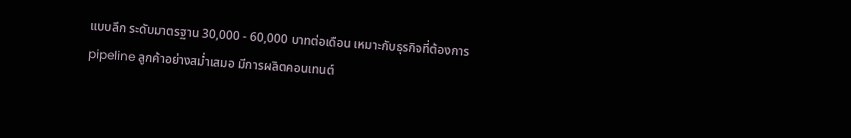แบบลึก ระดับมาตรฐาน 30,000 - 60,000 บาทต่อเดือน เหมาะกับธุรกิจที่ต้องการ pipeline ลูกค้าอย่างสม่ำเสมอ มีการผลิตคอนเทนต์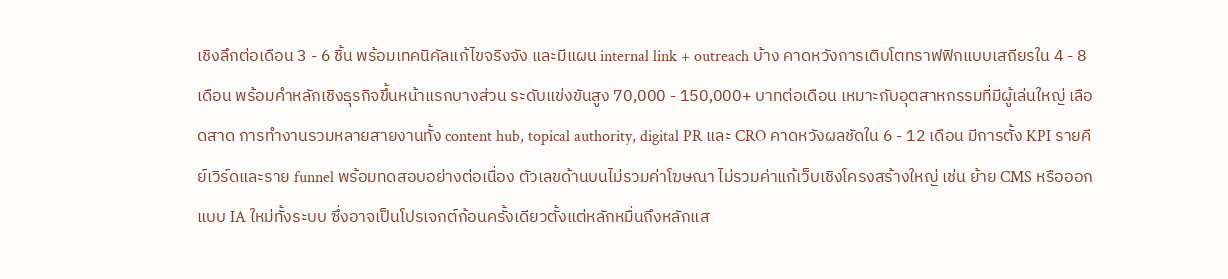เชิงลึกต่อเดือน 3 - 6 ชิ้น พร้อมเทคนิคัลแก้ไขจริงจัง และมีแผน internal link + outreach บ้าง คาดหวังการเติบโตทราฟฟิกแบบเสถียรใน 4 - 8 เดือน พร้อมคำหลักเชิงธุรกิจขึ้นหน้าแรกบางส่วน ระดับแข่งขันสูง 70,000 - 150,000+ บาทต่อเดือน เหมาะกับอุตสาหกรรมที่มีผู้เล่นใหญ่ เลือดสาด การทำงานรวมหลายสายงานทั้ง content hub, topical authority, digital PR และ CRO คาดหวังผลชัดใน 6 - 12 เดือน มีการตั้ง KPI รายคีย์เวิร์ดและราย funnel พร้อมทดสอบอย่างต่อเนื่อง ตัวเลขด้านบนไม่รวมค่าโฆษณา ไม่รวมค่าแก้เว็บเชิงโครงสร้างใหญ่ เช่น ย้าย CMS หรือออกแบบ IA ใหม่ทั้งระบบ ซึ่งอาจเป็นโปรเจกต์ก้อนครั้งเดียวตั้งแต่หลักหมื่นถึงหลักแส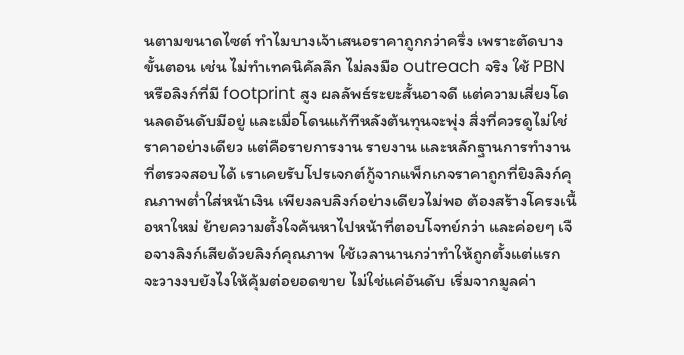นตามขนาดไซต์ ทำไมบางเจ้าเสนอราคาถูกกว่าครึ่ง เพราะตัดบางขั้นตอน เช่น ไม่ทำเทคนิคัลลึก ไม่ลงมือ outreach จริง ใช้ PBN หรือลิงก์ที่มี footprint สูง ผลลัพธ์ระยะสั้นอาจดี แต่ความเสี่ยงโดนลดอันดับมีอยู่ และเมื่อโดนแก้ทีหลังต้นทุนจะพุ่ง สิ่งที่ควรดูไม่ใช่ราคาอย่างเดียว แต่คือรายการงาน รายงาน และหลักฐานการทำงานที่ตรวจสอบได้ เราเคยรับโปรเจกต์กู้จากแพ็กเกจราคาถูกที่ยิงลิงก์คุณภาพต่ำใส่หน้าเงิน เพียงลบลิงก์อย่างเดียวไม่พอ ต้องสร้างโครงเนื้อหาใหม่ ย้ายความตั้งใจค้นหาไปหน้าที่ตอบโจทย์กว่า และค่อยๆ เจือจางลิงก์เสียด้วยลิงก์คุณภาพ ใช้เวลานานกว่าทำให้ถูกตั้งแต่แรก จะวางงบยังไงให้คุ้มต่อยอดขาย ไม่ใช่แค่อันดับ เริ่มจากมูลค่า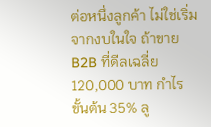ต่อหนึ่งลูกค้า ไม่ใช่เริ่มจากงบในใจ ถ้าขาย B2B ที่ดีลเฉลี่ย 120,000 บาท กำไรขั้นต้น 35% ลู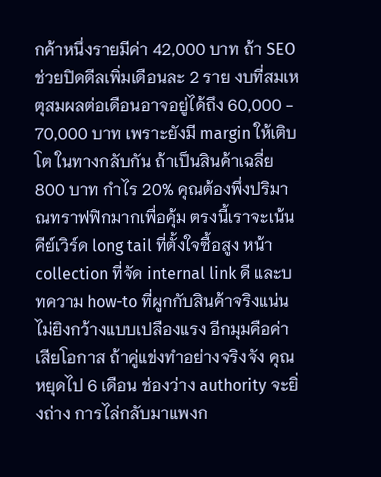กค้าหนึ่งรายมีค่า 42,000 บาท ถ้า SEO ช่วยปิดดีลเพิ่มเดือนละ 2 ราย งบที่สมเหตุสมผลต่อเดือนอาจอยู่ได้ถึง 60,000 - 70,000 บาท เพราะยังมี margin ให้เติบโต ในทางกลับกัน ถ้าเป็นสินค้าเฉลี่ย 800 บาท กำไร 20% คุณต้องพึ่งปริมาณทราฟฟิกมากเพื่อคุ้ม ตรงนี้เราจะเน้นคีย์เวิร์ด long tail ที่ตั้งใจซื้อสูง หน้า collection ที่จัด internal link ดี และบทความ how-to ที่ผูกกับสินค้าจริงแน่น ไม่ยิงกว้างแบบเปลืองแรง อีกมุมคือค่าเสียโอกาส ถ้าคู่แข่งทำอย่างจริงจัง คุณหยุดไป 6 เดือน ช่องว่าง authority จะยิ่งถ่าง การไล่กลับมาแพงก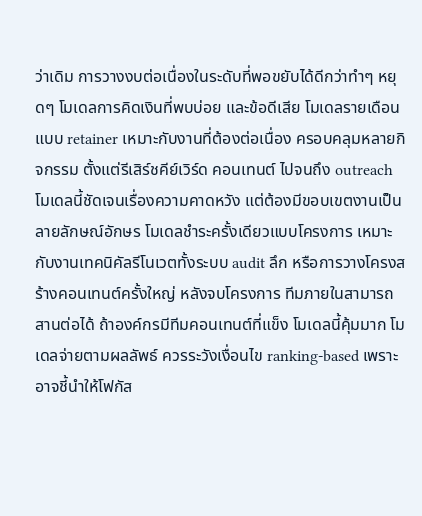ว่าเดิม การวางงบต่อเนื่องในระดับที่พอขยับได้ดีกว่าทำๆ หยุดๆ โมเดลการคิดเงินที่พบบ่อย และข้อดีเสีย โมเดลรายเดือนแบบ retainer เหมาะกับงานที่ต้องต่อเนื่อง ครอบคลุมหลายกิจกรรม ตั้งแต่รีเสิร์ชคีย์เวิร์ด คอนเทนต์ ไปจนถึง outreach โมเดลนี้ชัดเจนเรื่องความคาดหวัง แต่ต้องมีขอบเขตงานเป็นลายลักษณ์อักษร โมเดลชำระครั้งเดียวแบบโครงการ เหมาะกับงานเทคนิคัลรีโนเวตทั้งระบบ audit ลึก หรือการวางโครงสร้างคอนเทนต์ครั้งใหญ่ หลังจบโครงการ ทีมภายในสามารถสานต่อได้ ถ้าองค์กรมีทีมคอนเทนต์ที่แข็ง โมเดลนี้คุ้มมาก โมเดลจ่ายตามผลลัพธ์ ควรระวังเงื่อนไข ranking-based เพราะอาจชี้นำให้โฟกัส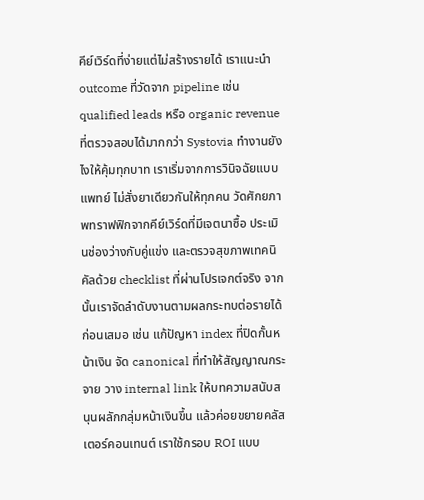คีย์เวิร์ดที่ง่ายแต่ไม่สร้างรายได้ เราแนะนำ outcome ที่วัดจาก pipeline เช่น qualified leads หรือ organic revenue ที่ตรวจสอบได้มากกว่า Systovia ทำงานยังไงให้คุ้มทุกบาท เราเริ่มจากการวินิจฉัยแบบแพทย์ ไม่สั่งยาเดียวกันให้ทุกคน วัดศักยภาพทราฟฟิกจากคีย์เวิร์ดที่มีเจตนาซื้อ ประเมินช่องว่างกับคู่แข่ง และตรวจสุขภาพเทคนิคัลด้วย checklist ที่ผ่านโปรเจกต์จริง จากนั้นเราจัดลำดับงานตามผลกระทบต่อรายได้ก่อนเสมอ เช่น แก้ปัญหา index ที่ปิดกั้นหน้าเงิน จัด canonical ที่ทำให้สัญญาณกระจาย วาง internal link ให้บทความสนับสนุนผลักกลุ่มหน้าเงินขึ้น แล้วค่อยขยายคลัสเตอร์คอนเทนต์ เราใช้กรอบ ROI แบบ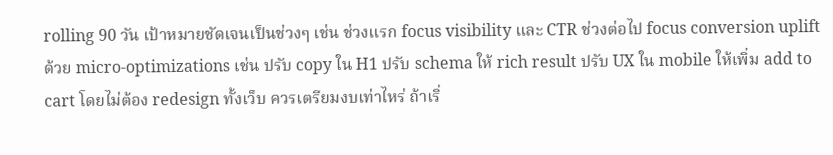rolling 90 วัน เป้าหมายชัดเจนเป็นช่วงๆ เช่น ช่วงแรก focus visibility และ CTR ช่วงต่อไป focus conversion uplift ด้วย micro-optimizations เช่น ปรับ copy ใน H1 ปรับ schema ให้ rich result ปรับ UX ใน mobile ให้เพิ่ม add to cart โดยไม่ต้อง redesign ทั้งเว็บ ควรเตรียมงบเท่าไหร่ ถ้าเริ่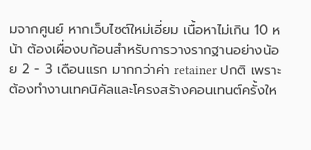มจากศูนย์ หากเว็บไซต์ใหม่เอี่ยม เนื้อหาไม่เกิน 10 หน้า ต้องเผื่องบก้อนสำหรับการวางรากฐานอย่างน้อย 2 - 3 เดือนแรก มากกว่าค่า retainer ปกติ เพราะต้องทำงานเทคนิคัลและโครงสร้างคอนเทนต์ครั้งให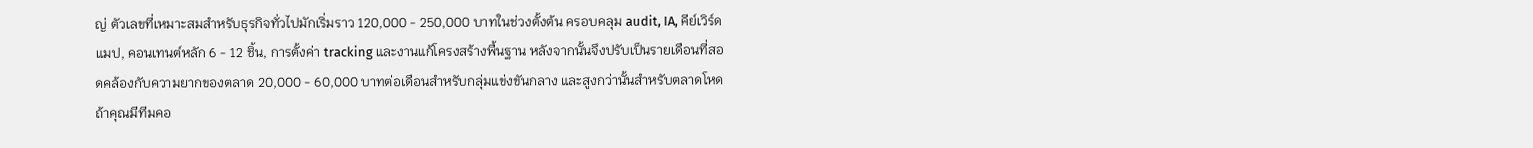ญ่ ตัวเลขที่เหมาะสมสำหรับธุรกิจทั่วไปมักเริ่มราว 120,000 - 250,000 บาทในช่วงตั้งต้น ครอบคลุม audit, IA, คีย์เวิร์ดแมป, คอนเทนต์หลัก 6 - 12 ชิ้น, การตั้งค่า tracking และงานแก้โครงสร้างพื้นฐาน หลังจากนั้นจึงปรับเป็นรายเดือนที่สอดคล้องกับความยากของตลาด 20,000 - 60,000 บาทต่อเดือนสำหรับกลุ่มแข่งขันกลาง และสูงกว่านั้นสำหรับตลาดโหด ถ้าคุณมีทีมคอ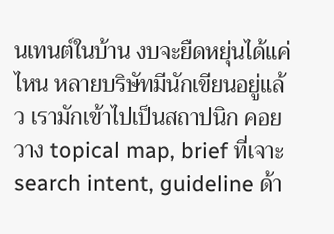นเทนต์ในบ้าน งบจะยืดหยุ่นได้แค่ไหน หลายบริษัทมีนักเขียนอยู่แล้ว เรามักเข้าไปเป็นสถาปนิก คอยวาง topical map, brief ที่เจาะ search intent, guideline ด้า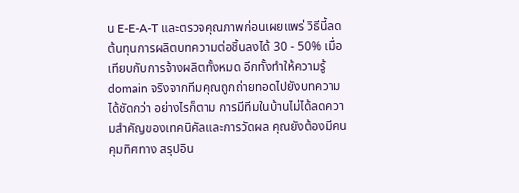น E-E-A-T และตรวจคุณภาพก่อนเผยแพร่ วิธีนี้ลดต้นทุนการผลิตบทความต่อชิ้นลงได้ 30 - 50% เมื่อเทียบกับการจ้างผลิตทั้งหมด อีกทั้งทำให้ความรู้ domain จริงจากทีมคุณถูกถ่ายทอดไปยังบทความได้ชัดกว่า อย่างไรก็ตาม การมีทีมในบ้านไม่ได้ลดความสำคัญของเทคนิคัลและการวัดผล คุณยังต้องมีคนคุมทิศทาง สรุปอิน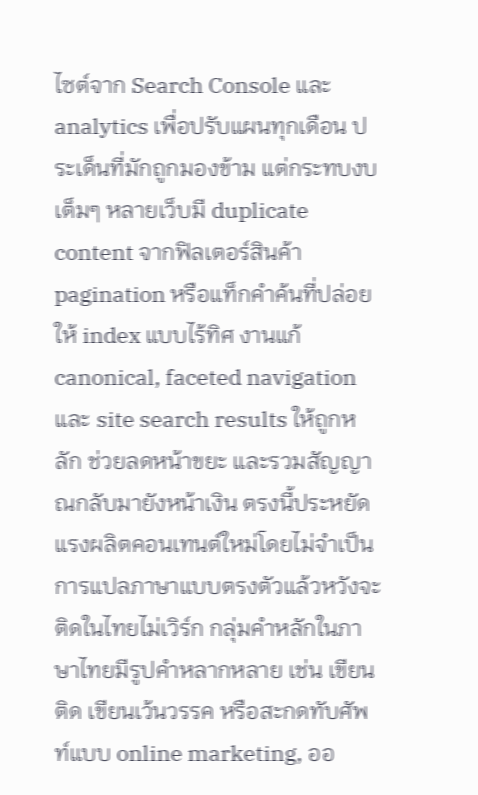ไซต์จาก Search Console และ analytics เพื่อปรับแผนทุกเดือน ประเด็นที่มักถูกมองข้าม แต่กระทบงบเต็มๆ หลายเว็บมี duplicate content จากฟิลเตอร์สินค้า pagination หรือแท็กคำค้นที่ปล่อยให้ index แบบไร้ทิศ งานแก้ canonical, faceted navigation และ site search results ให้ถูกหลัก ช่วยลดหน้าขยะ และรวมสัญญาณกลับมายังหน้าเงิน ตรงนี้ประหยัดแรงผลิตคอนเทนต์ใหม่โดยไม่จำเป็น การแปลภาษาแบบตรงตัวแล้วหวังจะติดในไทยไม่เวิร์ก กลุ่มคำหลักในภาษาไทยมีรูปคำหลากหลาย เช่น เขียนติด เขียนเว้นวรรค หรือสะกดทับศัพท์แบบ online marketing, ออ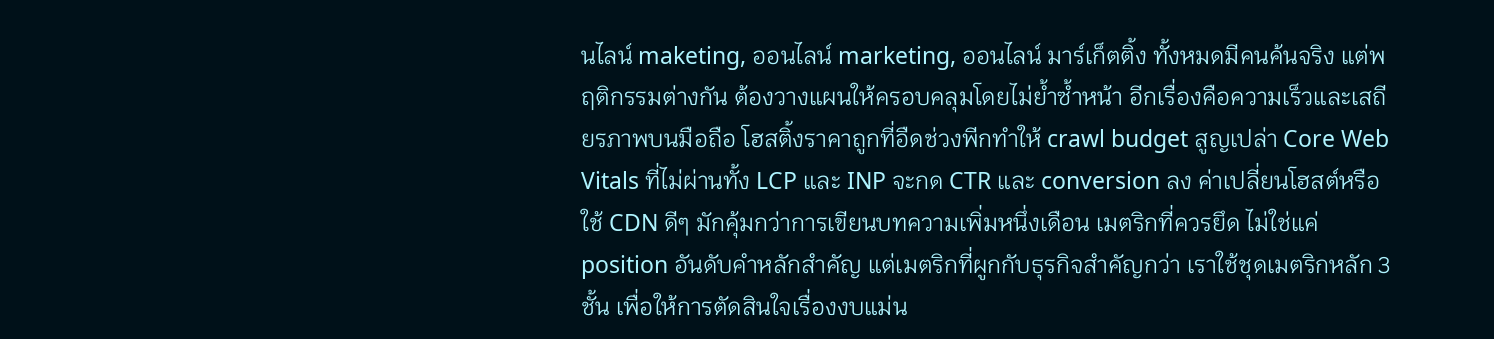นไลน์ maketing, ออนไลน์ marketing, ออนไลน์ มาร์เก็ตติ้ง ทั้งหมดมีคนค้นจริง แต่พฤติกรรมต่างกัน ต้องวางแผนให้ครอบคลุมโดยไม่ย้ำซ้ำหน้า อีกเรื่องคือความเร็วและเสถียรภาพบนมือถือ โฮสติ้งราคาถูกที่อืดช่วงพีกทำให้ crawl budget สูญเปล่า Core Web Vitals ที่ไม่ผ่านทั้ง LCP และ INP จะกด CTR และ conversion ลง ค่าเปลี่ยนโฮสต์หรือใช้ CDN ดีๆ มักคุ้มกว่าการเขียนบทความเพิ่มหนึ่งเดือน เมตริกที่ควรยึด ไม่ใช่แค่ position อันดับคำหลักสำคัญ แต่เมตริกที่ผูกกับธุรกิจสำคัญกว่า เราใช้ชุดเมตริกหลัก 3 ชั้น เพื่อให้การตัดสินใจเรื่องงบแม่น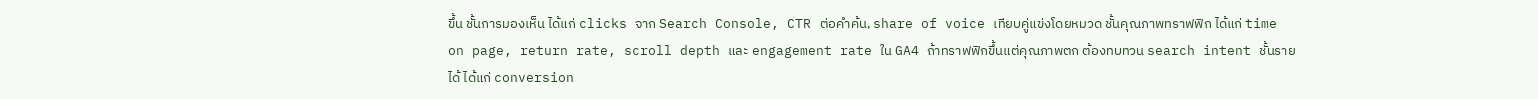ขึ้น ชั้นการมองเห็น ได้แก่ clicks จาก Search Console, CTR ต่อคำค้น, share of voice เทียบคู่แข่งโดยหมวด ชั้นคุณภาพทราฟฟิก ได้แก่ time on page, return rate, scroll depth และ engagement rate ใน GA4 ถ้าทราฟฟิกขึ้นแต่คุณภาพตก ต้องทบทวน search intent ชั้นรายได้ ได้แก่ conversion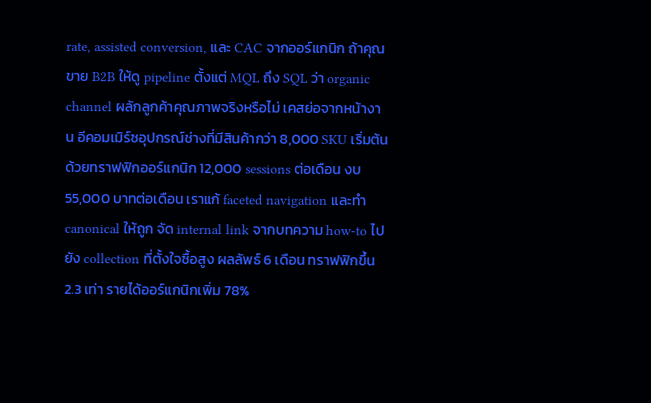rate, assisted conversion, และ CAC จากออร์แกนิก ถ้าคุณขาย B2B ให้ดู pipeline ตั้งแต่ MQL ถึง SQL ว่า organic channel ผลักลูกค้าคุณภาพจริงหรือไม่ เคสย่อจากหน้างาน อีคอมเมิร์ซอุปกรณ์ช่างที่มีสินค้ากว่า 8,000 SKU เริ่มต้นด้วยทราฟฟิกออร์แกนิก 12,000 sessions ต่อเดือน งบ 55,000 บาทต่อเดือน เราแก้ faceted navigation และทำ canonical ให้ถูก จัด internal link จากบทความ how-to ไปยัง collection ที่ตั้งใจซื้อสูง ผลลัพธ์ 6 เดือน ทราฟฟิกขึ้น 2.3 เท่า รายได้ออร์แกนิกเพิ่ม 78%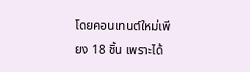โดยคอนเทนต์ใหม่เพียง 18 ชิ้น เพราะได้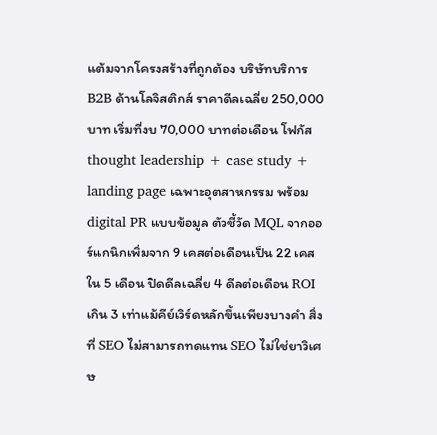แต้มจากโครงสร้างที่ถูกต้อง บริษัทบริการ B2B ด้านโลจิสติกส์ ราคาดีลเฉลี่ย 250,000 บาท เริ่มที่งบ 70,000 บาทต่อเดือน โฟกัส thought leadership + case study + landing page เฉพาะอุตสาหกรรม พร้อม digital PR แบบข้อมูล ตัวชี้วัด MQL จากออร์แกนิกเพิ่มจาก 9 เคสต่อเดือนเป็น 22 เคสใน 5 เดือน ปิดดีลเฉลี่ย 4 ดีลต่อเดือน ROI เกิน 3 เท่าแม้คีย์เวิร์ดหลักขึ้นเพียงบางคำ สิ่งที่ SEO ไม่สามารถทดแทน SEO ไม่ใช่ยาวิเศษ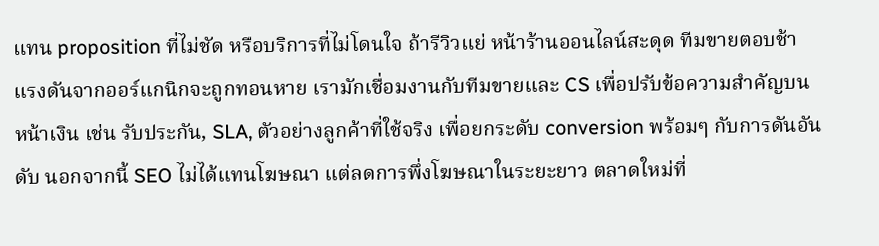แทน proposition ที่ไม่ชัด หรือบริการที่ไม่โดนใจ ถ้ารีวิวแย่ หน้าร้านออนไลน์สะดุด ทีมขายตอบช้า แรงดันจากออร์แกนิกจะถูกทอนหาย เรามักเชื่อมงานกับทีมขายและ CS เพื่อปรับข้อความสำคัญบนหน้าเงิน เช่น รับประกัน, SLA, ตัวอย่างลูกค้าที่ใช้จริง เพื่อยกระดับ conversion พร้อมๆ กับการดันอันดับ นอกจากนี้ SEO ไม่ได้แทนโฆษณา แต่ลดการพึ่งโฆษณาในระยะยาว ตลาดใหม่ที่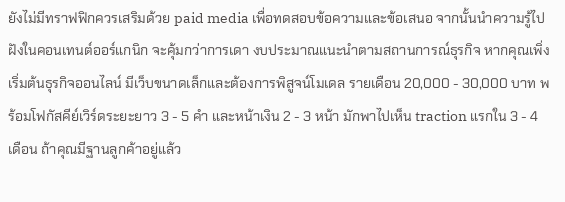ยังไม่มีทราฟฟิกควรเสริมด้วย paid media เพื่อทดสอบข้อความและข้อเสนอ จากนั้นนำความรู้ไปฝังในคอนเทนต์ออร์แกนิก จะคุ้มกว่าการเดา งบประมาณแนะนำตามสถานการณ์ธุรกิจ หากคุณเพิ่งเริ่มต้นธุรกิจออนไลน์ มีเว็บขนาดเล็กและต้องการพิสูจน์โมเดล รายเดือน 20,000 - 30,000 บาท พร้อมโฟกัสคีย์เวิร์ดระยะยาว 3 - 5 คำ และหน้าเงิน 2 - 3 หน้า มักพาไปเห็น traction แรกใน 3 - 4 เดือน ถ้าคุณมีฐานลูกค้าอยู่แล้ว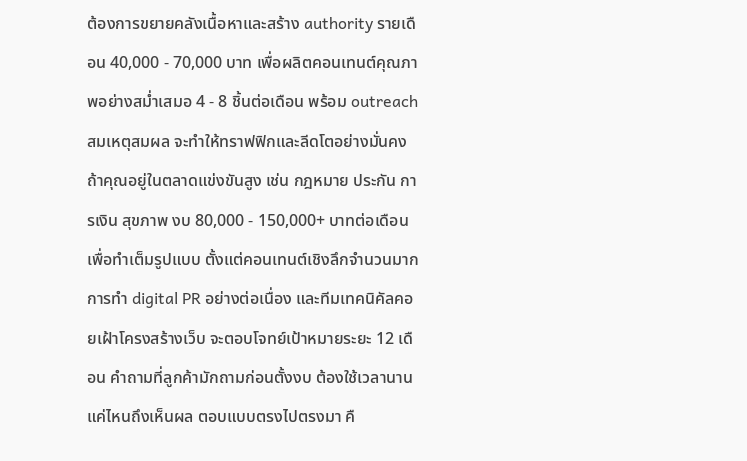ต้องการขยายคลังเนื้อหาและสร้าง authority รายเดือน 40,000 - 70,000 บาท เพื่อผลิตคอนเทนต์คุณภาพอย่างสม่ำเสมอ 4 - 8 ชิ้นต่อเดือน พร้อม outreach สมเหตุสมผล จะทำให้ทราฟฟิกและลีดโตอย่างมั่นคง ถ้าคุณอยู่ในตลาดแข่งขันสูง เช่น กฎหมาย ประกัน การเงิน สุขภาพ งบ 80,000 - 150,000+ บาทต่อเดือนเพื่อทำเต็มรูปแบบ ตั้งแต่คอนเทนต์เชิงลึกจำนวนมาก การทำ digital PR อย่างต่อเนื่อง และทีมเทคนิคัลคอยเฝ้าโครงสร้างเว็บ จะตอบโจทย์เป้าหมายระยะ 12 เดือน คำถามที่ลูกค้ามักถามก่อนตั้งงบ ต้องใช้เวลานานแค่ไหนถึงเห็นผล ตอบแบบตรงไปตรงมา คื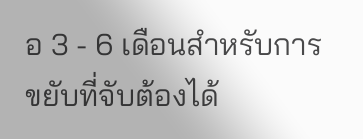อ 3 - 6 เดือนสำหรับการขยับที่จับต้องได้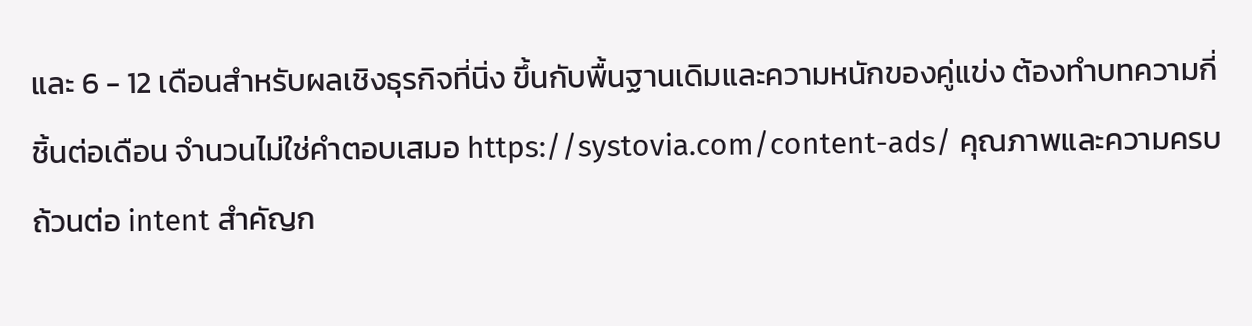และ 6 - 12 เดือนสำหรับผลเชิงธุรกิจที่นิ่ง ขึ้นกับพื้นฐานเดิมและความหนักของคู่แข่ง ต้องทำบทความกี่ชิ้นต่อเดือน จำนวนไม่ใช่คำตอบเสมอ https://systovia.com/content-ads/ คุณภาพและความครบถ้วนต่อ intent สำคัญก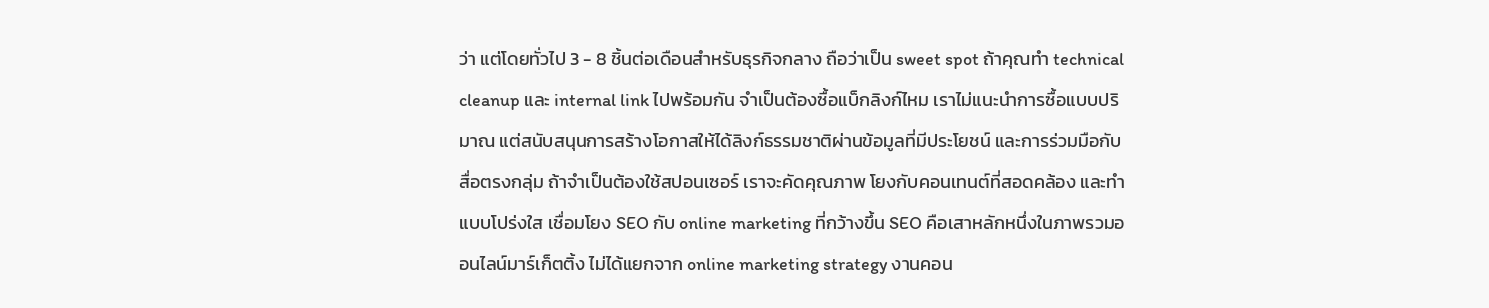ว่า แต่โดยทั่วไป 3 - 8 ชิ้นต่อเดือนสำหรับธุรกิจกลาง ถือว่าเป็น sweet spot ถ้าคุณทำ technical cleanup และ internal link ไปพร้อมกัน จำเป็นต้องซื้อแบ็กลิงก์ไหม เราไม่แนะนำการซื้อแบบปริมาณ แต่สนับสนุนการสร้างโอกาสให้ได้ลิงก์ธรรมชาติผ่านข้อมูลที่มีประโยชน์ และการร่วมมือกับสื่อตรงกลุ่ม ถ้าจำเป็นต้องใช้สปอนเซอร์ เราจะคัดคุณภาพ โยงกับคอนเทนต์ที่สอดคล้อง และทำแบบโปร่งใส เชื่อมโยง SEO กับ online marketing ที่กว้างขึ้น SEO คือเสาหลักหนึ่งในภาพรวมออนไลน์มาร์เก็ตติ้ง ไม่ได้แยกจาก online marketing strategy งานคอน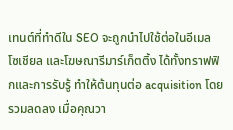เทนต์ที่ทำดีใน SEO จะถูกนำไปใช้ต่อในอีเมล โซเชียล และโฆษณารีมาร์เก็ตติ้ง ได้ทั้งทราฟฟิกและการรับรู้ ทำให้ต้นทุนต่อ acquisition โดยรวมลดลง เมื่อคุณวา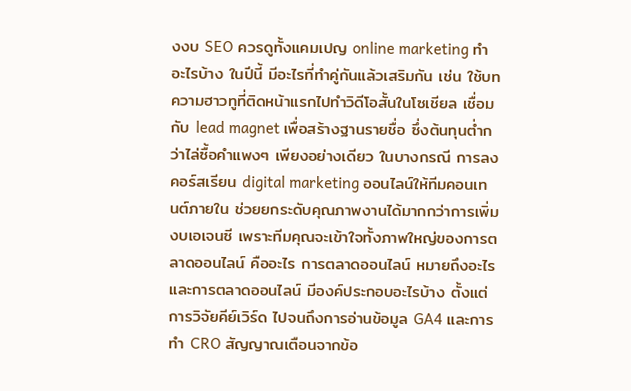งงบ SEO ควรดูทั้งแคมเปญ online marketing ทําอะไรบ้าง ในปีนี้ มีอะไรที่ทำคู่กันแล้วเสริมกัน เช่น ใช้บทความฮาวทูที่ติดหน้าแรกไปทำวิดีโอสั้นในโซเชียล เชื่อมกับ lead magnet เพื่อสร้างฐานรายชื่อ ซึ่งต้นทุนต่ำกว่าไล่ซื้อคำแพงๆ เพียงอย่างเดียว ในบางกรณี การลงคอร์สเรียน digital marketing ออนไลน์ให้ทีมคอนเทนต์ภายใน ช่วยยกระดับคุณภาพงานได้มากกว่าการเพิ่มงบเอเจนซี เพราะทีมคุณจะเข้าใจทั้งภาพใหญ่ของการตลาดออนไลน์ คืออะไร การตลาดออนไลน์ หมายถึงอะไร และการตลาดออนไลน์ มีองค์ประกอบอะไรบ้าง ตั้งแต่การวิจัยคีย์เวิร์ด ไปจนถึงการอ่านข้อมูล GA4 และการทำ CRO สัญญาณเตือนจากข้อ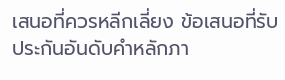เสนอที่ควรหลีกเลี่ยง ข้อเสนอที่รับประกันอันดับคำหลักภา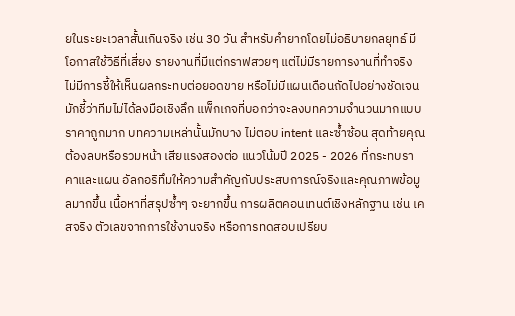ยในระยะเวลาสั้นเกินจริง เช่น 30 วัน สำหรับคำยากโดยไม่อธิบายกลยุทธ์ มีโอกาสใช้วิธีที่เสี่ยง รายงานที่มีแต่กราฟสวยๆ แต่ไม่มีรายการงานที่ทำจริง ไม่มีการชี้ให้เห็นผลกระทบต่อยอดขาย หรือไม่มีแผนเดือนถัดไปอย่างชัดเจน มักชี้ว่าทีมไม่ได้ลงมือเชิงลึก แพ็กเกจที่บอกว่าจะลงบทความจำนวนมากแบบราคาถูกมาก บทความเหล่านั้นมักบาง ไม่ตอบ intent และซ้ำซ้อน สุดท้ายคุณต้องลบหรือรวมหน้า เสียแรงสองต่อ แนวโน้มปี 2025 - 2026 ที่กระทบราคาและแผน อัลกอริทึมให้ความสำคัญกับประสบการณ์จริงและคุณภาพข้อมูลมากขึ้น เนื้อหาที่สรุปซ้ำๆ จะยากขึ้น การผลิตคอนเทนต์เชิงหลักฐาน เช่น เคสจริง ตัวเลขจากการใช้งานจริง หรือการทดสอบเปรียบ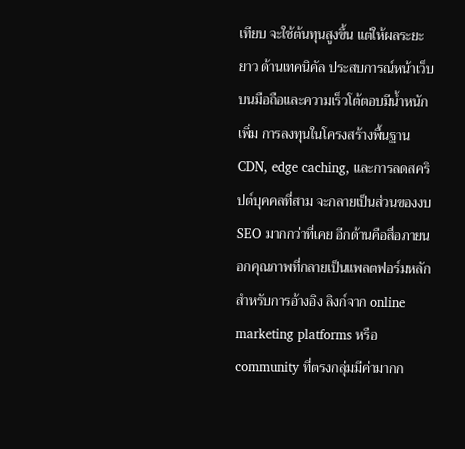เทียบ จะใช้ต้นทุนสูงขึ้น แต่ให้ผลระยะยาว ด้านเทคนิคัล ประสบการณ์หน้าเว็บบนมือถือและความเร็วโต้ตอบมีน้ำหนักเพิ่ม การลงทุนในโครงสร้างพื้นฐาน CDN, edge caching, และการลดสคริปต์บุคคลที่สาม จะกลายเป็นส่วนของงบ SEO มากกว่าที่เคย อีกด้านคือสื่อภายนอกคุณภาพที่กลายเป็นแพลตฟอร์มหลักสำหรับการอ้างอิง ลิงก์จาก online marketing platforms หรือ community ที่ตรงกลุ่มมีค่ามากก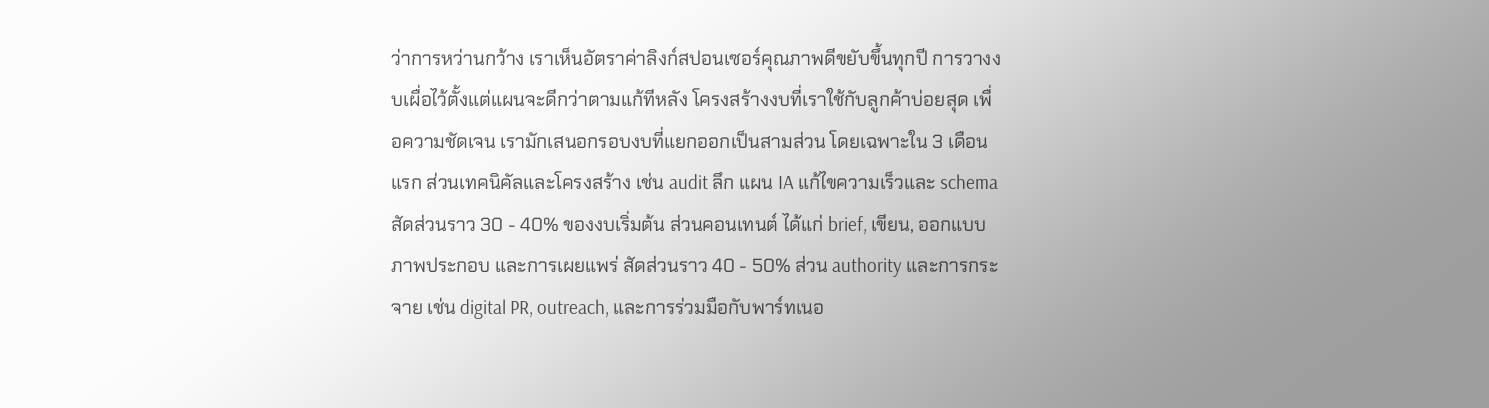ว่าการหว่านกว้าง เราเห็นอัตราค่าลิงก์สปอนเซอร์คุณภาพดีขยับขึ้นทุกปี การวางงบเผื่อไว้ตั้งแต่แผนจะดีกว่าตามแก้ทีหลัง โครงสร้างงบที่เราใช้กับลูกค้าบ่อยสุด เพื่อความชัดเจน เรามักเสนอกรอบงบที่แยกออกเป็นสามส่วน โดยเฉพาะใน 3 เดือนแรก ส่วนเทคนิคัลและโครงสร้าง เช่น audit ลึก แผน IA แก้ไขความเร็วและ schema สัดส่วนราว 30 - 40% ของงบเริ่มต้น ส่วนคอนเทนต์ ได้แก่ brief, เขียน, ออกแบบภาพประกอบ และการเผยแพร่ สัดส่วนราว 40 - 50% ส่วน authority และการกระจาย เช่น digital PR, outreach, และการร่วมมือกับพาร์ทเนอ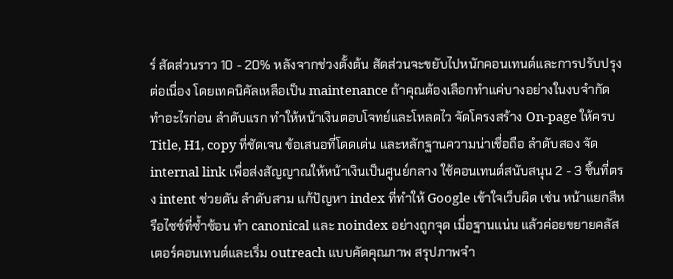ร์ สัดส่วนราว 10 - 20% หลังจากช่วงตั้งต้น สัดส่วนจะขยับไปหนักคอนเทนต์และการปรับปรุงต่อเนื่อง โดยเทคนิคัลเหลือเป็น maintenance ถ้าคุณต้องเลือกทำแค่บางอย่างในงบจำกัด ทำอะไรก่อน ลำดับแรก ทำให้หน้าเงินตอบโจทย์และโหลดไว จัดโครงสร้าง On-page ให้ครบ Title, H1, copy ที่ชัดเจน ข้อเสนอที่โดดเด่น และหลักฐานความน่าเชื่อถือ ลำดับสอง จัด internal link เพื่อส่งสัญญาณให้หน้าเงินเป็นศูนย์กลาง ใช้คอนเทนต์สนับสนุน 2 - 3 ชิ้นที่ตรง intent ช่วยดัน ลำดับสาม แก้ปัญหา index ที่ทำให้ Google เข้าใจเว็บผิด เช่น หน้าแยกสีหรือไซซ์ที่ซ้ำซ้อน ทำ canonical และ noindex อย่างถูกจุด เมื่อฐานแน่น แล้วค่อยขยายคลัสเตอร์คอนเทนต์และเริ่ม outreach แบบคัดคุณภาพ สรุปภาพจำ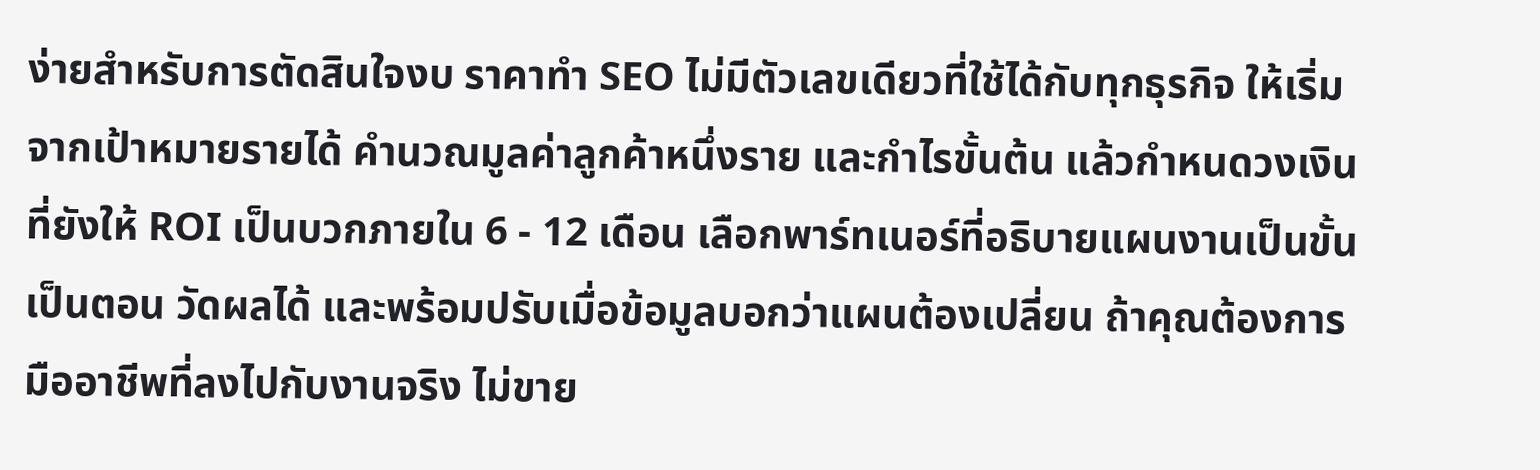ง่ายสำหรับการตัดสินใจงบ ราคาทำ SEO ไม่มีตัวเลขเดียวที่ใช้ได้กับทุกธุรกิจ ให้เริ่มจากเป้าหมายรายได้ คำนวณมูลค่าลูกค้าหนึ่งราย และกำไรขั้นต้น แล้วกำหนดวงเงินที่ยังให้ ROI เป็นบวกภายใน 6 - 12 เดือน เลือกพาร์ทเนอร์ที่อธิบายแผนงานเป็นขั้นเป็นตอน วัดผลได้ และพร้อมปรับเมื่อข้อมูลบอกว่าแผนต้องเปลี่ยน ถ้าคุณต้องการมืออาชีพที่ลงไปกับงานจริง ไม่ขาย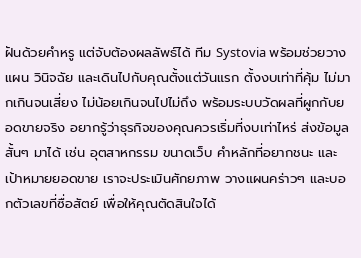ฝันด้วยคำหรู แต่จับต้องผลลัพธ์ได้ ทีม Systovia พร้อมช่วยวางแผน วินิจฉัย และเดินไปกับคุณตั้งแต่วันแรก ตั้งงบเท่าที่คุ้ม ไม่มากเกินจนเสี่ยง ไม่น้อยเกินจนไปไม่ถึง พร้อมระบบวัดผลที่ผูกกับยอดขายจริง อยากรู้ว่าธุรกิจของคุณควรเริ่มที่งบเท่าไหร่ ส่งข้อมูลสั้นๆ มาได้ เช่น อุตสาหกรรม ขนาดเว็บ คำหลักที่อยากชนะ และเป้าหมายยอดขาย เราจะประเมินศักยภาพ วางแผนคร่าวๆ และบอกตัวเลขที่ซื่อสัตย์ เพื่อให้คุณตัดสินใจได้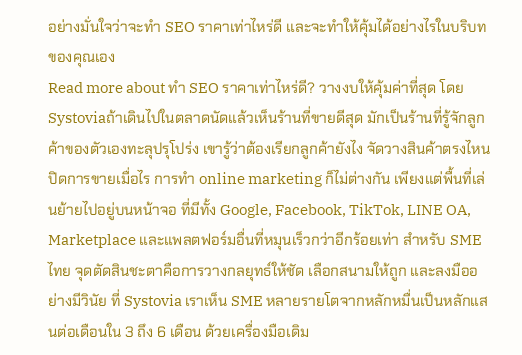อย่างมั่นใจว่าจะทํา SEO ราคาเท่าไหร่ดี และจะทำให้คุ้มได้อย่างไรในบริบทของคุณเอง
Read more about ทํา SEO ราคาเท่าไหร่ดี? วางงบให้คุ้มค่าที่สุด โดย Systoviaถ้าเดินไปในตลาดนัดแล้วเห็นร้านที่ขายดีสุด มักเป็นร้านที่รู้จักลูกค้าของตัวเองทะลุปรุโปร่ง เขารู้ว่าต้องเรียกลูกค้ายังไง จัดวางสินค้าตรงไหน ปิดการขายเมื่อไร การทำ online marketing ก็ไม่ต่างกัน เพียงแต่พื้นที่เล่นย้ายไปอยู่บนหน้าจอ ที่มีทั้ง Google, Facebook, TikTok, LINE OA, Marketplace และแพลตฟอร์มอื่นที่หมุนเร็วกว่าอีกร้อยเท่า สำหรับ SME ไทย จุดตัดสินชะตาคือการวางกลยุทธ์ให้ชัด เลือกสนามให้ถูก และลงมืออย่างมีวินัย ที่ Systovia เราเห็น SME หลายรายโตจากหลักหมื่นเป็นหลักแสนต่อเดือนใน 3 ถึง 6 เดือน ด้วยเครื่องมือเดิม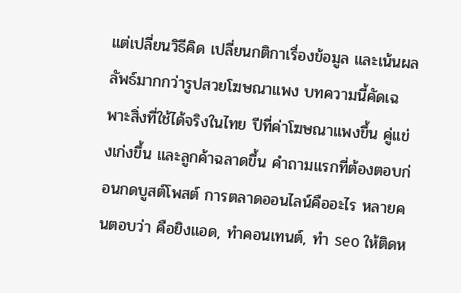แต่เปลี่ยนวิธีคิด เปลี่ยนกติกาเรื่องข้อมูล และเน้นผลลัพธ์มากกว่ารูปสวยโฆษณาแพง บทความนี้คัดเฉพาะสิ่งที่ใช้ได้จริงในไทย ปีที่ค่าโฆษณาแพงขึ้น คู่แข่งเก่งขึ้น และลูกค้าฉลาดขึ้น คำถามแรกที่ต้องตอบก่อนกดบูสต์โพสต์ การตลาดออนไลน์คืออะไร หลายคนตอบว่า คือยิงแอด, ทำคอนเทนต์, ทำ seo ให้ติดห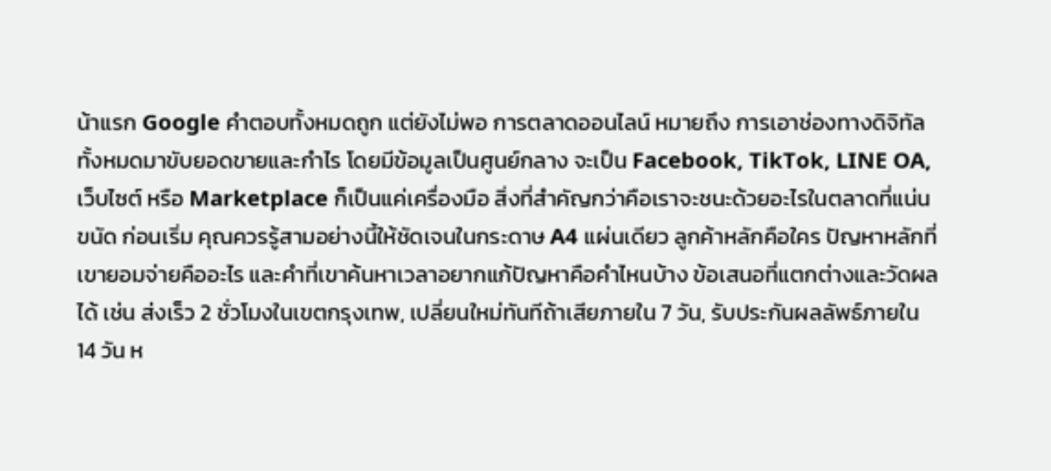น้าแรก Google คำตอบทั้งหมดถูก แต่ยังไม่พอ การตลาดออนไลน์ หมายถึง การเอาช่องทางดิจิทัลทั้งหมดมาขับยอดขายและกำไร โดยมีข้อมูลเป็นศูนย์กลาง จะเป็น Facebook, TikTok, LINE OA, เว็บไซต์ หรือ Marketplace ก็เป็นแค่เครื่องมือ สิ่งที่สำคัญกว่าคือเราจะชนะด้วยอะไรในตลาดที่แน่นขนัด ก่อนเริ่ม คุณควรรู้สามอย่างนี้ให้ชัดเจนในกระดาษ A4 แผ่นเดียว ลูกค้าหลักคือใคร ปัญหาหลักที่เขายอมจ่ายคืออะไร และคำที่เขาค้นหาเวลาอยากแก้ปัญหาคือคำไหนบ้าง ข้อเสนอที่แตกต่างและวัดผลได้ เช่น ส่งเร็ว 2 ชั่วโมงในเขตกรุงเทพ, เปลี่ยนใหม่ทันทีถ้าเสียภายใน 7 วัน, รับประกันผลลัพธ์ภายใน 14 วัน ห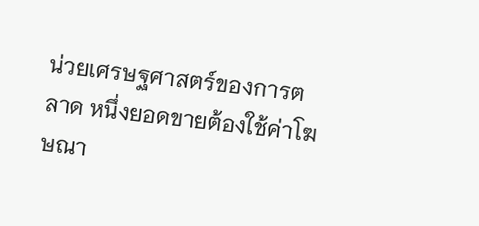น่วยเศรษฐศาสตร์ของการตลาด หนึ่งยอดขายต้องใช้ค่าโฆษณา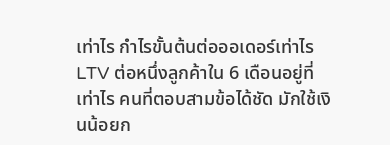เท่าไร กำไรขั้นต้นต่อออเดอร์เท่าไร LTV ต่อหนึ่งลูกค้าใน 6 เดือนอยู่ที่เท่าไร คนที่ตอบสามข้อได้ชัด มักใช้เงินน้อยก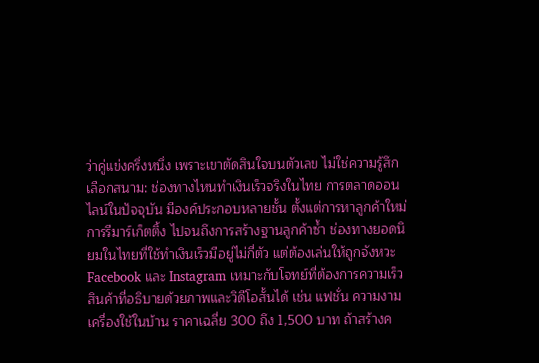ว่าคู่แข่งครึ่งหนึ่ง เพราะเขาตัดสินใจบนตัวเลข ไม่ใช่ความรู้สึก เลือกสนาม: ช่องทางไหนทำเงินเร็วจริงในไทย การตลาดออนไลน์ในปัจจุบัน มีองค์ประกอบหลายชั้น ตั้งแต่การหาลูกค้าใหม่ การรีมาร์เก็ตติ้ง ไปจนถึงการสร้างฐานลูกค้าซ้ำ ช่องทางยอดนิยมในไทยที่ใช้ทำเงินเร็วมีอยู่ไม่กี่ตัว แต่ต้องเล่นให้ถูกจังหวะ Facebook และ Instagram เหมาะกับโจทย์ที่ต้องการความเร็ว สินค้าที่อธิบายด้วยภาพและวิดีโอสั้นได้ เช่น แฟชั่น ความงาม เครื่องใช้ในบ้าน ราคาเฉลี่ย 300 ถึง 1,500 บาท ถ้าสร้างค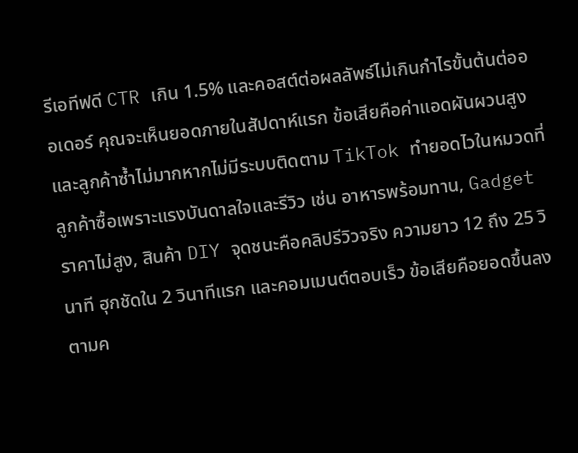รีเอทีฟดี CTR เกิน 1.5% และคอสต์ต่อผลลัพธ์ไม่เกินกำไรขั้นต้นต่อออเดอร์ คุณจะเห็นยอดภายในสัปดาห์แรก ข้อเสียคือค่าแอดผันผวนสูงและลูกค้าซ้ำไม่มากหากไม่มีระบบติดตาม TikTok ทำยอดไวในหมวดที่ลูกค้าซื้อเพราะแรงบันดาลใจและรีวิว เช่น อาหารพร้อมทาน, Gadget ราคาไม่สูง, สินค้า DIY จุดชนะคือคลิปรีวิวจริง ความยาว 12 ถึง 25 วินาที ฮุกชัดใน 2 วินาทีแรก และคอมเมนต์ตอบเร็ว ข้อเสียคือยอดขึ้นลงตามค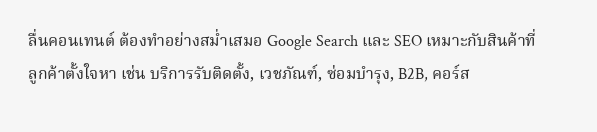ลื่นคอนเทนต์ ต้องทำอย่างสม่ำเสมอ Google Search และ SEO เหมาะกับสินค้าที่ลูกค้าตั้งใจหา เช่น บริการรับติดตั้ง, เวชภัณฑ์, ซ่อมบำรุง, B2B, คอร์ส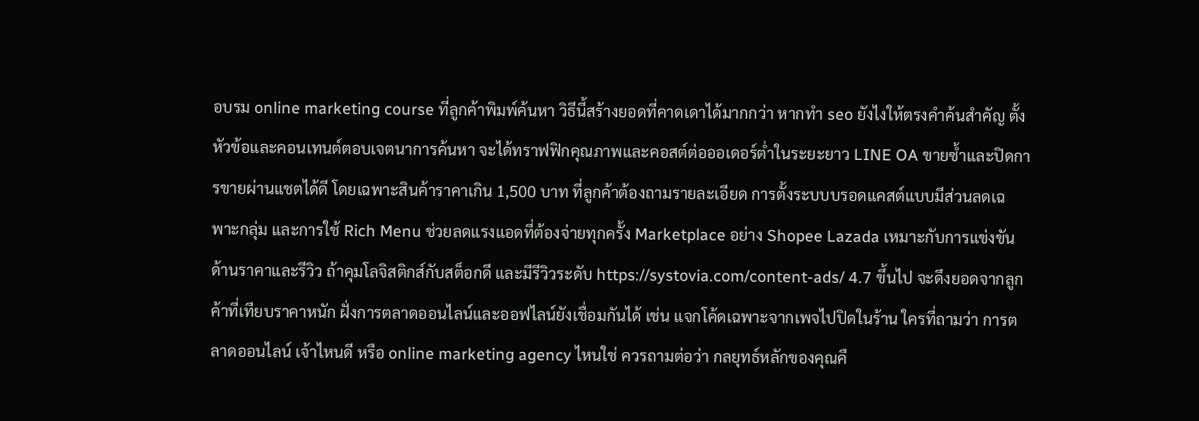อบรม online marketing course ที่ลูกค้าพิมพ์ค้นหา วิธีนี้สร้างยอดที่คาดเดาได้มากกว่า หากทำ seo ยังไงให้ตรงคำค้นสำคัญ ตั้งหัวข้อและคอนเทนต์ตอบเจตนาการค้นหา จะได้ทราฟฟิกคุณภาพและคอสต์ต่อออเดอร์ต่ำในระยะยาว LINE OA ขายซ้ำและปิดการขายผ่านแชตได้ดี โดยเฉพาะสินค้าราคาเกิน 1,500 บาท ที่ลูกค้าต้องถามรายละเอียด การตั้งระบบบรอดแคสต์แบบมีส่วนลดเฉพาะกลุ่ม และการใช้ Rich Menu ช่วยลดแรงแอดที่ต้องจ่ายทุกครั้ง Marketplace อย่าง Shopee Lazada เหมาะกับการแข่งขันด้านราคาและรีวิว ถ้าคุมโลจิสติกส์กับสต็อกดี และมีรีวิวระดับ https://systovia.com/content-ads/ 4.7 ขึ้นไป จะดึงยอดจากลูกค้าที่เทียบราคาหนัก ฝั่งการตลาดออนไลน์และออฟไลน์ยังเชื่อมกันได้ เช่น แจกโค้ดเฉพาะจากเพจไปปิดในร้าน ใครที่ถามว่า การตลาดออนไลน์ เจ้าไหนดี หรือ online marketing agency ไหนใช่ ควรถามต่อว่า กลยุทธ์หลักของคุณคื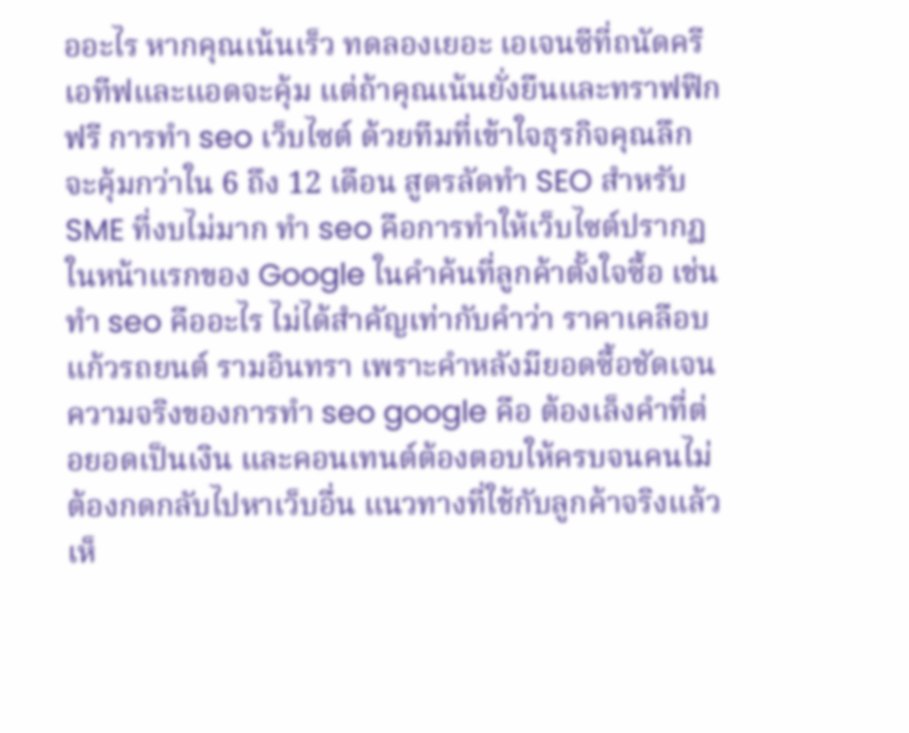ออะไร หากคุณเน้นเร็ว ทดลองเยอะ เอเจนซีที่ถนัดครีเอทีฟและแอดจะคุ้ม แต่ถ้าคุณเน้นยั่งยืนและทราฟฟิกฟรี การทำ seo เว็บไซต์ ด้วยทีมที่เข้าใจธุรกิจคุณลึกจะคุ้มกว่าใน 6 ถึง 12 เดือน สูตรลัดทำ SEO สำหรับ SME ที่งบไม่มาก ทำ seo คือการทำให้เว็บไซต์ปรากฏในหน้าแรกของ Google ในคำค้นที่ลูกค้าตั้งใจซื้อ เช่น ทํา seo คืออะไร ไม่ได้สำคัญเท่ากับคำว่า ราคาเคลือบแก้วรถยนต์ รามอินทรา เพราะคำหลังมียอดซื้อชัดเจน ความจริงของการทำ seo google คือ ต้องเล็งคำที่ต่อยอดเป็นเงิน และคอนเทนต์ต้องตอบให้ครบจนคนไม่ต้องกดกลับไปหาเว็บอื่น แนวทางที่ใช้กับลูกค้าจริงแล้วเห็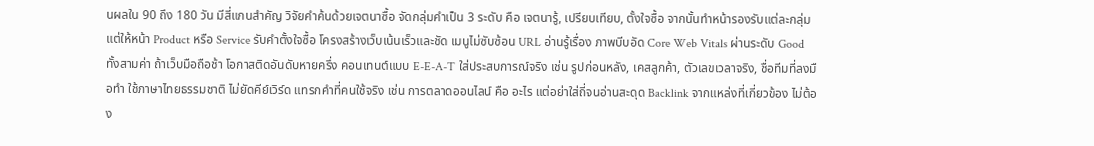นผลใน 90 ถึง 180 วัน มีสี่แกนสำคัญ วิจัยคำค้นด้วยเจตนาซื้อ จัดกลุ่มคำเป็น 3 ระดับ คือ เจตนารู้, เปรียบเทียบ, ตั้งใจซื้อ จากนั้นทำหน้ารองรับแต่ละกลุ่ม แต่ให้หน้า Product หรือ Service รับคำตั้งใจซื้อ โครงสร้างเว็บเน้นเร็วและชัด เมนูไม่ซับซ้อน URL อ่านรู้เรื่อง ภาพบีบอัด Core Web Vitals ผ่านระดับ Good ทั้งสามค่า ถ้าเว็บมือถือช้า โอกาสติดอันดับหายครึ่ง คอนเทนต์แบบ E-E-A-T ใส่ประสบการณ์จริง เช่น รูปก่อนหลัง, เคสลูกค้า, ตัวเลขเวลาจริง, ชื่อทีมที่ลงมือทำ ใช้ภาษาไทยธรรมชาติ ไม่ยัดคีย์เวิร์ด แทรกคำที่คนใช้จริง เช่น การตลาดออนไลน์ คือ อะไร แต่อย่าใส่ถี่จนอ่านสะดุด Backlink จากแหล่งที่เกี่ยวข้อง ไม่ต้อง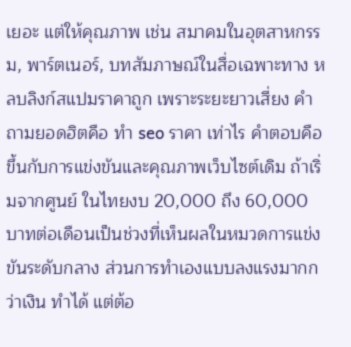เยอะ แต่ให้คุณภาพ เช่น สมาคมในอุตสาหกรรม, พาร์ตเนอร์, บทสัมภาษณ์ในสื่อเฉพาะทาง หลบลิงก์สแปมราคาถูก เพราะระยะยาวเสี่ยง คำถามยอดฮิตคือ ทํา seo ราคา เท่าไร คำตอบคือขึ้นกับการแข่งขันและคุณภาพเว็บไซต์เดิม ถ้าเริ่มจากศูนย์ ในไทยงบ 20,000 ถึง 60,000 บาทต่อเดือนเป็นช่วงที่เห็นผลในหมวดการแข่งขันระดับกลาง ส่วนการทำเองแบบลงแรงมากกว่าเงิน ทำได้ แต่ต้อ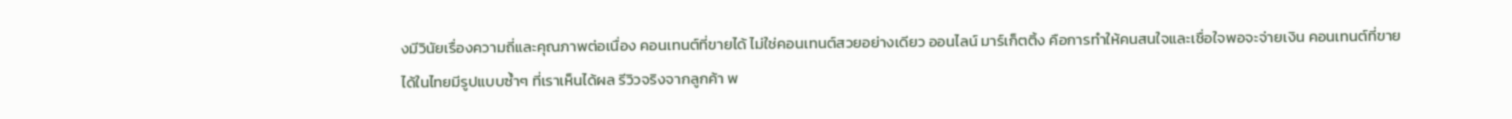งมีวินัยเรื่องความถี่และคุณภาพต่อเนื่อง คอนเทนต์ที่ขายได้ ไม่ใช่คอนเทนต์สวยอย่างเดียว ออนไลน์ มาร์เก็ตติ้ง คือการทำให้คนสนใจและเชื่อใจพอจะจ่ายเงิน คอนเทนต์ที่ขายได้ในไทยมีรูปแบบซ้ำๆ ที่เราเห็นได้ผล รีวิวจริงจากลูกค้า พ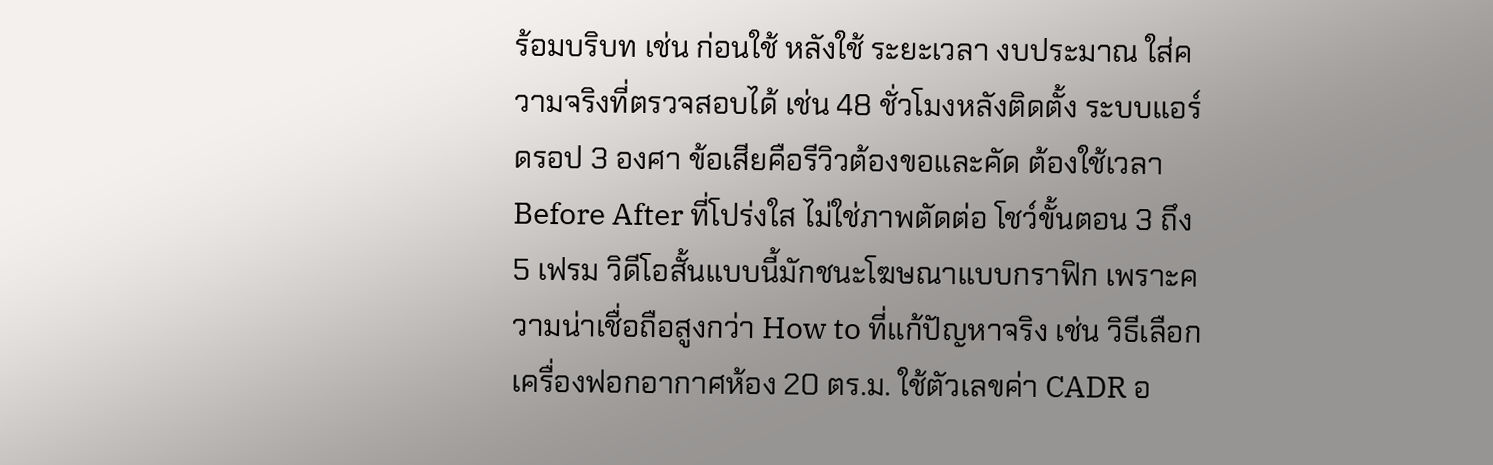ร้อมบริบท เช่น ก่อนใช้ หลังใช้ ระยะเวลา งบประมาณ ใส่ความจริงที่ตรวจสอบได้ เช่น 48 ชั่วโมงหลังติดตั้ง ระบบแอร์ดรอป 3 องศา ข้อเสียคือรีวิวต้องขอและคัด ต้องใช้เวลา Before After ที่โปร่งใส ไม่ใช่ภาพตัดต่อ โชว์ขั้นตอน 3 ถึง 5 เฟรม วิดีโอสั้นแบบนี้มักชนะโฆษณาแบบกราฟิก เพราะความน่าเชื่อถือสูงกว่า How to ที่แก้ปัญหาจริง เช่น วิธีเลือกเครื่องฟอกอากาศห้อง 20 ตร.ม. ใช้ตัวเลขค่า CADR อ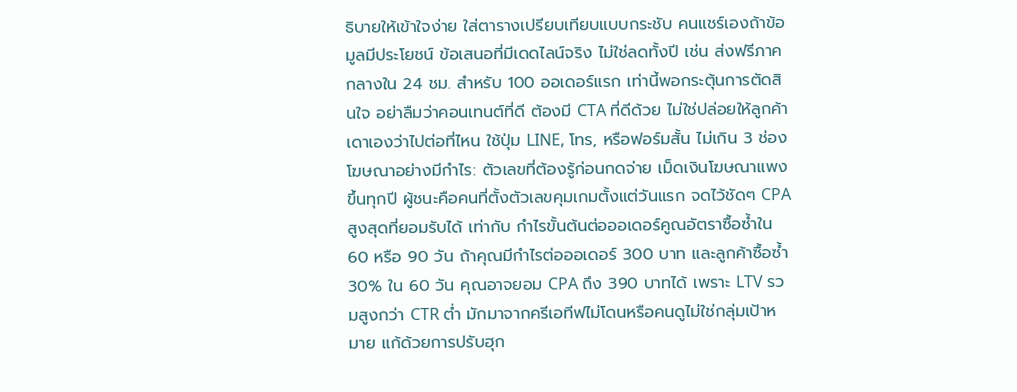ธิบายให้เข้าใจง่าย ใส่ตารางเปรียบเทียบแบบกระชับ คนแชร์เองถ้าข้อมูลมีประโยชน์ ข้อเสนอที่มีเดดไลน์จริง ไม่ใช่ลดทั้งปี เช่น ส่งฟรีภาคกลางใน 24 ชม. สำหรับ 100 ออเดอร์แรก เท่านี้พอกระตุ้นการตัดสินใจ อย่าลืมว่าคอนเทนต์ที่ดี ต้องมี CTA ที่ดีด้วย ไม่ใช่ปล่อยให้ลูกค้าเดาเองว่าไปต่อที่ไหน ใช้ปุ่ม LINE, โทร, หรือฟอร์มสั้น ไม่เกิน 3 ช่อง โฆษณาอย่างมีกำไร: ตัวเลขที่ต้องรู้ก่อนกดจ่าย เม็ดเงินโฆษณาแพงขึ้นทุกปี ผู้ชนะคือคนที่ตั้งตัวเลขคุมเกมตั้งแต่วันแรก จดไว้ชัดๆ CPA สูงสุดที่ยอมรับได้ เท่ากับ กำไรขั้นต้นต่อออเดอร์คูณอัตราซื้อซ้ำใน 60 หรือ 90 วัน ถ้าคุณมีกำไรต่อออเดอร์ 300 บาท และลูกค้าซื้อซ้ำ 30% ใน 60 วัน คุณอาจยอม CPA ถึง 390 บาทได้ เพราะ LTV รวมสูงกว่า CTR ต่ำ มักมาจากครีเอทีฟไม่โดนหรือคนดูไม่ใช่กลุ่มเป้าหมาย แก้ด้วยการปรับฮุก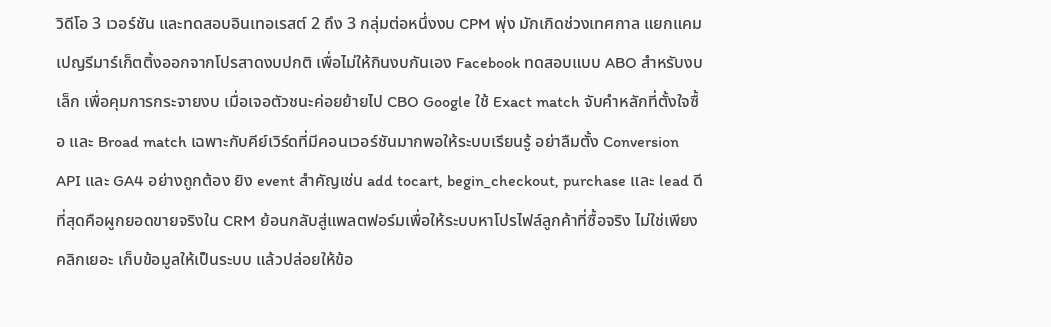วิดีโอ 3 เวอร์ชัน และทดสอบอินเทอเรสต์ 2 ถึง 3 กลุ่มต่อหนึ่งงบ CPM พุ่ง มักเกิดช่วงเทศกาล แยกแคมเปญรีมาร์เก็ตติ้งออกจากโปรสาดงบปกติ เพื่อไม่ให้กินงบกันเอง Facebook ทดสอบแบบ ABO สำหรับงบเล็ก เพื่อคุมการกระจายงบ เมื่อเจอตัวชนะค่อยย้ายไป CBO Google ใช้ Exact match จับคำหลักที่ตั้งใจซื้อ และ Broad match เฉพาะกับคีย์เวิร์ดที่มีคอนเวอร์ชันมากพอให้ระบบเรียนรู้ อย่าลืมตั้ง Conversion API และ GA4 อย่างถูกต้อง ยิง event สำคัญเช่น add tocart, begin_checkout, purchase และ lead ดีที่สุดคือผูกยอดขายจริงใน CRM ย้อนกลับสู่แพลตฟอร์มเพื่อให้ระบบหาโปรไฟล์ลูกค้าที่ซื้อจริง ไม่ใช่เพียงคลิกเยอะ เก็บข้อมูลให้เป็นระบบ แล้วปล่อยให้ข้อ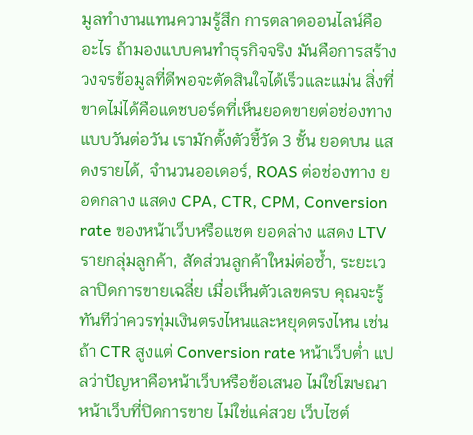มูลทำงานแทนความรู้สึก การตลาดออนไลน์คืออะไร ถ้ามองแบบคนทำธุรกิจจริง มันคือการสร้างวงจรข้อมูลที่ดีพอจะตัดสินใจได้เร็วและแม่น สิ่งที่ขาดไม่ได้คือแดชบอร์ดที่เห็นยอดขายต่อช่องทางแบบวันต่อวัน เรามักตั้งตัวชี้วัด 3 ชั้น ยอดบน แสดงรายได้, จำนวนออเดอร์, ROAS ต่อช่องทาง ยอดกลาง แสดง CPA, CTR, CPM, Conversion rate ของหน้าเว็บหรือแชต ยอดล่าง แสดง LTV รายกลุ่มลูกค้า, สัดส่วนลูกค้าใหม่ต่อซ้ำ, ระยะเวลาปิดการขายเฉลี่ย เมื่อเห็นตัวเลขครบ คุณจะรู้ทันทีว่าควรทุ่มเงินตรงไหนและหยุดตรงไหน เช่น ถ้า CTR สูงแต่ Conversion rate หน้าเว็บต่ำ แปลว่าปัญหาคือหน้าเว็บหรือข้อเสนอ ไม่ใช่โฆษณา หน้าเว็บที่ปิดการขาย ไม่ใช่แค่สวย เว็บไซต์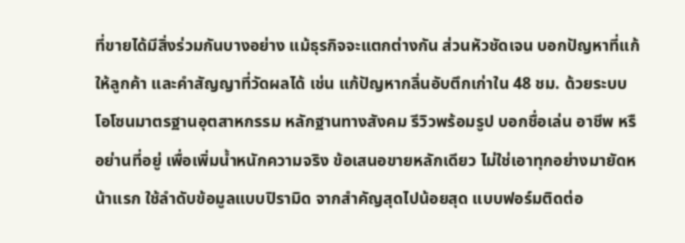ที่ขายได้มีสิ่งร่วมกันบางอย่าง แม้ธุรกิจจะแตกต่างกัน ส่วนหัวชัดเจน บอกปัญหาที่แก้ให้ลูกค้า และคำสัญญาที่วัดผลได้ เช่น แก้ปัญหากลิ่นอับตึกเก่าใน 48 ชม. ด้วยระบบโอโซนมาตรฐานอุตสาหกรรม หลักฐานทางสังคม รีวิวพร้อมรูป บอกชื่อเล่น อาชีพ หรือย่านที่อยู่ เพื่อเพิ่มน้ำหนักความจริง ข้อเสนอขายหลักเดียว ไม่ใช่เอาทุกอย่างมายัดหน้าแรก ใช้ลำดับข้อมูลแบบปิรามิด จากสำคัญสุดไปน้อยสุด แบบฟอร์มติดต่อ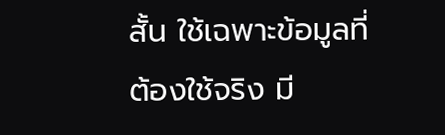สั้น ใช้เฉพาะข้อมูลที่ต้องใช้จริง มี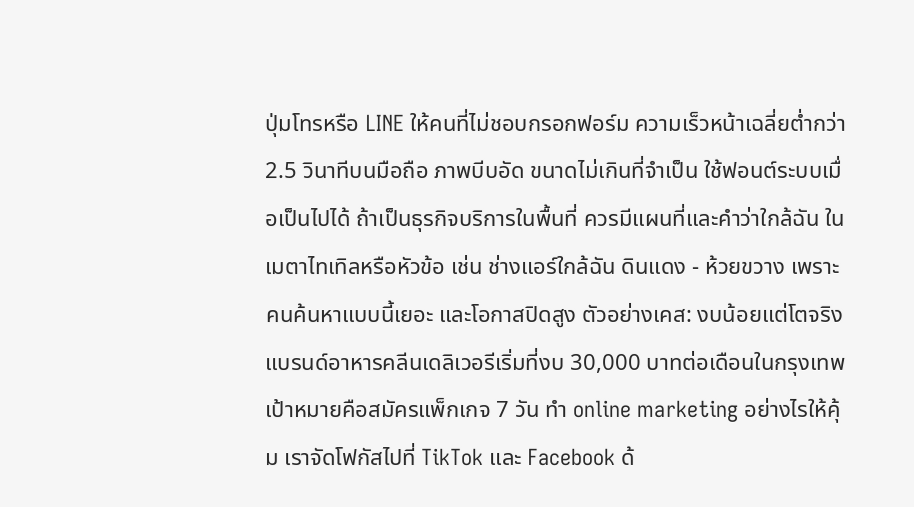ปุ่มโทรหรือ LINE ให้คนที่ไม่ชอบกรอกฟอร์ม ความเร็วหน้าเฉลี่ยต่ำกว่า 2.5 วินาทีบนมือถือ ภาพบีบอัด ขนาดไม่เกินที่จำเป็น ใช้ฟอนต์ระบบเมื่อเป็นไปได้ ถ้าเป็นธุรกิจบริการในพื้นที่ ควรมีแผนที่และคำว่าใกล้ฉัน ในเมตาไทเทิลหรือหัวข้อ เช่น ช่างแอร์ใกล้ฉัน ดินแดง - ห้วยขวาง เพราะคนค้นหาแบบนี้เยอะ และโอกาสปิดสูง ตัวอย่างเคส: งบน้อยแต่โตจริง แบรนด์อาหารคลีนเดลิเวอรีเริ่มที่งบ 30,000 บาทต่อเดือนในกรุงเทพ เป้าหมายคือสมัครแพ็กเกจ 7 วัน ทำ online marketing อย่างไรให้คุ้ม เราจัดโฟกัสไปที่ TikTok และ Facebook ด้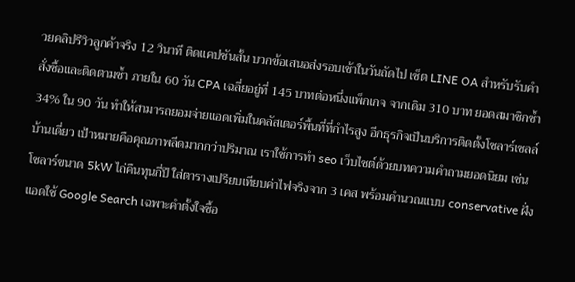วยคลิปรีวิวลูกค้าจริง 12 วินาที ติดแคปชันสั้น บวกข้อเสนอส่งรอบเช้าในวันถัดไป เซ็ต LINE OA สำหรับรับคำสั่งซื้อและติดตามซ้ำ ภายใน 60 วัน CPA เฉลี่ยอยู่ที่ 145 บาทต่อหนึ่งแพ็กเกจ จากเดิม 310 บาท ยอดสมาชิกซ้ำ 34% ใน 90 วัน ทำให้สามารถยอมจ่ายแอดเพิ่มในคลัสเตอร์พื้นที่ที่กำไรสูง อีกธุรกิจเป็นบริการติดตั้งโซลาร์เซลล์บ้านเดี่ยว เป้าหมายคือคุณภาพลีดมากกว่าปริมาณ เราใช้การทำ seo เว็บไซต์ด้วยบทความคำถามยอดนิยม เช่น โซลาร์ขนาด 5kW ไถ่คืนทุนกี่ปี ใส่ตารางเปรียบเทียบค่าไฟจริงจาก 3 เคส พร้อมคำนวณแบบ conservative ฝั่งแอดใช้ Google Search เฉพาะคำตั้งใจซื้อ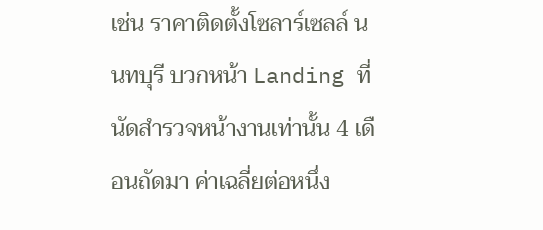เช่น ราคาติดตั้งโซลาร์เซลล์ นนทบุรี บวกหน้า Landing ที่นัดสำรวจหน้างานเท่านั้น 4 เดือนถัดมา ค่าเฉลี่ยต่อหนึ่ง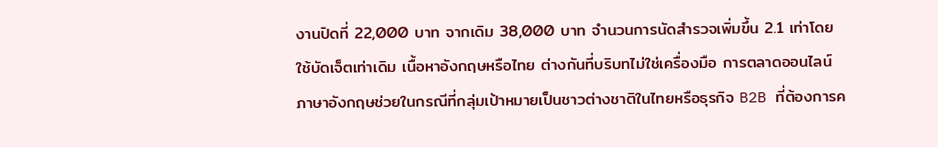งานปิดที่ 22,000 บาท จากเดิม 38,000 บาท จำนวนการนัดสำรวจเพิ่มขึ้น 2.1 เท่าโดยใช้บัดเจ็ตเท่าเดิม เนื้อหาอังกฤษหรือไทย ต่างกันที่บริบทไม่ใช่เครื่องมือ การตลาดออนไลน์ ภาษาอังกฤษช่วยในกรณีที่กลุ่มเป้าหมายเป็นชาวต่างชาติในไทยหรือธุรกิจ B2B ที่ต้องการค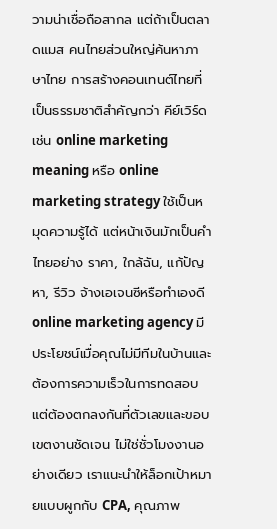วามน่าเชื่อถือสากล แต่ถ้าเป็นตลาดแมส คนไทยส่วนใหญ่ค้นหาภาษาไทย การสร้างคอนเทนต์ไทยที่เป็นธรรมชาติสำคัญกว่า คีย์เวิร์ดเช่น online marketing meaning หรือ online marketing strategy ใช้เป็นหมุดความรู้ได้ แต่หน้าเงินมักเป็นคำไทยอย่าง ราคา, ใกล้ฉัน, แก้ปัญหา, รีวิว จ้างเอเจนซีหรือทำเองดี online marketing agency มีประโยชน์เมื่อคุณไม่มีทีมในบ้านและต้องการความเร็วในการทดสอบ แต่ต้องตกลงกันที่ตัวเลขและขอบเขตงานชัดเจน ไม่ใช่ชั่วโมงงานอย่างเดียว เราแนะนำให้ล็อกเป้าหมายแบบผูกกับ CPA, คุณภาพ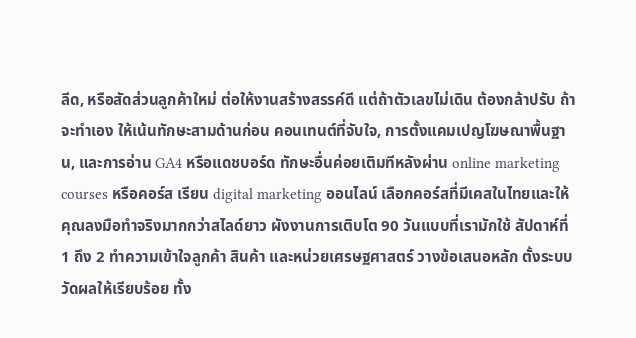ลีด, หรือสัดส่วนลูกค้าใหม่ ต่อให้งานสร้างสรรค์ดี แต่ถ้าตัวเลขไม่เดิน ต้องกล้าปรับ ถ้าจะทำเอง ให้เน้นทักษะสามด้านก่อน คอนเทนต์ที่จับใจ, การตั้งแคมเปญโฆษณาพื้นฐาน, และการอ่าน GA4 หรือแดชบอร์ด ทักษะอื่นค่อยเติมทีหลังผ่าน online marketing courses หรือคอร์ส เรียน digital marketing ออนไลน์ เลือกคอร์สที่มีเคสในไทยและให้คุณลงมือทำจริงมากกว่าสไลด์ยาว ผังงานการเติบโต 90 วันแบบที่เรามักใช้ สัปดาห์ที่ 1 ถึง 2 ทำความเข้าใจลูกค้า สินค้า และหน่วยเศรษฐศาสตร์ วางข้อเสนอหลัก ตั้งระบบวัดผลให้เรียบร้อย ทั้ง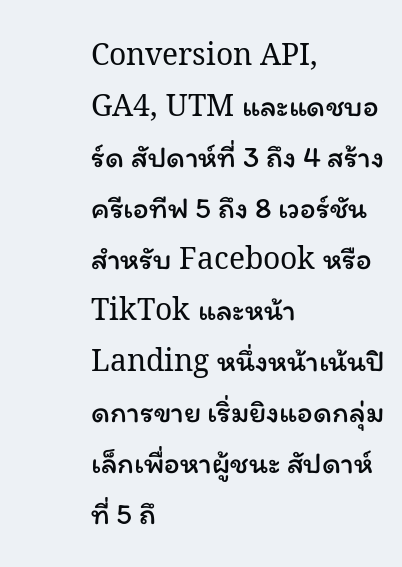Conversion API, GA4, UTM และแดชบอร์ด สัปดาห์ที่ 3 ถึง 4 สร้างครีเอทีฟ 5 ถึง 8 เวอร์ชัน สำหรับ Facebook หรือ TikTok และหน้า Landing หนึ่งหน้าเน้นปิดการขาย เริ่มยิงแอดกลุ่มเล็กเพื่อหาผู้ชนะ สัปดาห์ที่ 5 ถึ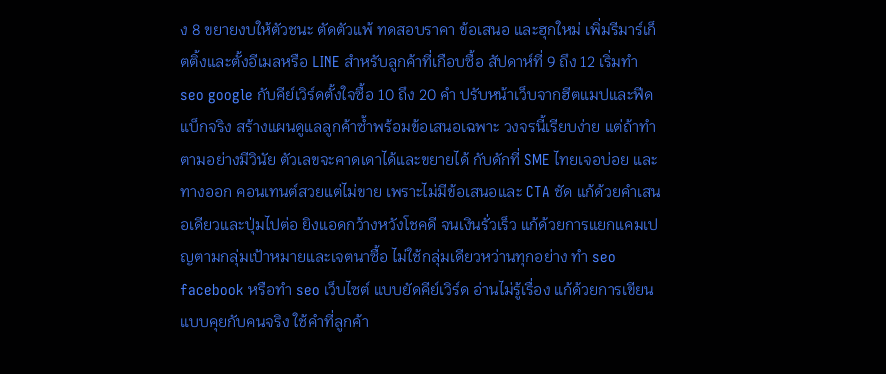ง 8 ขยายงบให้ตัวชนะ ตัดตัวแพ้ ทดสอบราคา ข้อเสนอ และฮุกใหม่ เพิ่มรีมาร์เก็ตติ้งและตั้งอีเมลหรือ LINE สำหรับลูกค้าที่เกือบซื้อ สัปดาห์ที่ 9 ถึง 12 เริ่มทำ seo google กับคีย์เวิร์ดตั้งใจซื้อ 10 ถึง 20 คำ ปรับหน้าเว็บจากฮีตแมปและฟีดแบ็กจริง สร้างแผนดูแลลูกค้าซ้ำพร้อมข้อเสนอเฉพาะ วงจรนี้เรียบง่าย แต่ถ้าทำตามอย่างมีวินัย ตัวเลขจะคาดเดาได้และขยายได้ กับดักที่ SME ไทยเจอบ่อย และทางออก คอนเทนต์สวยแต่ไม่ขาย เพราะไม่มีข้อเสนอและ CTA ชัด แก้ด้วยคำเสนอเดียวและปุ่มไปต่อ ยิงแอดกว้างหวังโชคดี จนเงินรั่วเร็ว แก้ด้วยการแยกแคมเปญตามกลุ่มเป้าหมายและเจตนาซื้อ ไม่ใช้กลุ่มเดียวหว่านทุกอย่าง ทำ seo facebook หรือทํา seo เว็บไซต์ แบบยัดคีย์เวิร์ด อ่านไม่รู้เรื่อง แก้ด้วยการเขียนแบบคุยกับคนจริง ใช้คำที่ลูกค้า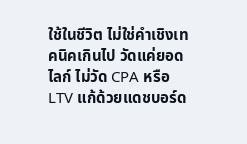ใช้ในชีวิต ไม่ใช่คำเชิงเทคนิคเกินไป วัดแค่ยอดไลก์ ไม่วัด CPA หรือ LTV แก้ด้วยแดชบอร์ด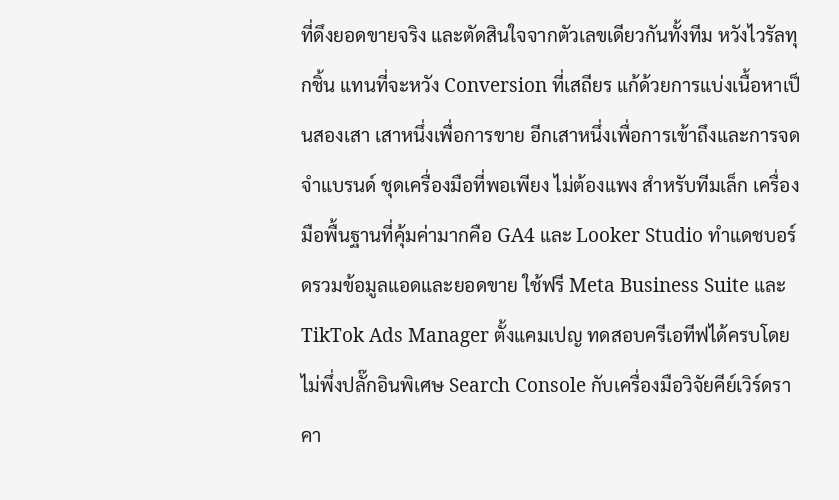ที่ดึงยอดขายจริง และตัดสินใจจากตัวเลขเดียวกันทั้งทีม หวังไวรัลทุกชิ้น แทนที่จะหวัง Conversion ที่เสถียร แก้ด้วยการแบ่งเนื้อหาเป็นสองเสา เสาหนึ่งเพื่อการขาย อีกเสาหนึ่งเพื่อการเข้าถึงและการจดจำแบรนด์ ชุดเครื่องมือที่พอเพียง ไม่ต้องแพง สำหรับทีมเล็ก เครื่องมือพื้นฐานที่คุ้มค่ามากคือ GA4 และ Looker Studio ทำแดชบอร์ดรวมข้อมูลแอดและยอดขาย ใช้ฟรี Meta Business Suite และ TikTok Ads Manager ตั้งแคมเปญ ทดสอบครีเอทีฟได้ครบโดยไม่พึ่งปลั๊กอินพิเศษ Search Console กับเครื่องมือวิจัยคีย์เวิร์ดราคา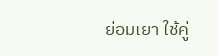ย่อมเยา ใช้คู่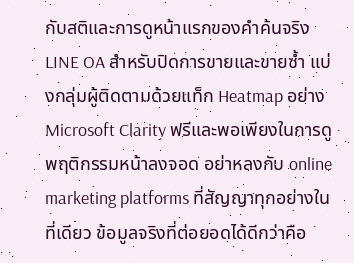กับสติและการดูหน้าแรกของคำค้นจริง LINE OA สำหรับปิดการขายและขายซ้ำ แบ่งกลุ่มผู้ติดตามด้วยแท็ก Heatmap อย่าง Microsoft Clarity ฟรีและพอเพียงในการดูพฤติกรรมหน้าลงจอด อย่าหลงกับ online marketing platforms ที่สัญญาทุกอย่างในที่เดียว ข้อมูลจริงที่ต่อยอดได้ดีกว่าคือ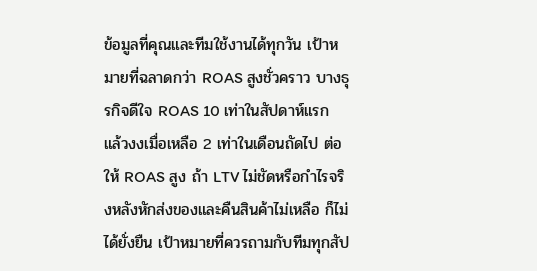ข้อมูลที่คุณและทีมใช้งานได้ทุกวัน เป้าหมายที่ฉลาดกว่า ROAS สูงชั่วคราว บางธุรกิจดีใจ ROAS 10 เท่าในสัปดาห์แรก แล้วงงเมื่อเหลือ 2 เท่าในเดือนถัดไป ต่อให้ ROAS สูง ถ้า LTV ไม่ชัดหรือกำไรจริงหลังหักส่งของและคืนสินค้าไม่เหลือ ก็ไม่ได้ยั่งยืน เป้าหมายที่ควรถามกับทีมทุกสัป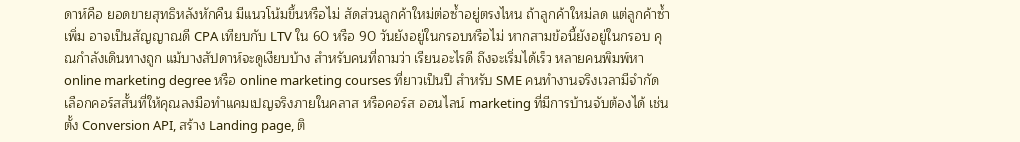ดาห์คือ ยอดขายสุทธิหลังหักคืน มีแนวโน้มขึ้นหรือไม่ สัดส่วนลูกค้าใหม่ต่อซ้ำอยู่ตรงไหน ถ้าลูกค้าใหม่ลด แต่ลูกค้าซ้ำเพิ่ม อาจเป็นสัญญาณดี CPA เทียบกับ LTV ใน 60 หรือ 90 วันยังอยู่ในกรอบหรือไม่ หากสามข้อนี้ยังอยู่ในกรอบ คุณกำลังเดินทางถูก แม้บางสัปดาห์จะดูเงียบบ้าง สำหรับคนที่ถามว่า เรียนอะไรดี ถึงจะเริ่มได้เร็ว หลายคนพิมพ์หา online marketing degree หรือ online marketing courses ที่ยาวเป็นปี สำหรับ SME คนทำงานจริงเวลามีจำกัด เลือกคอร์สสั้นที่ให้คุณลงมือทำแคมเปญจริงภายในคลาส หรือคอร์ส ออนไลน์ marketing ที่มีการบ้านจับต้องได้ เช่น ตั้ง Conversion API, สร้าง Landing page, ติ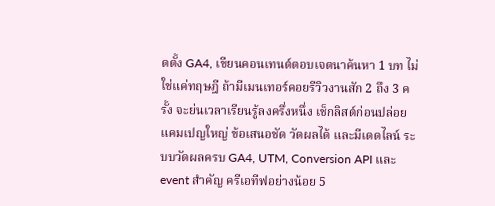ดตั้ง GA4, เขียนคอนเทนต์ตอบเจตนาค้นหา 1 บท ไม่ใช่แค่ทฤษฎี ถ้ามีเมนเทอร์คอยรีวิวงานสัก 2 ถึง 3 ครั้ง จะย่นเวลาเรียนรู้ลงครึ่งหนึ่ง เช็กลิสต์ก่อนปล่อยแคมเปญใหญ่ ข้อเสนอชัด วัดผลได้ และมีเดดไลน์ ระบบวัดผลครบ GA4, UTM, Conversion API และ event สำคัญ ครีเอทีฟอย่างน้อย 5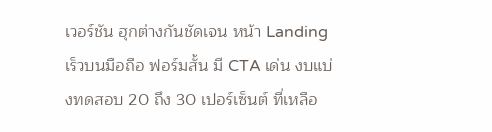เวอร์ชัน ฮุกต่างกันชัดเจน หน้า Landing เร็วบนมือถือ ฟอร์มสั้น มี CTA เด่น งบแบ่งทดสอบ 20 ถึง 30 เปอร์เซ็นต์ ที่เหลือ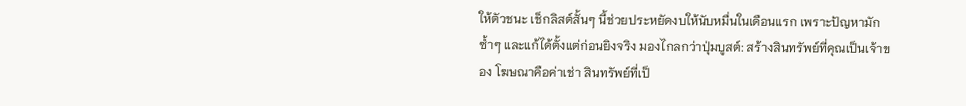ให้ตัวชนะ เช็กลิสต์สั้นๆ นี้ช่วยประหยัดงบให้นับหมื่นในเดือนแรก เพราะปัญหามักซ้ำๆ และแก้ได้ตั้งแต่ก่อนยิงจริง มองไกลกว่าปุ่มบูสต์: สร้างสินทรัพย์ที่คุณเป็นเจ้าของ โฆษณาคือค่าเช่า สินทรัพย์ที่เป็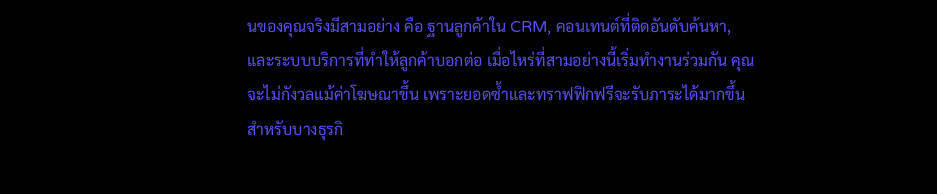นของคุณจริงมีสามอย่าง คือ ฐานลูกค้าใน CRM, คอนเทนต์ที่ติดอันดับค้นหา, และระบบบริการที่ทำให้ลูกค้าบอกต่อ เมื่อไหร่ที่สามอย่างนี้เริ่มทำงานร่วมกัน คุณจะไม่กังวลแม้ค่าโฆษณาขึ้น เพราะยอดซ้ำและทราฟฟิกฟรีจะรับภาระได้มากขึ้น สำหรับบางธุรกิ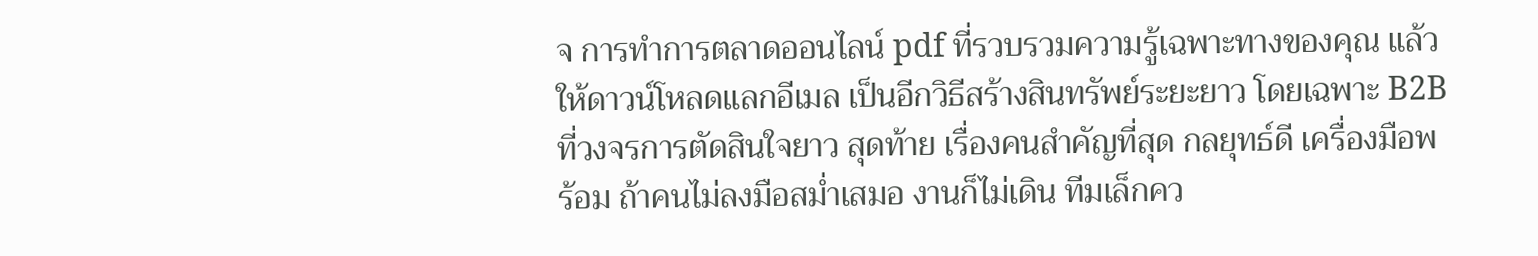จ การทำการตลาดออนไลน์ pdf ที่รวบรวมความรู้เฉพาะทางของคุณ แล้วให้ดาวน์โหลดแลกอีเมล เป็นอีกวิธีสร้างสินทรัพย์ระยะยาว โดยเฉพาะ B2B ที่วงจรการตัดสินใจยาว สุดท้าย เรื่องคนสำคัญที่สุด กลยุทธ์ดี เครื่องมือพร้อม ถ้าคนไม่ลงมือสม่ำเสมอ งานก็ไม่เดิน ทีมเล็กคว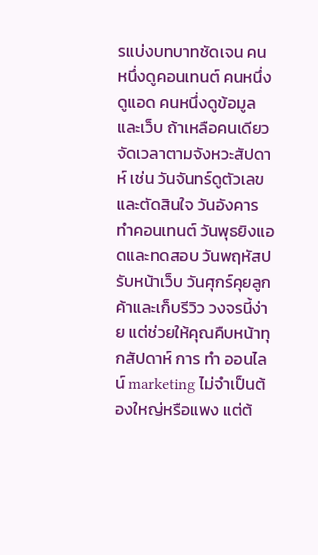รแบ่งบทบาทชัดเจน คนหนึ่งดูคอนเทนต์ คนหนึ่งดูแอด คนหนึ่งดูข้อมูลและเว็บ ถ้าเหลือคนเดียว จัดเวลาตามจังหวะสัปดาห์ เช่น วันจันทร์ดูตัวเลขและตัดสินใจ วันอังคารทำคอนเทนต์ วันพุธยิงแอดและทดสอบ วันพฤหัสปรับหน้าเว็บ วันศุกร์คุยลูกค้าและเก็บรีวิว วงจรนี้ง่าย แต่ช่วยให้คุณคืบหน้าทุกสัปดาห์ การ ทํา ออนไลน์ marketing ไม่จำเป็นต้องใหญ่หรือแพง แต่ต้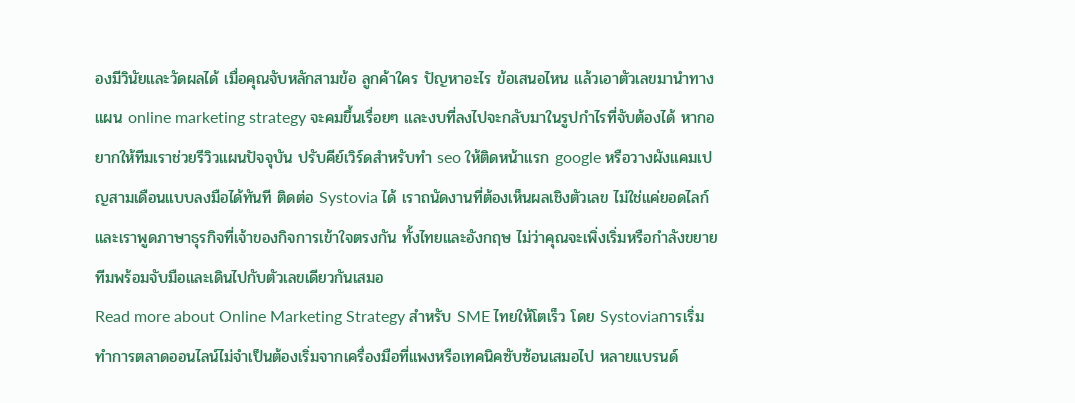องมีวินัยและวัดผลได้ เมื่อคุณจับหลักสามข้อ ลูกค้าใคร ปัญหาอะไร ข้อเสนอไหน แล้วเอาตัวเลขมานำทาง แผน online marketing strategy จะคมขึ้นเรื่อยๆ และงบที่ลงไปจะกลับมาในรูปกำไรที่จับต้องได้ หากอยากให้ทีมเราช่วยรีวิวแผนปัจจุบัน ปรับคีย์เวิร์ดสำหรับทำ seo ให้ติดหน้าแรก google หรือวางผังแคมเปญสามเดือนแบบลงมือได้ทันที ติดต่อ Systovia ได้ เราถนัดงานที่ต้องเห็นผลเชิงตัวเลข ไม่ใช่แค่ยอดไลก์ และเราพูดภาษาธุรกิจที่เจ้าของกิจการเข้าใจตรงกัน ทั้งไทยและอังกฤษ ไม่ว่าคุณจะเพิ่งเริ่มหรือกำลังขยาย ทีมพร้อมจับมือและเดินไปกับตัวเลขเดียวกันเสมอ
Read more about Online Marketing Strategy สำหรับ SME ไทยให้โตเร็ว โดย Systoviaการเริ่มทำการตลาดออนไลน์ไม่จำเป็นต้องเริ่มจากเครื่องมือที่แพงหรือเทคนิคซับซ้อนเสมอไป หลายแบรนด์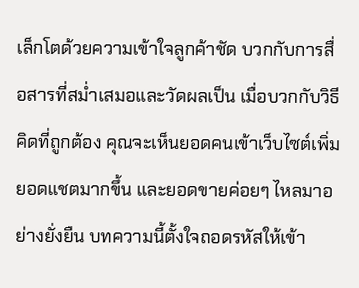เล็กโตด้วยความเข้าใจลูกค้าชัด บวกกับการสื่อสารที่สม่ำเสมอและวัดผลเป็น เมื่อบวกกับวิธีคิดที่ถูกต้อง คุณจะเห็นยอดคนเข้าเว็บไซต์เพิ่ม ยอดแชตมากขึ้น และยอดขายค่อยๆ ไหลมาอย่างยั่งยืน บทความนี้ตั้งใจถอดรหัสให้เข้า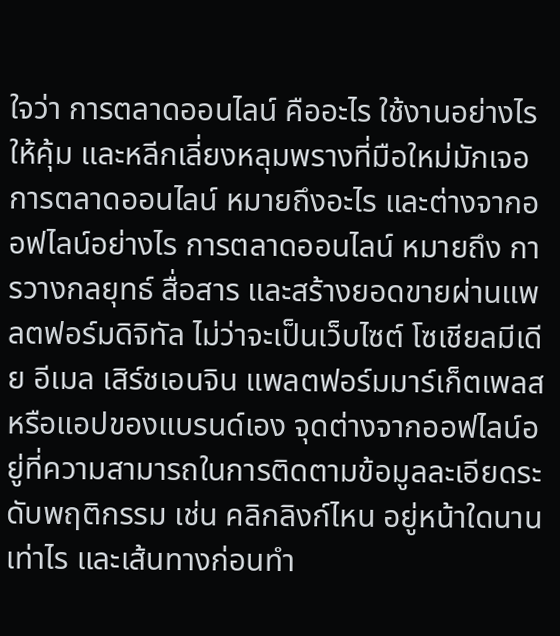ใจว่า การตลาดออนไลน์ คืออะไร ใช้งานอย่างไรให้คุ้ม และหลีกเลี่ยงหลุมพรางที่มือใหม่มักเจอ การตลาดออนไลน์ หมายถึงอะไร และต่างจากออฟไลน์อย่างไร การตลาดออนไลน์ หมายถึง การวางกลยุทธ์ สื่อสาร และสร้างยอดขายผ่านแพลตฟอร์มดิจิทัล ไม่ว่าจะเป็นเว็บไซต์ โซเชียลมีเดีย อีเมล เสิร์ชเอนจิน แพลตฟอร์มมาร์เก็ตเพลส หรือแอปของแบรนด์เอง จุดต่างจากออฟไลน์อยู่ที่ความสามารถในการติดตามข้อมูลละเอียดระดับพฤติกรรม เช่น คลิกลิงก์ไหน อยู่หน้าใดนานเท่าไร และเส้นทางก่อนทำ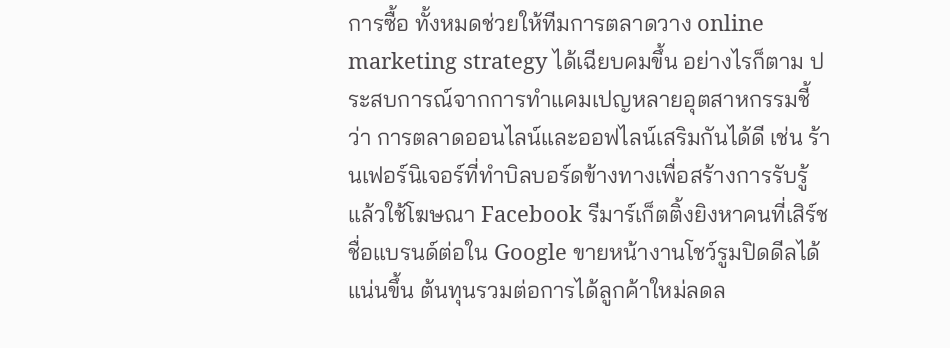การซื้อ ทั้งหมดช่วยให้ทีมการตลาดวาง online marketing strategy ได้เฉียบคมขึ้น อย่างไรก็ตาม ประสบการณ์จากการทำแคมเปญหลายอุตสาหกรรมชี้ว่า การตลาดออนไลน์และออฟไลน์เสริมกันได้ดี เช่น ร้านเฟอร์นิเจอร์ที่ทำบิลบอร์ดข้างทางเพื่อสร้างการรับรู้ แล้วใช้โฆษณา Facebook รีมาร์เก็ตติ้งยิงหาคนที่เสิร์ชชื่อแบรนด์ต่อใน Google ขายหน้างานโชว์รูมปิดดีลได้แน่นขึ้น ต้นทุนรวมต่อการได้ลูกค้าใหม่ลดล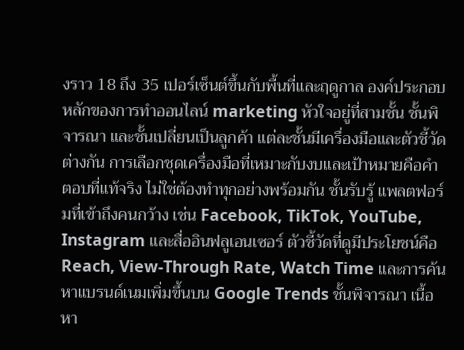งราว 18 ถึง 35 เปอร์เซ็นต์ขึ้นกับพื้นที่และฤดูกาล องค์ประกอบหลักของการทำออนไลน์ marketing หัวใจอยู่ที่สามชั้น ชั้นพิจารณา และชั้นเปลี่ยนเป็นลูกค้า แต่ละชั้นมีเครื่องมือและตัวชี้วัดต่างกัน การเลือกชุดเครื่องมือที่เหมาะกับงบและเป้าหมายคือคำตอบที่แท้จริง ไม่ใช่ต้องทำทุกอย่างพร้อมกัน ชั้นรับรู้ แพลตฟอร์มที่เข้าถึงคนกว้าง เช่น Facebook, TikTok, YouTube, Instagram และสื่ออินฟลูเอนเซอร์ ตัวชี้วัดที่ดูมีประโยชน์คือ Reach, View-Through Rate, Watch Time และการค้นหาแบรนด์เนมเพิ่มขึ้นบน Google Trends ชั้นพิจารณา เนื้อหา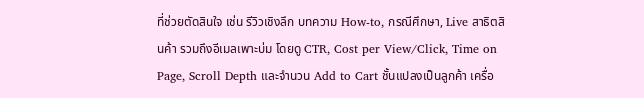ที่ช่วยตัดสินใจ เช่น รีวิวเชิงลึก บทความ How-to, กรณีศึกษา, Live สาธิตสินค้า รวมถึงอีเมลเพาะบ่ม โดยดู CTR, Cost per View/Click, Time on Page, Scroll Depth และจำนวน Add to Cart ชั้นแปลงเป็นลูกค้า เครื่อ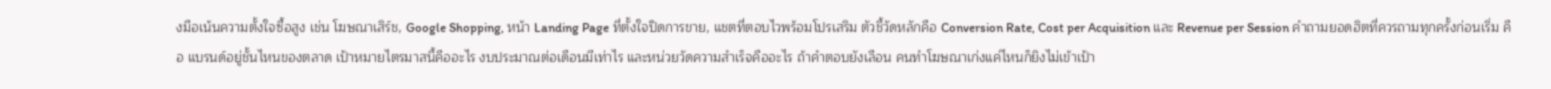งมือเน้นความตั้งใจซื้อสูง เช่น โฆษณาเสิร์ช, Google Shopping, หน้า Landing Page ที่ตั้งใจปิดการขาย, แชตที่ตอบไวพร้อมโปรเสริม ตัวชี้วัดหลักคือ Conversion Rate, Cost per Acquisition และ Revenue per Session คำถามยอดฮิตที่ควรถามทุกครั้งก่อนเริ่ม คือ แบรนด์อยู่ชั้นไหนของตลาด เป้าหมายไตรมาสนี้คืออะไร งบประมาณต่อเดือนมีเท่าไร และหน่วยวัดความสำเร็จคืออะไร ถ้าคำตอบยังเลือน คนทำโฆษณาเก่งแค่ไหนก็ยิงไม่เข้าเป้า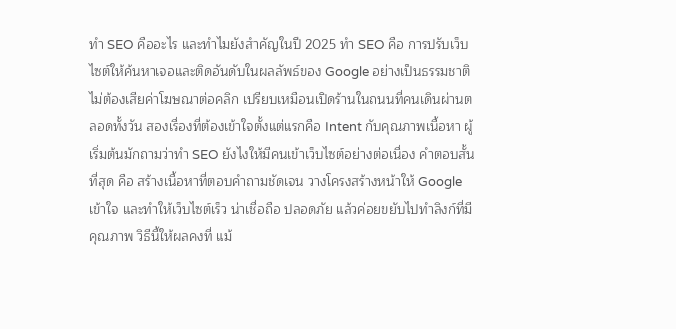ทำ SEO คืออะไร และทำไมยังสำคัญในปี 2025 ทํา SEO คือ การปรับเว็บไซต์ให้ค้นหาเจอและติดอันดับในผลลัพธ์ของ Google อย่างเป็นธรรมชาติ ไม่ต้องเสียค่าโฆษณาต่อคลิก เปรียบเหมือนเปิดร้านในถนนที่คนเดินผ่านตลอดทั้งวัน สองเรื่องที่ต้องเข้าใจตั้งแต่แรกคือ Intent กับคุณภาพเนื้อหา ผู้เริ่มต้นมักถามว่าทํา SEO ยังไงให้มีคนเข้าเว็บไซต์อย่างต่อเนื่อง คำตอบสั้นที่สุด คือ สร้างเนื้อหาที่ตอบคำถามชัดเจน วางโครงสร้างหน้าให้ Google เข้าใจ และทำให้เว็บไซต์เร็ว น่าเชื่อถือ ปลอดภัย แล้วค่อยขยับไปทำลิงก์ที่มีคุณภาพ วิธีนี้ให้ผลคงที่ แม้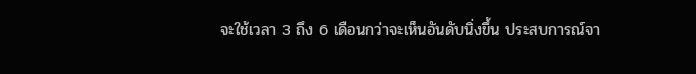จะใช้เวลา 3 ถึง 6 เดือนกว่าจะเห็นอันดับนิ่งขึ้น ประสบการณ์จา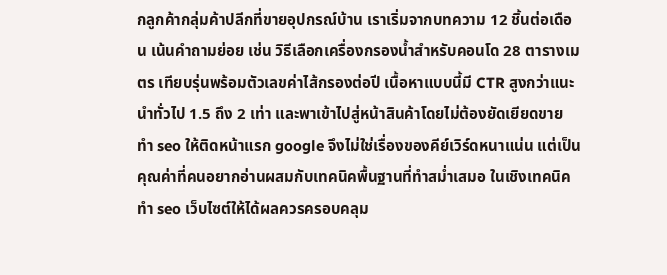กลูกค้ากลุ่มค้าปลีกที่ขายอุปกรณ์บ้าน เราเริ่มจากบทความ 12 ชิ้นต่อเดือน เน้นคำถามย่อย เช่น วิธีเลือกเครื่องกรองน้ำสำหรับคอนโด 28 ตารางเมตร เทียบรุ่นพร้อมตัวเลขค่าไส้กรองต่อปี เนื้อหาแบบนี้มี CTR สูงกว่าแนะนำทั่วไป 1.5 ถึง 2 เท่า และพาเข้าไปสู่หน้าสินค้าโดยไม่ต้องยัดเยียดขาย ทํา seo ให้ติดหน้าแรก google จึงไม่ใช่เรื่องของคีย์เวิร์ดหนาแน่น แต่เป็นคุณค่าที่คนอยากอ่านผสมกับเทคนิคพื้นฐานที่ทำสม่ำเสมอ ในเชิงเทคนิค ทํา seo เว็บไซต์ให้ได้ผลควรครอบคลุม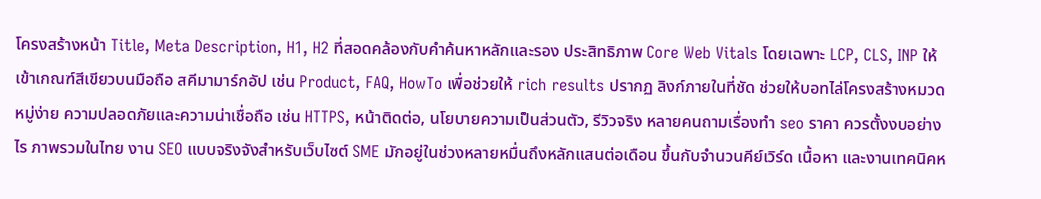โครงสร้างหน้า Title, Meta Description, H1, H2 ที่สอดคล้องกับคำค้นหาหลักและรอง ประสิทธิภาพ Core Web Vitals โดยเฉพาะ LCP, CLS, INP ให้เข้าเกณฑ์สีเขียวบนมือถือ สคีมามาร์กอัป เช่น Product, FAQ, HowTo เพื่อช่วยให้ rich results ปรากฏ ลิงก์ภายในที่ชัด ช่วยให้บอทไล่โครงสร้างหมวดหมู่ง่าย ความปลอดภัยและความน่าเชื่อถือ เช่น HTTPS, หน้าติดต่อ, นโยบายความเป็นส่วนตัว, รีวิวจริง หลายคนถามเรื่องทํา seo ราคา ควรตั้งงบอย่างไร ภาพรวมในไทย งาน SEO แบบจริงจังสำหรับเว็บไซต์ SME มักอยู่ในช่วงหลายหมื่นถึงหลักแสนต่อเดือน ขึ้นกับจำนวนคีย์เวิร์ด เนื้อหา และงานเทคนิคห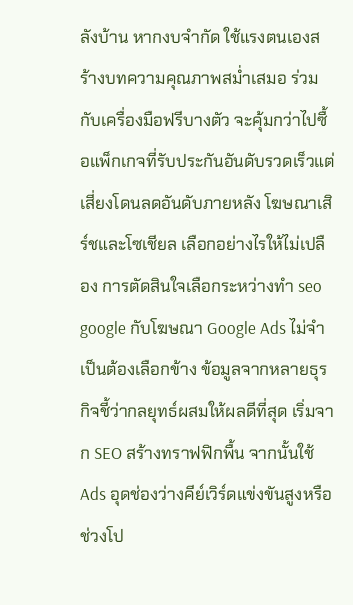ลังบ้าน หากงบจำกัด ใช้แรงตนเองสร้างบทความคุณภาพสม่ำเสมอ ร่วมกับเครื่องมือฟรีบางตัว จะคุ้มกว่าไปซื้อแพ็กเกจที่รับประกันอันดับรวดเร็วแต่เสี่ยงโดนลดอันดับภายหลัง โฆษณาเสิร์ชและโซเชียล เลือกอย่างไรให้ไม่เปลือง การตัดสินใจเลือกระหว่างทํา seo google กับโฆษณา Google Ads ไม่จำเป็นต้องเลือกข้าง ข้อมูลจากหลายธุรกิจชี้ว่ากลยุทธ์ผสมให้ผลดีที่สุด เริ่มจาก SEO สร้างทราฟฟิกพื้น จากนั้นใช้ Ads อุดช่องว่างคีย์เวิร์ดแข่งขันสูงหรือช่วงโป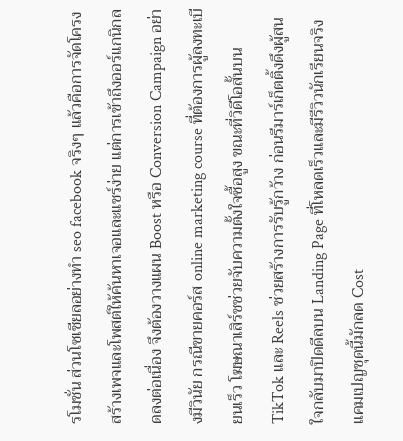รโมชั่น ส่วนโซเชียลอย่างทํา seo facebook จริงๆ แล้วคือการจัดโครงสร้างเพจและโพสต์ให้ค้นหาเจอและแชร์ง่าย แต่การเข้าถึงออร์แกนิกลดลงต่อเนื่อง จึงต้องวางแผน Boost หรือ Conversion Campaign อย่างมีวินัย กรณีขายคอร์ส online marketing course ที่ต้องการผู้ลงทะเบียนเร็ว โฆษณาเสิร์ชช่วยจับความตั้งใจซื้อสูง ขณะที่วิดีโอสั้นบน TikTok และ Reels ช่วยสร้างการรับรู้กว้าง ก่อนรีมาร์เก็ตติ้งดึงผู้สนใจกลับมาปิดดีลบน Landing Page ที่โหลดเร็วและมีรีวิวนักเรียนจริง แคมเปญชุดนี้มักลด Cost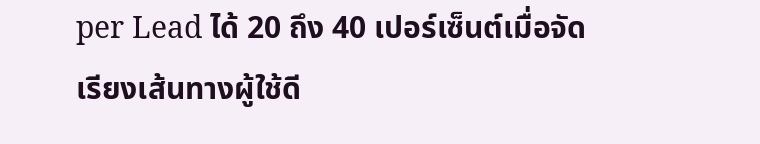per Lead ได้ 20 ถึง 40 เปอร์เซ็นต์เมื่อจัดเรียงเส้นทางผู้ใช้ดี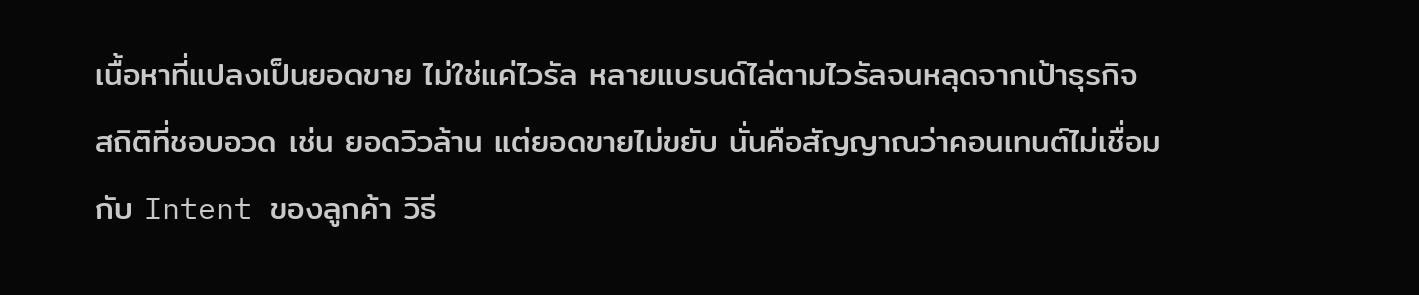เนื้อหาที่แปลงเป็นยอดขาย ไม่ใช่แค่ไวรัล หลายแบรนด์ไล่ตามไวรัลจนหลุดจากเป้าธุรกิจ สถิติที่ชอบอวด เช่น ยอดวิวล้าน แต่ยอดขายไม่ขยับ นั่นคือสัญญาณว่าคอนเทนต์ไม่เชื่อมกับ Intent ของลูกค้า วิธี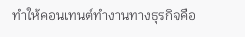ทำให้คอนเทนต์ทำงานทางธุรกิจคือ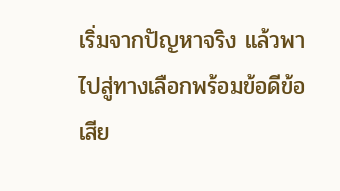เริ่มจากปัญหาจริง แล้วพาไปสู่ทางเลือกพร้อมข้อดีข้อเสีย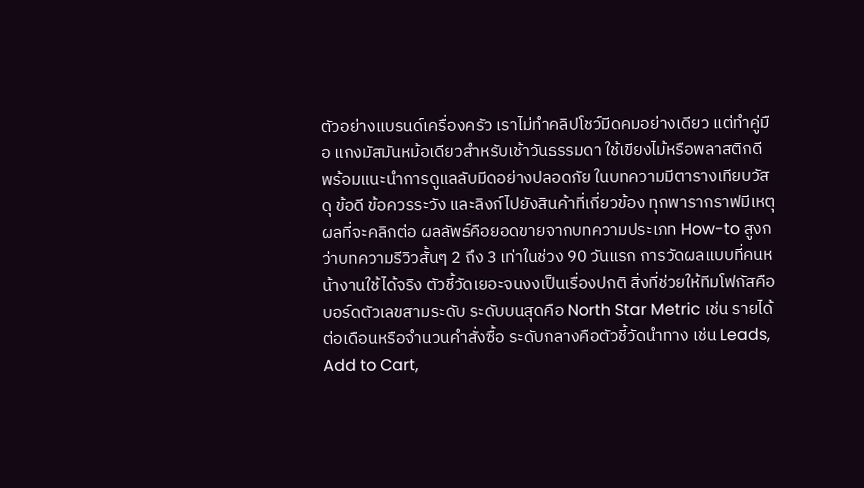ตัวอย่างแบรนด์เครื่องครัว เราไม่ทำคลิปโชว์มีดคมอย่างเดียว แต่ทำคู่มือ แกงมัสมันหม้อเดียวสำหรับเช้าวันธรรมดา ใช้เขียงไม้หรือพลาสติกดี พร้อมแนะนำการดูแลลับมีดอย่างปลอดภัย ในบทความมีตารางเทียบวัสดุ ข้อดี ข้อควรระวัง และลิงก์ไปยังสินค้าที่เกี่ยวข้อง ทุกพารากราฟมีเหตุผลที่จะคลิกต่อ ผลลัพธ์คือยอดขายจากบทความประเภท How-to สูงกว่าบทความรีวิวสั้นๆ 2 ถึง 3 เท่าในช่วง 90 วันแรก การวัดผลแบบที่คนหน้างานใช้ได้จริง ตัวชี้วัดเยอะจนงงเป็นเรื่องปกติ สิ่งที่ช่วยให้ทีมโฟกัสคือบอร์ดตัวเลขสามระดับ ระดับบนสุดคือ North Star Metric เช่น รายได้ต่อเดือนหรือจำนวนคำสั่งซื้อ ระดับกลางคือตัวชี้วัดนำทาง เช่น Leads, Add to Cart,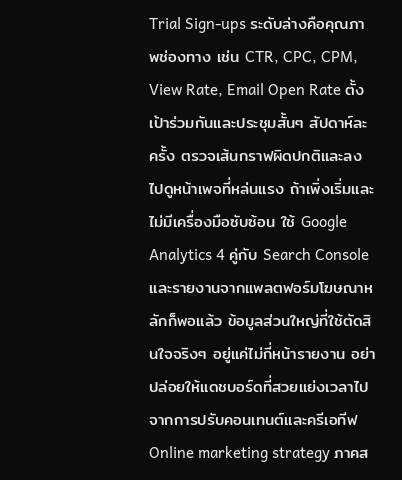Trial Sign-ups ระดับล่างคือคุณภาพช่องทาง เช่น CTR, CPC, CPM, View Rate, Email Open Rate ตั้งเป้าร่วมกันและประชุมสั้นๆ สัปดาห์ละครั้ง ตรวจเส้นกราฟผิดปกติและลงไปดูหน้าเพจที่หล่นแรง ถ้าเพิ่งเริ่มและไม่มีเครื่องมือซับซ้อน ใช้ Google Analytics 4 คู่กับ Search Console และรายงานจากแพลตฟอร์มโฆษณาหลักก็พอแล้ว ข้อมูลส่วนใหญ่ที่ใช้ตัดสินใจจริงๆ อยู่แค่ไม่กี่หน้ารายงาน อย่าปล่อยให้แดชบอร์ดที่สวยแย่งเวลาไปจากการปรับคอนเทนต์และครีเอทีฟ Online marketing strategy ภาคส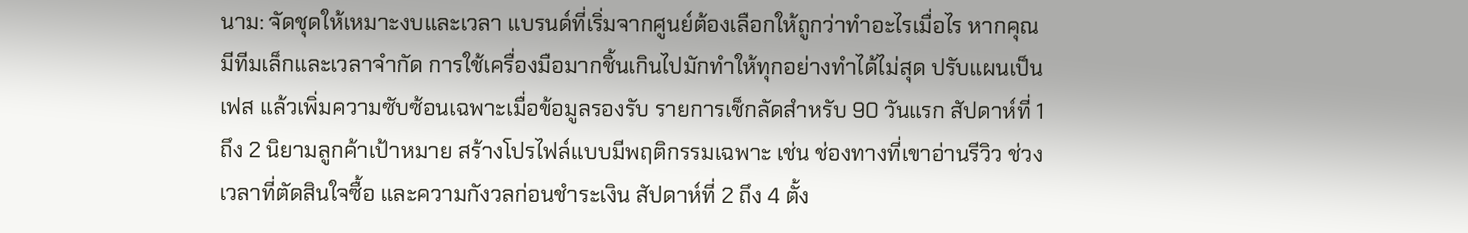นาม: จัดชุดให้เหมาะงบและเวลา แบรนด์ที่เริ่มจากศูนย์ต้องเลือกให้ถูกว่าทำอะไรเมื่อไร หากคุณมีทีมเล็กและเวลาจำกัด การใช้เครื่องมือมากชิ้นเกินไปมักทำให้ทุกอย่างทำได้ไม่สุด ปรับแผนเป็นเฟส แล้วเพิ่มความซับซ้อนเฉพาะเมื่อข้อมูลรองรับ รายการเช็กลัดสำหรับ 90 วันแรก สัปดาห์ที่ 1 ถึง 2 นิยามลูกค้าเป้าหมาย สร้างโปรไฟล์แบบมีพฤติกรรมเฉพาะ เช่น ช่องทางที่เขาอ่านรีวิว ช่วงเวลาที่ตัดสินใจซื้อ และความกังวลก่อนชำระเงิน สัปดาห์ที่ 2 ถึง 4 ตั้ง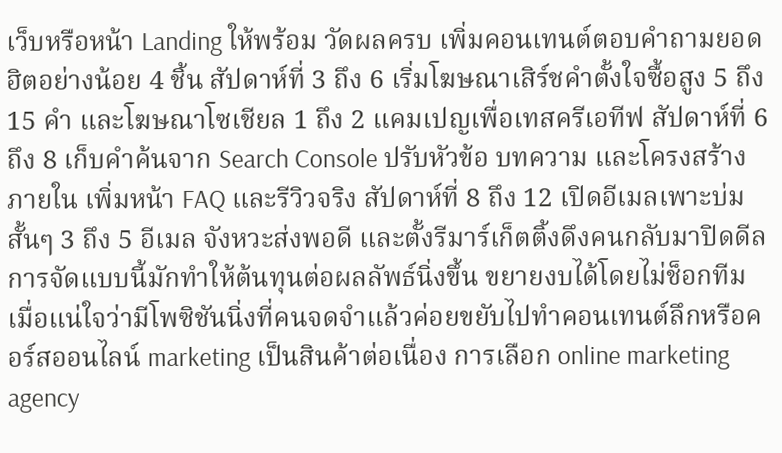เว็บหรือหน้า Landing ให้พร้อม วัดผลครบ เพิ่มคอนเทนต์ตอบคำถามยอดฮิตอย่างน้อย 4 ชิ้น สัปดาห์ที่ 3 ถึง 6 เริ่มโฆษณาเสิร์ชคำตั้งใจซื้อสูง 5 ถึง 15 คำ และโฆษณาโซเชียล 1 ถึง 2 แคมเปญเพื่อเทสครีเอทีฟ สัปดาห์ที่ 6 ถึง 8 เก็บคำค้นจาก Search Console ปรับหัวข้อ บทความ และโครงสร้างภายใน เพิ่มหน้า FAQ และรีวิวจริง สัปดาห์ที่ 8 ถึง 12 เปิดอีเมลเพาะบ่มสั้นๆ 3 ถึง 5 อีเมล จังหวะส่งพอดี และตั้งรีมาร์เก็ตติ้งดึงคนกลับมาปิดดีล การจัดแบบนี้มักทำให้ต้นทุนต่อผลลัพธ์นิ่งขึ้น ขยายงบได้โดยไม่ช็อกทีม เมื่อแน่ใจว่ามีโพซิชันนิ่งที่คนจดจำแล้วค่อยขยับไปทำคอนเทนต์ลึกหรือคอร์สออนไลน์ marketing เป็นสินค้าต่อเนื่อง การเลือก online marketing agency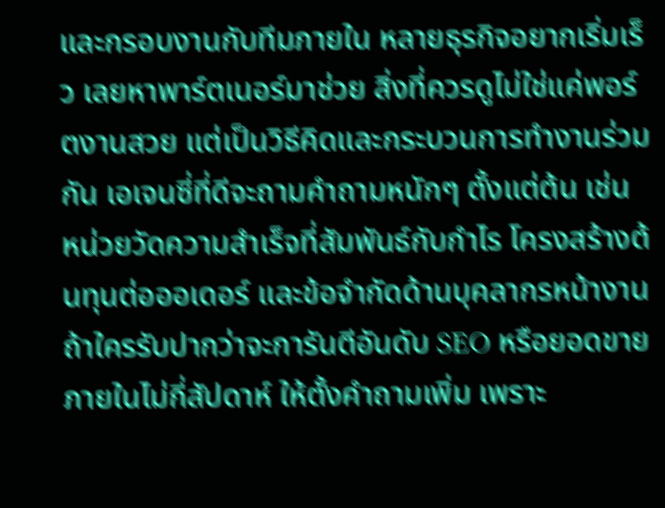และกรอบงานกับทีมภายใน หลายธุรกิจอยากเริ่มเร็ว เลยหาพาร์ตเนอร์มาช่วย สิ่งที่ควรดูไม่ใช่แค่พอร์ตงานสวย แต่เป็นวิธีคิดและกระบวนการทำงานร่วมกัน เอเจนซี่ที่ดีจะถามคำถามหนักๆ ตั้งแต่ต้น เช่น หน่วยวัดความสำเร็จที่สัมพันธ์กับกำไร โครงสร้างต้นทุนต่อออเดอร์ และข้อจำกัดด้านบุคลากรหน้างาน ถ้าใครรับปากว่าจะการันตีอันดับ SEO หรือยอดขายภายในไม่กี่สัปดาห์ ให้ตั้งคำถามเพิ่ม เพราะ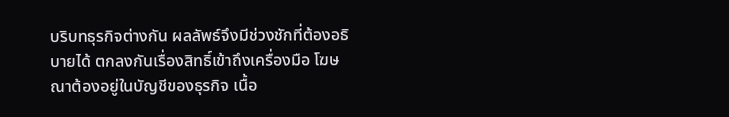บริบทธุรกิจต่างกัน ผลลัพธ์จึงมีช่วงชักที่ต้องอธิบายได้ ตกลงกันเรื่องสิทธิ์เข้าถึงเครื่องมือ โฆษณาต้องอยู่ในบัญชีของธุรกิจ เนื้อ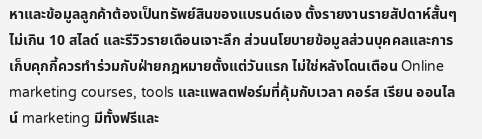หาและข้อมูลลูกค้าต้องเป็นทรัพย์สินของแบรนด์เอง ตั้งรายงานรายสัปดาห์สั้นๆ ไม่เกิน 10 สไลด์ และรีวิวรายเดือนเจาะลึก ส่วนนโยบายข้อมูลส่วนบุคคลและการเก็บคุกกี้ควรทำร่วมกับฝ่ายกฎหมายตั้งแต่วันแรก ไม่ใช่หลังโดนเตือน Online marketing courses, tools และแพลตฟอร์มที่คุ้มกับเวลา คอร์ส เรียน ออนไลน์ marketing มีทั้งฟรีและ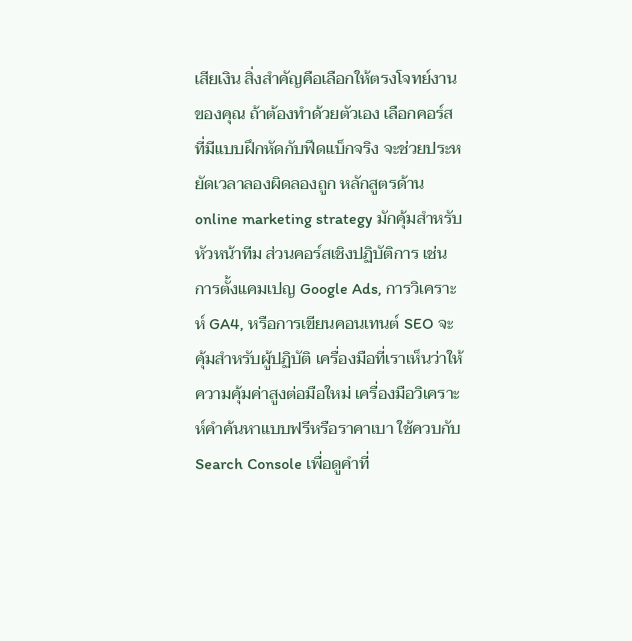เสียเงิน สิ่งสำคัญคือเลือกให้ตรงโจทย์งานของคุณ ถ้าต้องทำด้วยตัวเอง เลือกคอร์สที่มีแบบฝึกหัดกับฟีดแบ็กจริง จะช่วยประหยัดเวลาลองผิดลองถูก หลักสูตรด้าน online marketing strategy มักคุ้มสำหรับหัวหน้าทีม ส่วนคอร์สเชิงปฏิบัติการ เช่น การตั้งแคมเปญ Google Ads, การวิเคราะห์ GA4, หรือการเขียนคอนเทนต์ SEO จะคุ้มสำหรับผู้ปฏิบัติ เครื่องมือที่เราเห็นว่าให้ความคุ้มค่าสูงต่อมือใหม่ เครื่องมือวิเคราะห์คำค้นหาแบบฟรีหรือราคาเบา ใช้ควบกับ Search Console เพื่อดูคำที่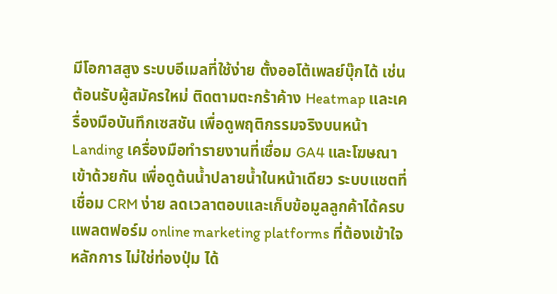มีโอกาสสูง ระบบอีเมลที่ใช้ง่าย ตั้งออโต้เพลย์บุ๊กได้ เช่น ต้อนรับผู้สมัครใหม่ ติดตามตะกร้าค้าง Heatmap และเครื่องมือบันทึกเซสชัน เพื่อดูพฤติกรรมจริงบนหน้า Landing เครื่องมือทำรายงานที่เชื่อม GA4 และโฆษณาเข้าด้วยกัน เพื่อดูต้นน้ำปลายน้ำในหน้าเดียว ระบบแชตที่เชื่อม CRM ง่าย ลดเวลาตอบและเก็บข้อมูลลูกค้าได้ครบ แพลตฟอร์ม online marketing platforms ที่ต้องเข้าใจหลักการ ไม่ใช่ท่องปุ่ม ได้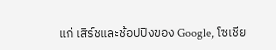แก่ เสิร์ชและช้อปปิงของ Google, โซเชีย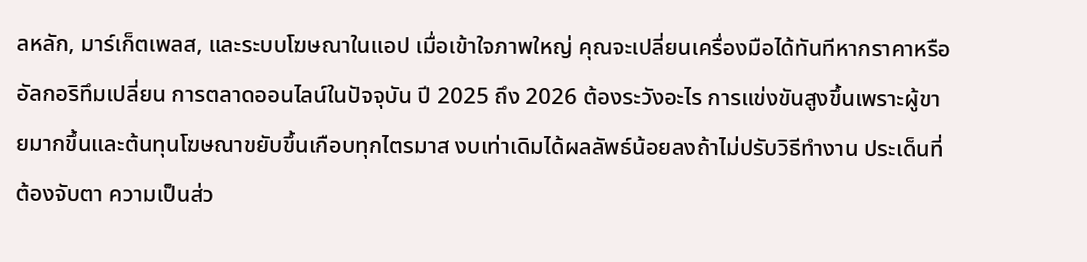ลหลัก, มาร์เก็ตเพลส, และระบบโฆษณาในแอป เมื่อเข้าใจภาพใหญ่ คุณจะเปลี่ยนเครื่องมือได้ทันทีหากราคาหรืออัลกอริทึมเปลี่ยน การตลาดออนไลน์ในปัจจุบัน ปี 2025 ถึง 2026 ต้องระวังอะไร การแข่งขันสูงขึ้นเพราะผู้ขายมากขึ้นและต้นทุนโฆษณาขยับขึ้นเกือบทุกไตรมาส งบเท่าเดิมได้ผลลัพธ์น้อยลงถ้าไม่ปรับวิธีทำงาน ประเด็นที่ต้องจับตา ความเป็นส่ว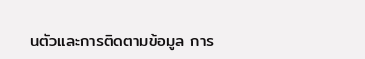นตัวและการติดตามข้อมูล การ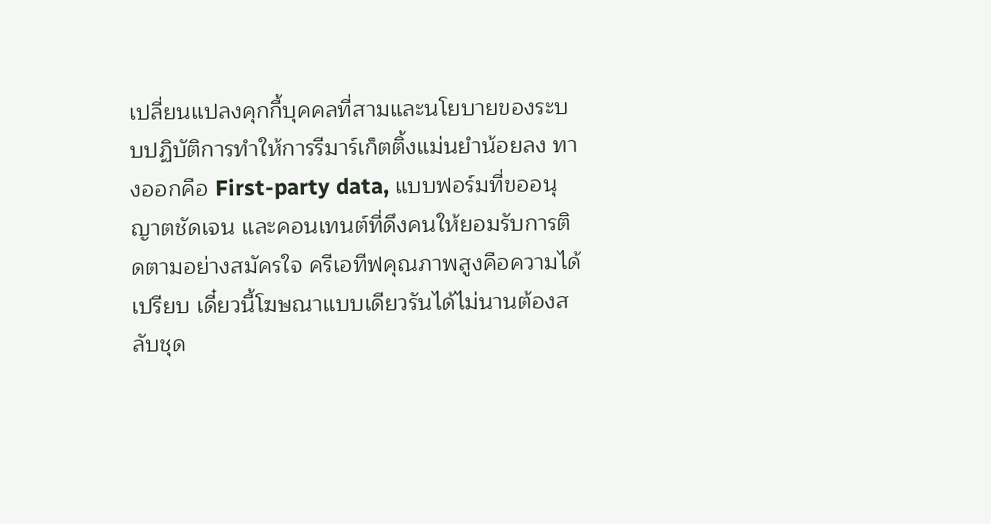เปลี่ยนแปลงคุกกี้บุคคลที่สามและนโยบายของระบบปฏิบัติการทำให้การรีมาร์เก็ตติ้งแม่นยำน้อยลง ทางออกคือ First-party data, แบบฟอร์มที่ขออนุญาตชัดเจน และคอนเทนต์ที่ดึงคนให้ยอมรับการติดตามอย่างสมัครใจ ครีเอทีฟคุณภาพสูงคือความได้เปรียบ เดี๋ยวนี้โฆษณาแบบเดียวรันได้ไม่นานต้องสลับชุด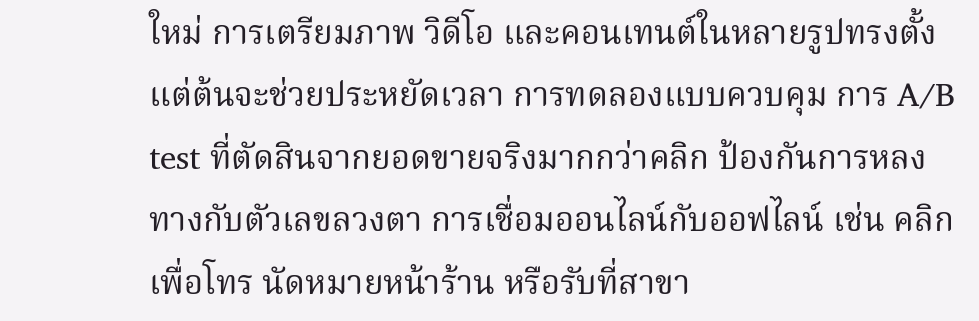ใหม่ การเตรียมภาพ วิดีโอ และคอนเทนต์ในหลายรูปทรงตั้งแต่ต้นจะช่วยประหยัดเวลา การทดลองแบบควบคุม การ A/B test ที่ตัดสินจากยอดขายจริงมากกว่าคลิก ป้องกันการหลงทางกับตัวเลขลวงตา การเชื่อมออนไลน์กับออฟไลน์ เช่น คลิกเพื่อโทร นัดหมายหน้าร้าน หรือรับที่สาขา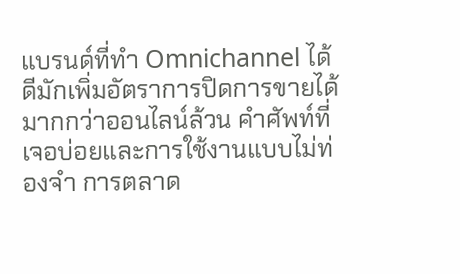แบรนด์ที่ทำ Omnichannel ได้ดีมักเพิ่มอัตราการปิดการขายได้มากกว่าออนไลน์ล้วน คำศัพท์ที่เจอบ่อยและการใช้งานแบบไม่ท่องจำ การตลาด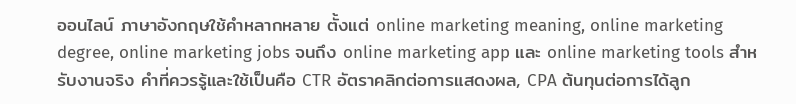ออนไลน์ ภาษาอังกฤษใช้คำหลากหลาย ตั้งแต่ online marketing meaning, online marketing degree, online marketing jobs จนถึง online marketing app และ online marketing tools สำหรับงานจริง คำที่ควรรู้และใช้เป็นคือ CTR อัตราคลิกต่อการแสดงผล, CPA ต้นทุนต่อการได้ลูก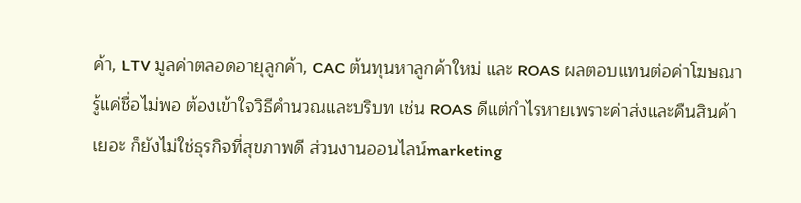ค้า, LTV มูลค่าตลอดอายุลูกค้า, CAC ต้นทุนหาลูกค้าใหม่ และ ROAS ผลตอบแทนต่อค่าโฆษณา รู้แค่ชื่อไม่พอ ต้องเข้าใจวิธีคำนวณและบริบท เช่น ROAS ดีแต่กำไรหายเพราะค่าส่งและคืนสินค้าเยอะ ก็ยังไม่ใช่ธุรกิจที่สุขภาพดี ส่วนงานออนไลน์marketing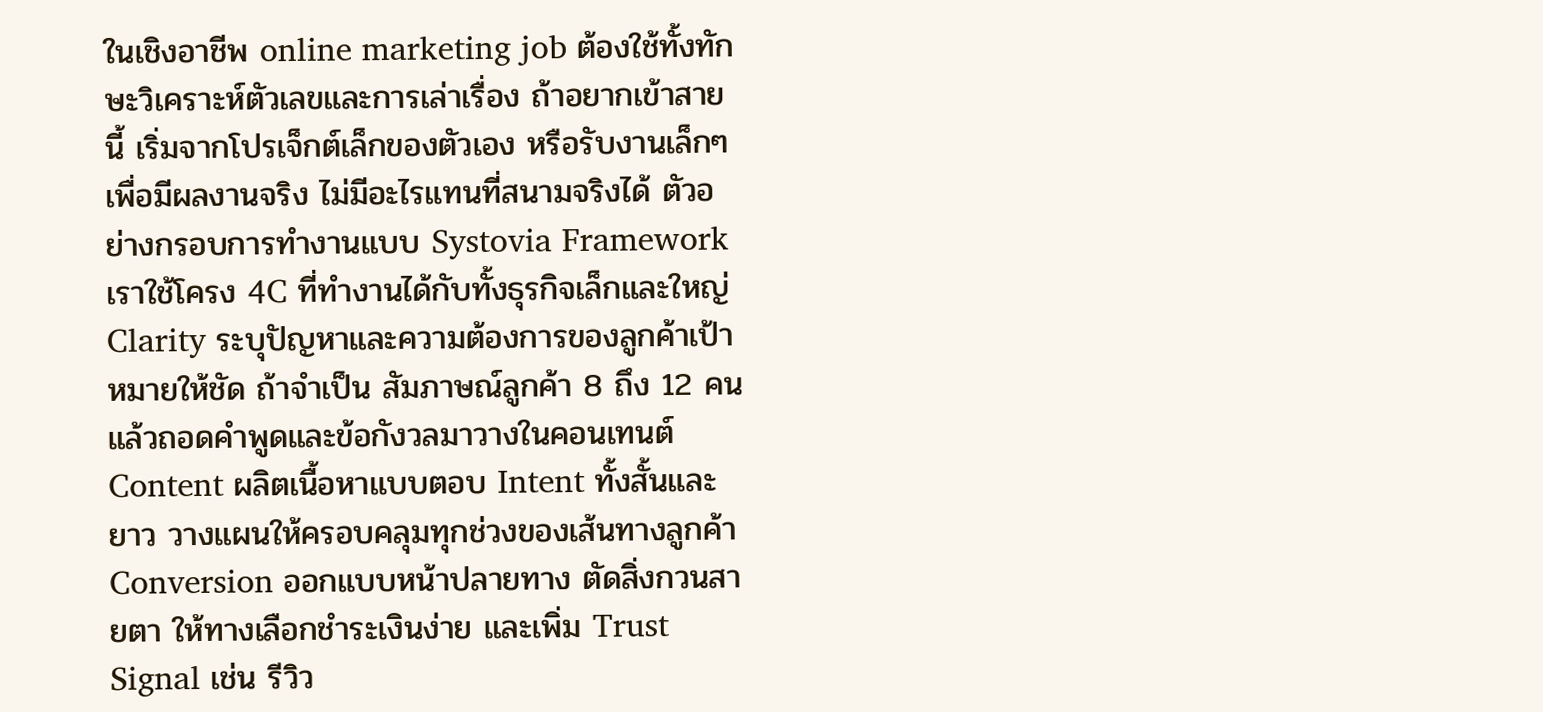ในเชิงอาชีพ online marketing job ต้องใช้ทั้งทักษะวิเคราะห์ตัวเลขและการเล่าเรื่อง ถ้าอยากเข้าสายนี้ เริ่มจากโปรเจ็กต์เล็กของตัวเอง หรือรับงานเล็กๆ เพื่อมีผลงานจริง ไม่มีอะไรแทนที่สนามจริงได้ ตัวอย่างกรอบการทำงานแบบ Systovia Framework เราใช้โครง 4C ที่ทำงานได้กับทั้งธุรกิจเล็กและใหญ่ Clarity ระบุปัญหาและความต้องการของลูกค้าเป้าหมายให้ชัด ถ้าจำเป็น สัมภาษณ์ลูกค้า 8 ถึง 12 คน แล้วถอดคำพูดและข้อกังวลมาวางในคอนเทนต์ Content ผลิตเนื้อหาแบบตอบ Intent ทั้งสั้นและยาว วางแผนให้ครอบคลุมทุกช่วงของเส้นทางลูกค้า Conversion ออกแบบหน้าปลายทาง ตัดสิ่งกวนสายตา ให้ทางเลือกชำระเงินง่าย และเพิ่ม Trust Signal เช่น รีวิว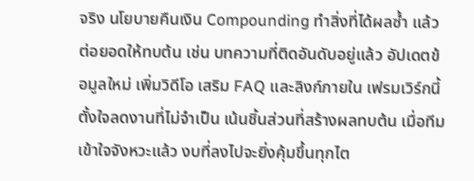จริง นโยบายคืนเงิน Compounding ทำสิ่งที่ได้ผลซ้ำ แล้วต่อยอดให้ทบต้น เช่น บทความที่ติดอันดับอยู่แล้ว อัปเดตข้อมูลใหม่ เพิ่มวิดีโอ เสริม FAQ และลิงก์ภายใน เฟรมเวิร์กนี้ตั้งใจลดงานที่ไม่จำเป็น เน้นชิ้นส่วนที่สร้างผลทบต้น เมื่อทีมเข้าใจจังหวะแล้ว งบที่ลงไปจะยิ่งคุ้มขึ้นทุกไต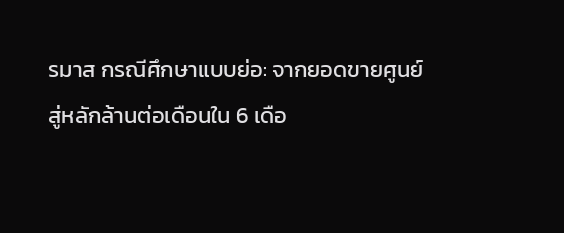รมาส กรณีศึกษาแบบย่อ: จากยอดขายศูนย์สู่หลักล้านต่อเดือนใน 6 เดือ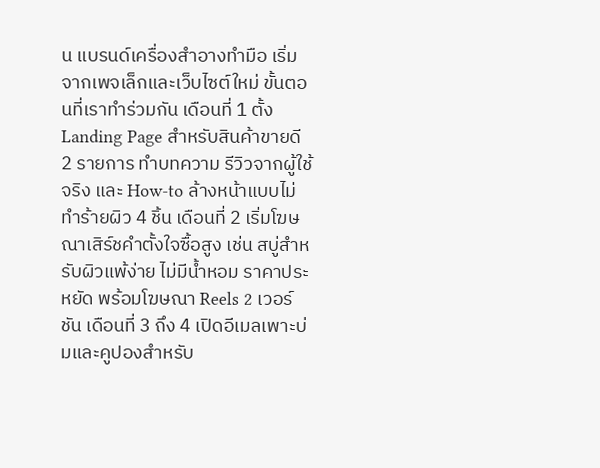น แบรนด์เครื่องสำอางทำมือ เริ่มจากเพจเล็กและเว็บไซต์ใหม่ ขั้นตอนที่เราทำร่วมกัน เดือนที่ 1 ตั้ง Landing Page สำหรับสินค้าขายดี 2 รายการ ทำบทความ รีวิวจากผู้ใช้จริง และ How-to ล้างหน้าแบบไม่ทำร้ายผิว 4 ชิ้น เดือนที่ 2 เริ่มโฆษณาเสิร์ชคำตั้งใจซื้อสูง เช่น สบู่สำหรับผิวแพ้ง่าย ไม่มีน้ำหอม ราคาประหยัด พร้อมโฆษณา Reels 2 เวอร์ชัน เดือนที่ 3 ถึง 4 เปิดอีเมลเพาะบ่มและคูปองสำหรับ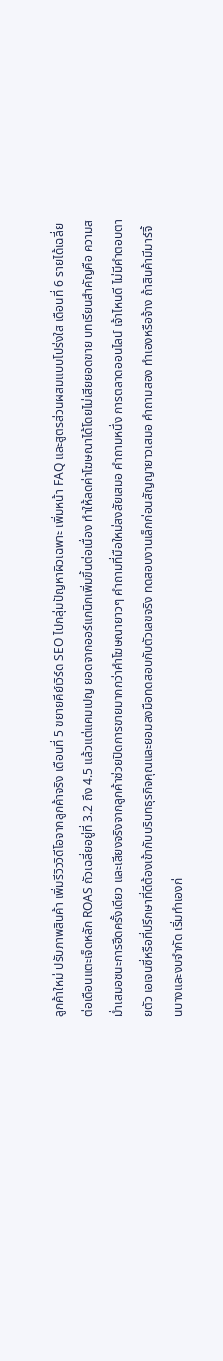ลูกค้าใหม่ ปรับภาพสินค้า เพิ่มรีวิววิดีโอจากลูกค้าจริง เดือนที่ 5 ขยายคีย์เวิร์ด SEO ไปกลุ่มปัญหาผิวเฉพาะ เพิ่มหน้า FAQ และสูตรส่วนผสมแบบโปร่งใส เดือนที่ 6 รายได้เฉลี่ยต่อเดือนแตะเจ็ดหลัก ROAS ถัวเฉลี่ยอยู่ที่ 3.2 ถึง 4.5 แล้วแต่แคมเปญ ยอดจากออร์แกนิกเพิ่มขึ้นต่อเนื่อง ทำให้ลดค่าโฆษณาได้โดยไม่เสียยอดขาย บทเรียนสำคัญคือ ความสม่ำเสมอชนะการฮึดครั้งเดียว และเสียงจริงจากลูกค้าช่วยปิดการขายมากกว่าคำโฆษณายาวๆ คำถามที่มือใหม่สงสัยเสมอ คำถามหนึ่ง การตลาดออนไลน์ เจ้าไหนดี ไม่มีคำตอบตายตัว เอเจนซี่หรือที่ปรึกษาที่ดีต้องเข้ากับบริบทธุรกิจคุณและยอมลงมือทดสอบกับตัวเลขจริง ทดสอบงานเล็กก่อนสัญญายาวเสมอ คำถามสอง ทำเองหรือจ้าง ถ้าสินค้ามีมาร์จิ้นบางและงบจำกัด เริ่มทำเองก่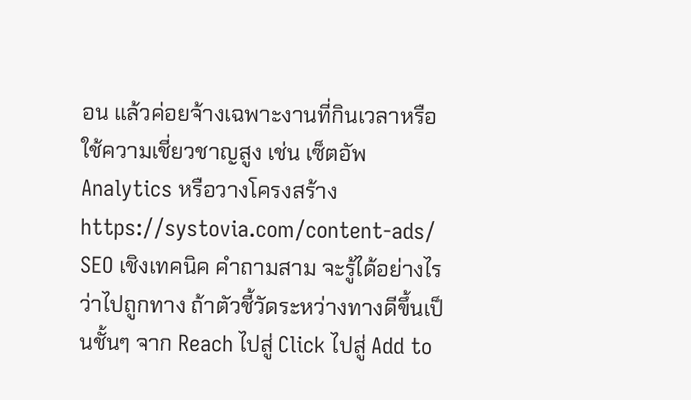อน แล้วค่อยจ้างเฉพาะงานที่กินเวลาหรือใช้ความเชี่ยวชาญสูง เช่น เซ็ตอัพ Analytics หรือวางโครงสร้าง https://systovia.com/content-ads/ SEO เชิงเทคนิค คำถามสาม จะรู้ได้อย่างไรว่าไปถูกทาง ถ้าตัวชี้วัดระหว่างทางดีขึ้นเป็นชั้นๆ จาก Reach ไปสู่ Click ไปสู่ Add to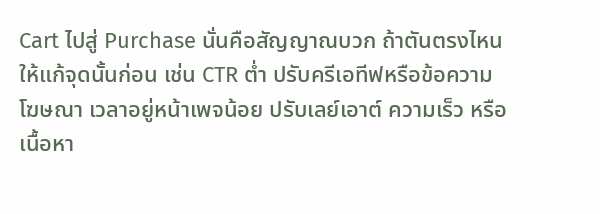Cart ไปสู่ Purchase นั่นคือสัญญาณบวก ถ้าตันตรงไหนให้แก้จุดนั้นก่อน เช่น CTR ต่ำ ปรับครีเอทีฟหรือข้อความโฆษณา เวลาอยู่หน้าเพจน้อย ปรับเลย์เอาต์ ความเร็ว หรือเนื้อหา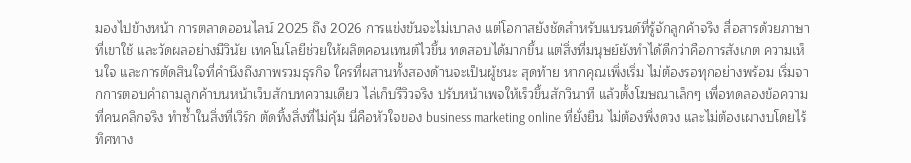มองไปข้างหน้า การตลาดออนไลน์ 2025 ถึง 2026 การแข่งขันจะไม่เบาลง แต่โอกาสยังชัดสำหรับแบรนด์ที่รู้จักลูกค้าจริง สื่อสารด้วยภาษาที่เขาใช้ และวัดผลอย่างมีวินัย เทคโนโลยีช่วยให้ผลิตคอนเทนต์ไวขึ้น ทดสอบได้มากขึ้น แต่สิ่งที่มนุษย์ยังทำได้ดีกว่าคือการสังเกต ความเห็นใจ และการตัดสินใจที่คำนึงถึงภาพรวมธุรกิจ ใครที่ผสานทั้งสองด้านจะเป็นผู้ชนะ สุดท้าย หากคุณเพิ่งเริ่ม ไม่ต้องรอทุกอย่างพร้อม เริ่มจากการตอบคำถามลูกค้าบนหน้าเว็บสักบทความเดียว ไล่เก็บรีวิวจริง ปรับหน้าเพจให้เร็วขึ้นสักวินาที แล้วตั้งโฆษณาเล็กๆ เพื่อทดลองข้อความที่คนคลิกจริง ทำซ้ำในสิ่งที่เวิร์ก ตัดทิ้งสิ่งที่ไม่คุ้ม นี่คือหัวใจของ business marketing online ที่ยั่งยืน ไม่ต้องพึ่งดวง และไม่ต้องเผางบโดยไร้ทิศทาง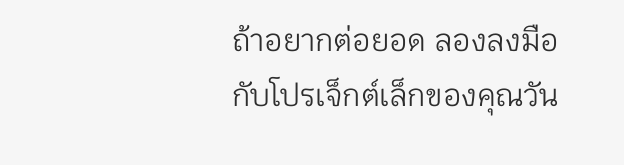ถ้าอยากต่อยอด ลองลงมือกับโปรเจ็กต์เล็กของคุณวัน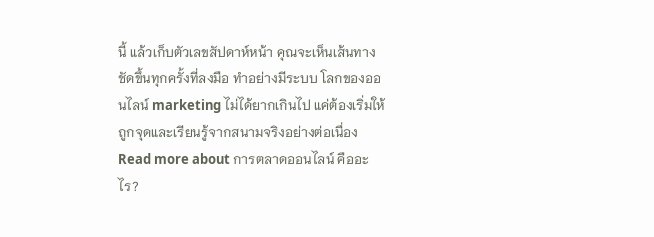นี้ แล้วเก็บตัวเลขสัปดาห์หน้า คุณจะเห็นเส้นทางชัดขึ้นทุกครั้งที่ลงมือ ทำอย่างมีระบบ โลกของออนไลน์ marketing ไม่ได้ยากเกินไป แค่ต้องเริ่มให้ถูกจุดและเรียนรู้จากสนามจริงอย่างต่อเนื่อง
Read more about การตลาดออนไลน์ คืออะไร?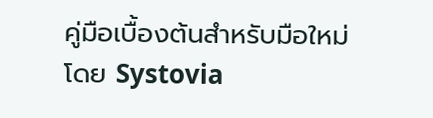คู่มือเบื้องต้นสำหรับมือใหม่โดย Systovia